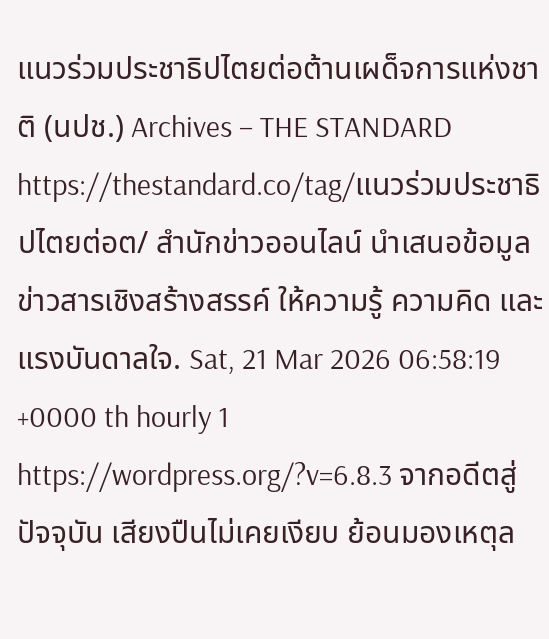แนวร่วมประชาธิปไตยต่อต้านเผด็จการแห่งชาติ (นปช.) Archives – THE STANDARD https://thestandard.co/tag/แนวร่วมประชาธิปไตยต่อต/ สำนักข่าวออนไลน์ นำเสนอข้อมูลข่าวสารเชิงสร้างสรรค์ ให้ความรู้ ความคิด และแรงบันดาลใจ. Sat, 21 Mar 2026 06:58:19 +0000 th hourly 1 https://wordpress.org/?v=6.8.3 จากอดีตสู่ปัจจุบัน เสียงปืนไม่เคยเงียบ ย้อนมองเหตุล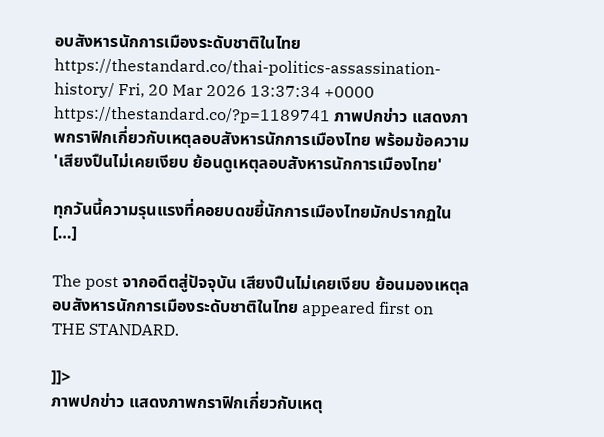อบสังหารนักการเมืองระดับชาติในไทย https://thestandard.co/thai-politics-assassination-history/ Fri, 20 Mar 2026 13:37:34 +0000 https://thestandard.co/?p=1189741 ภาพปกข่าว แสดงภาพกราฟิกเกี่ยวกับเหตุลอบสังหารนักการเมืองไทย พร้อมข้อความ 'เสียงปืนไม่เคยเงียบ ย้อนดูเหตุลอบสังหารนักการเมืองไทย'

ทุกวันนี้ความรุนแรงที่คอยบดขยี้นักการเมืองไทยมักปรากฏใน […]

The post จากอดีตสู่ปัจจุบัน เสียงปืนไม่เคยเงียบ ย้อนมองเหตุลอบสังหารนักการเมืองระดับชาติในไทย appeared first on THE STANDARD.

]]>
ภาพปกข่าว แสดงภาพกราฟิกเกี่ยวกับเหตุ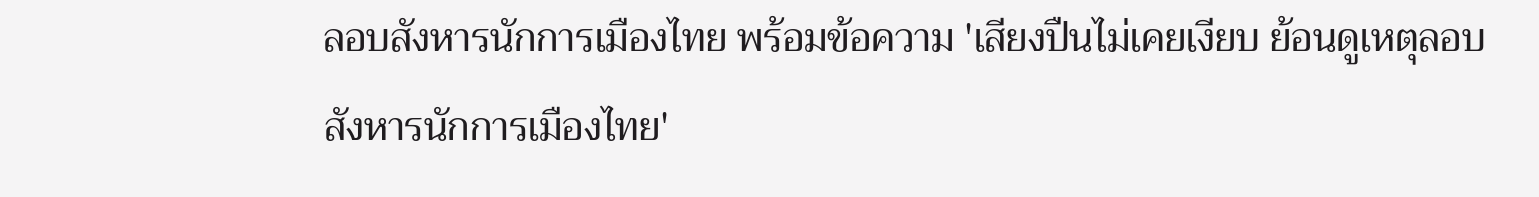ลอบสังหารนักการเมืองไทย พร้อมข้อความ 'เสียงปืนไม่เคยเงียบ ย้อนดูเหตุลอบสังหารนักการเมืองไทย'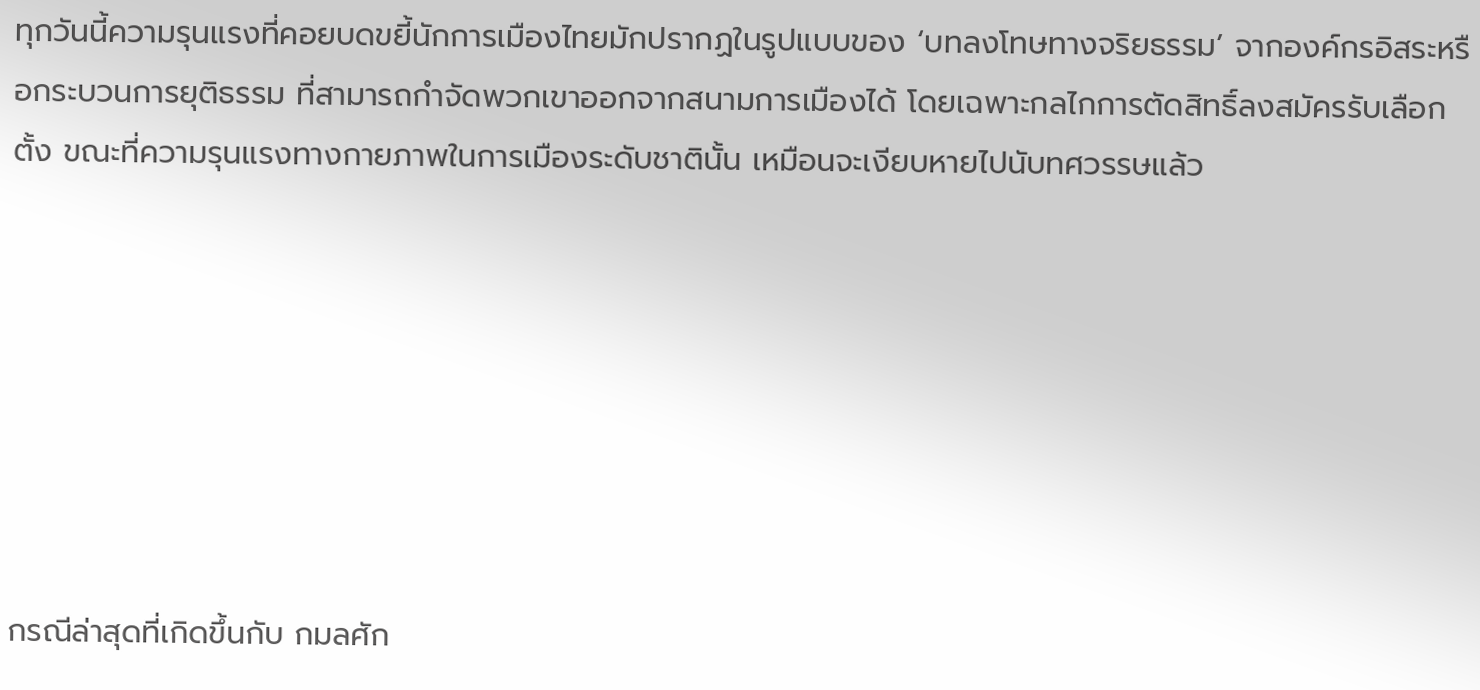ทุกวันนี้ความรุนแรงที่คอยบดขยี้นักการเมืองไทยมักปรากฏในรูปแบบของ ‘บทลงโทษทางจริยธรรม’ จากองค์กรอิสระหรือกระบวนการยุติธรรม ที่สามารถกำจัดพวกเขาออกจากสนามการเมืองได้ โดยเฉพาะกลไกการตัดสิทธิ์ลงสมัครรับเลือกตั้ง ขณะที่ความรุนแรงทางกายภาพในการเมืองระดับชาตินั้น เหมือนจะเงียบหายไปนับทศวรรษแล้ว







กรณีล่าสุดที่เกิดขึ้นกับ กมลศัก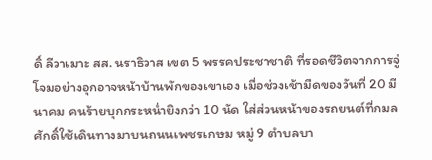ดิ์ ลีวาเมาะ สส. นราธิวาส เขต 5 พรรคประชาชาติ ที่รอดชีวิตจากการจู่โจมอย่างอุกอาจหน้าบ้านพักของเขาเอง เมื่อช่วงเช้ามืดของวันที่ 20 มีนาคม คนร้ายบุกกระหน่ำยิงกว่า 10 นัด ใส่ส่วนหน้าของรถยนต์ที่กมลศักดิ์ใช้เดินทางมาบนถนนเพชรเกษม หมู่ 9 ตำบลบา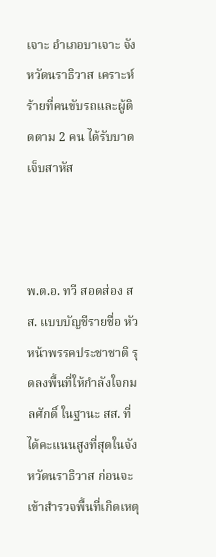เจาะ อำเภอบาเจาะ จังหวัดนราธิวาส เคราะห์ร้ายที่คนขับรถและผู้ติดตาม 2 คน ได้รับบาดเจ็บสาหัส



พ.ต.อ. ทวี สอดส่อง สส. แบบบัญชีรายชื่อ หัวหน้าพรรคประชาชาติ รุดลงพื้นที่ให้กำลังใจกมลศักดิ์ ในฐานะ สส. ที่ได้คะแนนสูงที่สุดในจังหวัดนราธิวาส ก่อนจะเข้าสำรวจพื้นที่เกิดเหตุ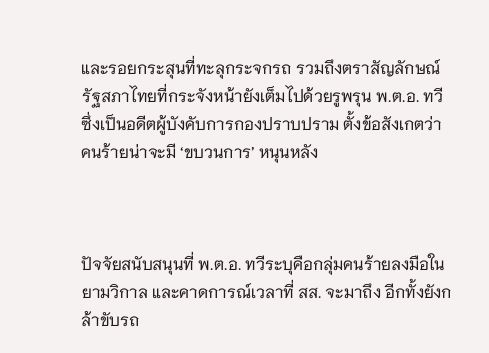และรอยกระสุนที่ทะลุกระจกรถ รวมถึงตราสัญลักษณ์รัฐสภาไทยที่กระจังหน้ายังเต็มไปด้วยรูพรุน พ.ต.อ. ทวี ซึ่งเป็นอดีตผู้บังคับการกองปราบปราม ตั้งข้อสังเกตว่า คนร้ายน่าจะมี ‘ขบวนการ’ หนุนหลัง



ปัจจัยสนับสนุนที่ พ.ต.อ. ทวีระบุคือกลุ่มคนร้ายลงมือในยามวิกาล และคาดการณ์เวลาที่ สส. จะมาถึง อีกทั้งยังกล้าขับรถ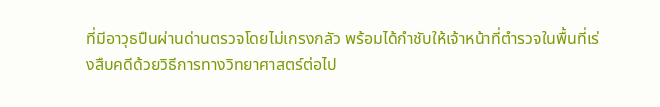ที่มีอาวุธปืนผ่านด่านตรวจโดยไม่เกรงกลัว พร้อมได้กำชับให้เจ้าหน้าที่ตำรวจในพื้นที่เร่งสืบคดีด้วยวิธีการทางวิทยาศาสตร์ต่อไป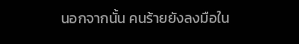นอกจากนั้น คนร้ายยังลงมือใน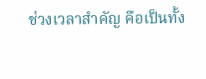ช่วงเวลาสำคัญ คือเป็นทั้ง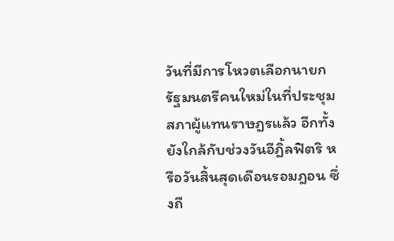วันที่มีการโหวตเลือกนายกรัฐมนตรีคนใหม่ในที่ประชุมสภาผู้แทนราษฎรแล้ว อีกทั้งยังใกล้กับช่วงวันอีฎิ้ลฟิตริ หรือวันสิ้นสุดเดือนรอมฎอน ซึ่งถื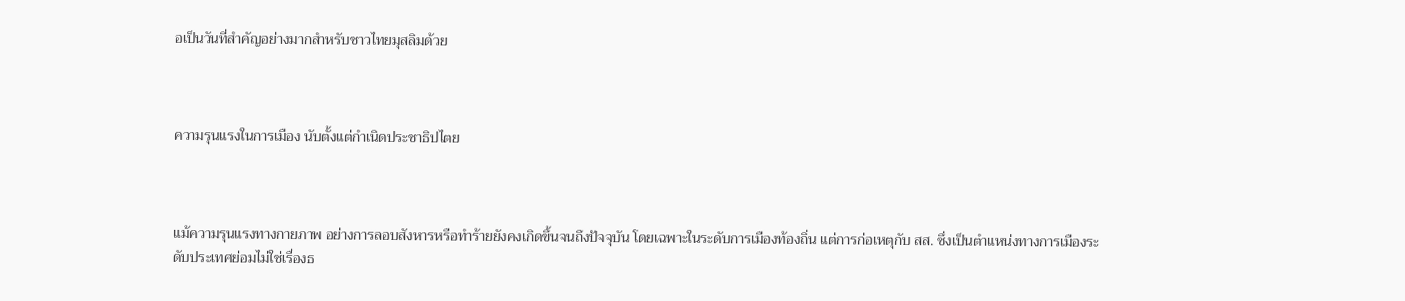อเป็นวันที่สำคัญอย่างมากสำหรับชาวไทยมุสลิมด้วย



ความรุนแรงในการเมือง นับตั้งแต่กำเนิดประชาธิปไตย



แม้ความรุนแรงทางกายภาพ อย่างการลอบสังหารหรือทำร้ายยังคงเกิดขึ้นจนถึงปัจจุบัน โดยเฉพาะในระดับการเมืองท้องถิ่น แต่การก่อเหตุกับ สส. ซึ่งเป็นตำแหน่งทางการเมืองระดับประเทศย่อมไม่ใช่เรื่องธ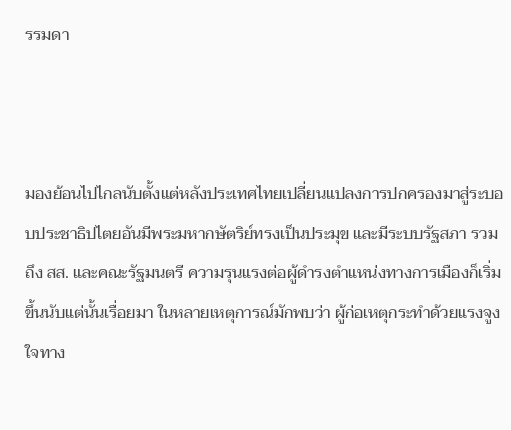รรมดา



มองย้อนไปไกลนับตั้งแต่หลังประเทศไทยเปลี่ยนแปลงการปกครองมาสู่ระบอบประชาธิปไตยอันมีพระมหากษัตริย์ทรงเป็นประมุข และมีระบบรัฐสภา รวมถึง สส. และคณะรัฐมนตรี ความรุนแรงต่อผู้ดำรงตำแหน่งทางการเมืองก็เริ่มขึ้นนับแต่นั้นเรื่อยมา ในหลายเหตุการณ์มักพบว่า ผู้ก่อเหตุกระทำด้วยแรงจูงใจทาง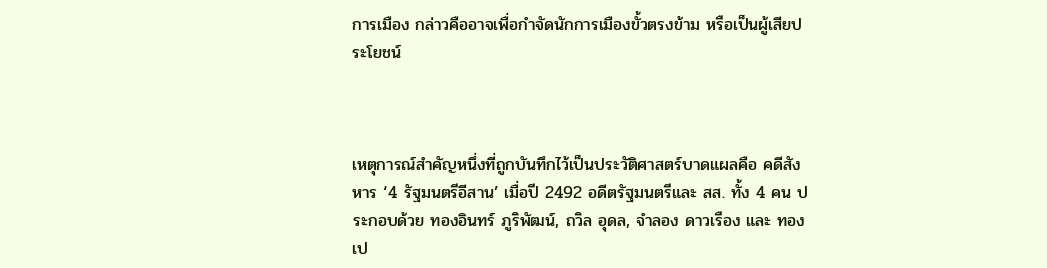การเมือง กล่าวคืออาจเพื่อกำจัดนักการเมืองขั้วตรงข้าม หรือเป็นผู้เสียประโยชน์



เหตุการณ์สำคัญหนึ่งที่ถูกบันทึกไว้เป็นประวัติศาสตร์บาดแผลคือ คดีสังหาร ‘4 รัฐมนตรีอีสาน’ เมื่อปี 2492 อดีตรัฐมนตรีและ สส. ทั้ง 4 คน ประกอบด้วย ทองอินทร์ ภูริพัฒน์, ถวิล อุดล, จำลอง ดาวเรือง และ ทองเป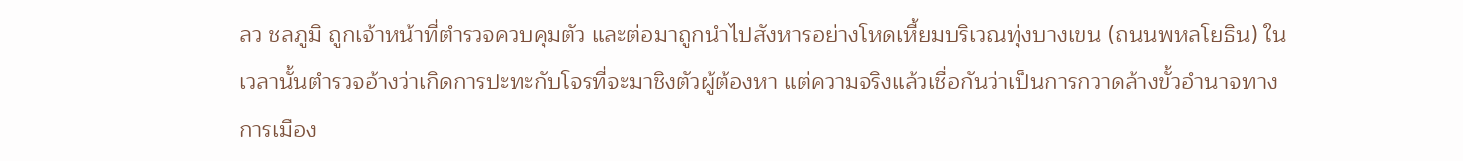ลว ชลภูมิ ถูกเจ้าหน้าที่ตำรวจควบคุมตัว และต่อมาถูกนำไปสังหารอย่างโหดเหี้ยมบริเวณทุ่งบางเขน (ถนนพหลโยธิน) ในเวลานั้นตำรวจอ้างว่าเกิดการปะทะกับโจรที่จะมาชิงตัวผู้ต้องหา แต่ความจริงแล้วเชื่อกันว่าเป็นการกวาดล้างขั้วอำนาจทางการเมือง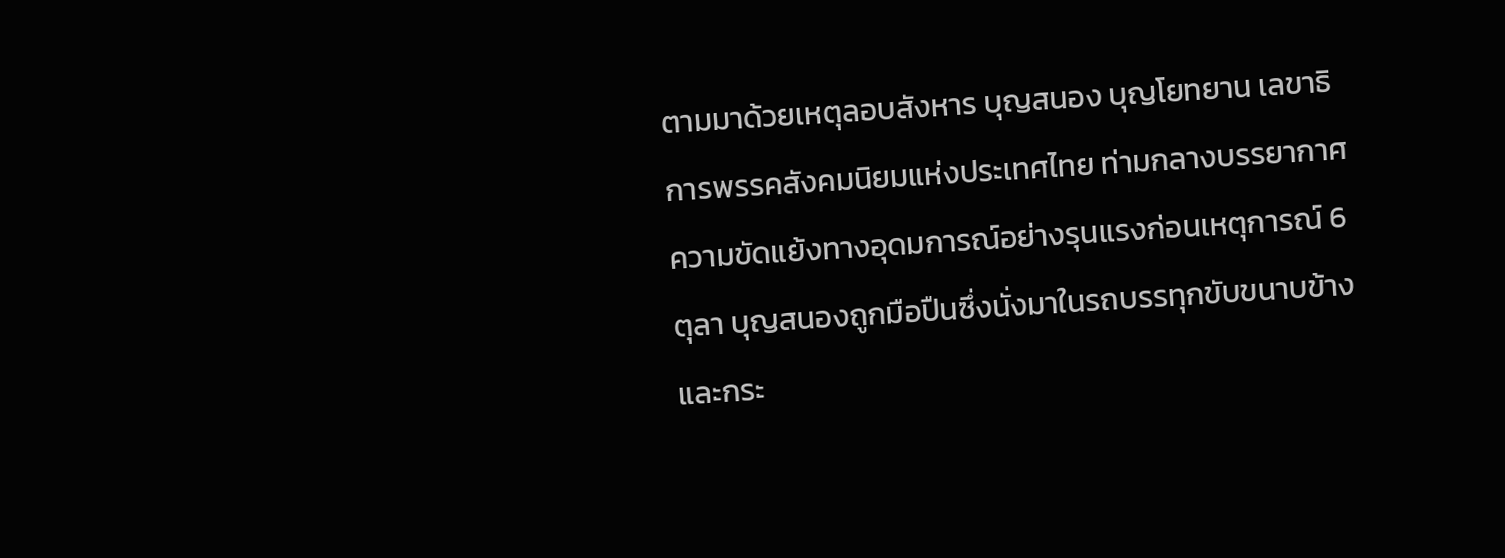ตามมาด้วยเหตุลอบสังหาร บุญสนอง บุญโยทยาน เลขาธิการพรรคสังคมนิยมแห่งประเทศไทย ท่ามกลางบรรยากาศความขัดแย้งทางอุดมการณ์อย่างรุนแรงก่อนเหตุการณ์ 6 ตุลา บุญสนองถูกมือปืนซึ่งนั่งมาในรถบรรทุกขับขนาบข้าง และกระ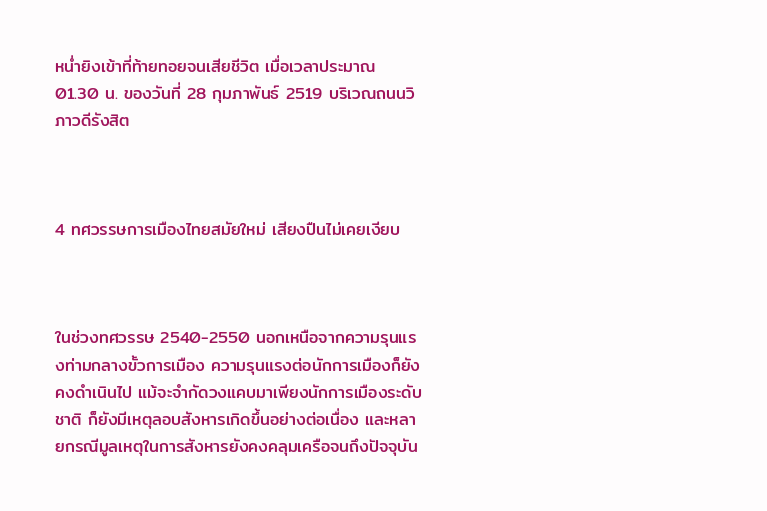หน่ำยิงเข้าที่ท้ายทอยจนเสียชีวิต เมื่อเวลาประมาณ 01.30 น. ของวันที่ 28 กุมภาพันธ์ 2519 บริเวณถนนวิภาวดีรังสิต



4 ทศวรรษการเมืองไทยสมัยใหม่ เสียงปืนไม่เคยเงียบ



ในช่วงทศวรรษ 2540-2550 นอกเหนือจากความรุนแรงท่ามกลางขั้วการเมือง ความรุนแรงต่อนักการเมืองก็ยังคงดำเนินไป แม้จะจำกัดวงแคบมาเพียงนักการเมืองระดับชาติ ก็ยังมีเหตุลอบสังหารเกิดขึ้นอย่างต่อเนื่อง และหลายกรณีมูลเหตุในการสังหารยังคงคลุมเครือจนถึงปัจจุบัน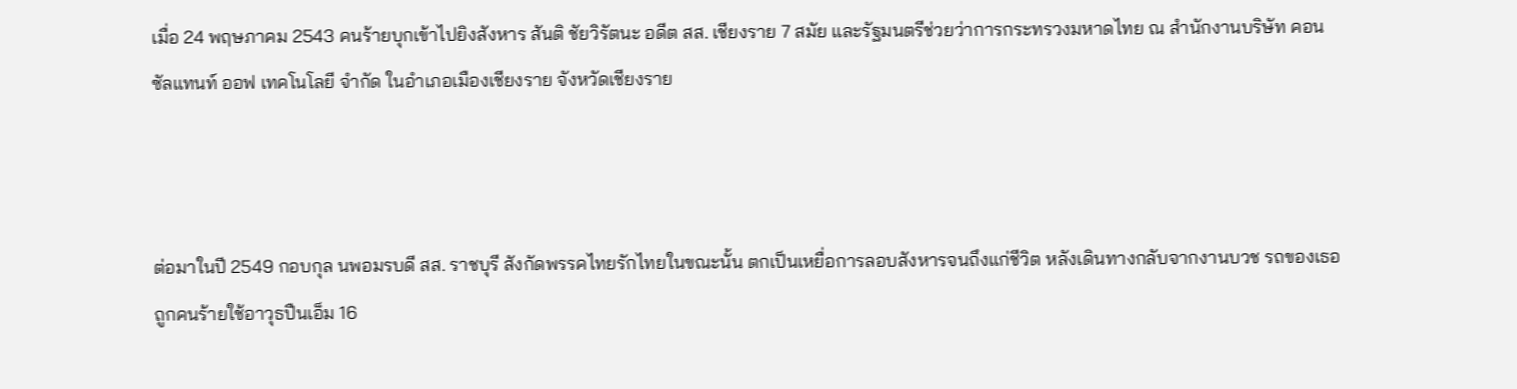เมื่อ 24 พฤษภาคม 2543 คนร้ายบุกเข้าไปยิงสังหาร สันติ ชัยวิรัตนะ อดีต สส. เชียงราย 7 สมัย และรัฐมนตรีช่วยว่าการกระทรวงมหาดไทย ณ สำนักงานบริษัท คอนซัลแทนท์ ออฟ เทคโนโลยี จำกัด ในอำเภอเมืองเชียงราย จังหวัดเชียงราย



ต่อมาในปี 2549 กอบกุล นพอมรบดี สส. ราชบุรี สังกัดพรรคไทยรักไทยในขณะนั้น ตกเป็นเหยื่อการลอบสังหารจนถึงแก่ชีวิต หลังเดินทางกลับจากงานบวช รถของเธอถูกคนร้ายใช้อาวุธปืนเอ็ม 16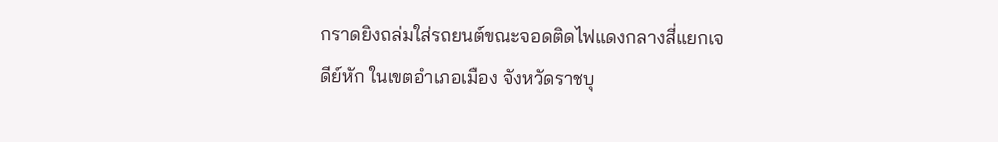กราดยิงถล่มใส่รถยนต์ขณะจอดติดไฟแดงกลางสี่แยกเจดีย์หัก ในเขตอำเภอเมือง จังหวัดราชบุ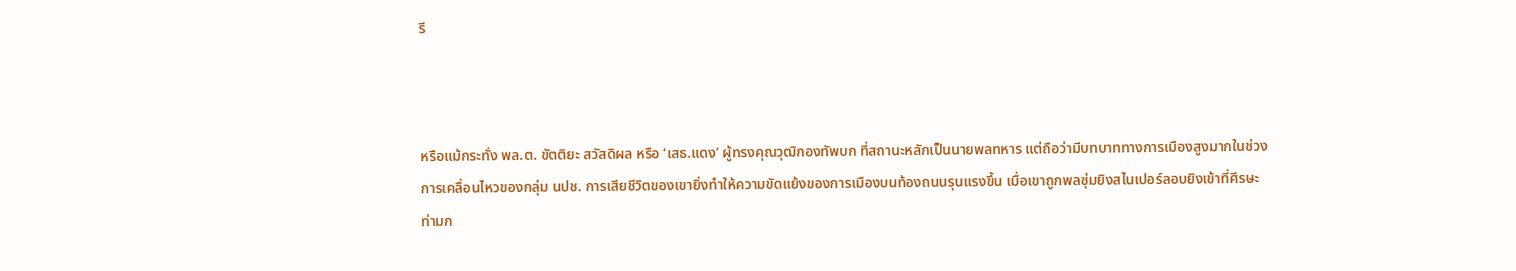รี



หรือแม้กระทั่ง พล.ต. ขัตติยะ สวัสดิผล หรือ ‘เสธ.แดง’ ผู้ทรงคุณวุฒิกองทัพบก ที่สถานะหลักเป็นนายพลทหาร แต่ถือว่ามีบทบาททางการเมืองสูงมากในช่วงการเคลื่อนไหวของกลุ่ม นปช. การเสียชีวิตของเขายิ่งทำให้ความขัดแย้งของการเมืองบนท้องถนนรุนแรงขึ้น เมื่อเขาถูกพลซุ่มยิงสไนเปอร์ลอบยิงเข้าที่ศีรษะท่ามก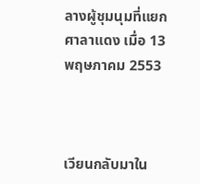ลางผู้ชุมนุมที่แยกศาลาแดง เมื่อ 13 พฤษภาคม 2553



เวียนกลับมาใน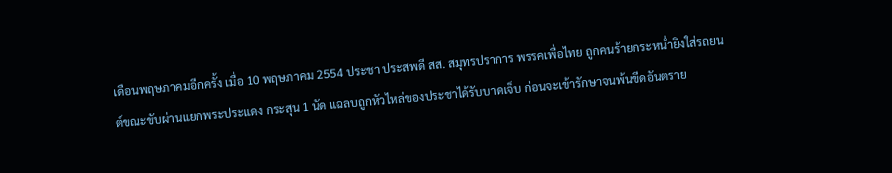เดือนพฤษภาคมอีกครั้ง เมื่อ 10 พฤษภาคม 2554 ประชา ประสพดี สส. สมุทรปราการ พรรคเพื่อไทย ถูกคนร้ายกระหน่ำยิงใส่รถยนต์ขณะขับผ่านแยกพระประแดง กระสุน 1 นัด แฉลบถูกหัวไหล่ของประชาได้รับบาดเจ็บ ก่อนจะเข้ารักษาจนพ้นขีดอันตราย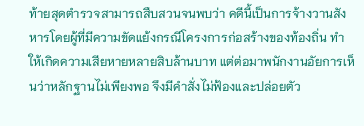ท้ายสุดตำรวจสามารถสืบสวนจนพบว่า คดีนี้เป็นการจ้างวานสังหารโดยผู้ที่มีความขัดแย้งกรณีโครงการก่อสร้างของท้องถิ่น ทำให้เกิดความเสียหายหลายสิบล้านบาท แต่ต่อมาพนักงานอัยการเห็นว่าหลักฐานไม่เพียงพอ จึงมีคำสั่งไม่ฟ้องและปล่อยตัว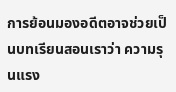การย้อนมองอดีตอาจช่วยเป็นบทเรียนสอนเราว่า ความรุนแรง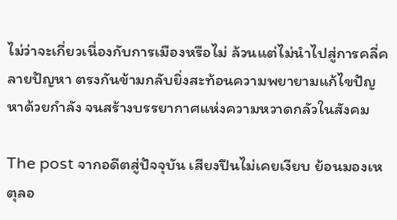ไม่ว่าจะเกี่ยวเนื่องกับการเมืองหรือไม่ ล้วนแต่ไม่นำไปสู่การคลี่คลายปัญหา ตรงกันข้ามกลับยิ่งสะท้อนความพยายามแก้ไขปัญหาด้วยกำลัง จนสร้างบรรยากาศแห่งความหวาดกลัวในสังคม

The post จากอดีตสู่ปัจจุบัน เสียงปืนไม่เคยเงียบ ย้อนมองเหตุลอ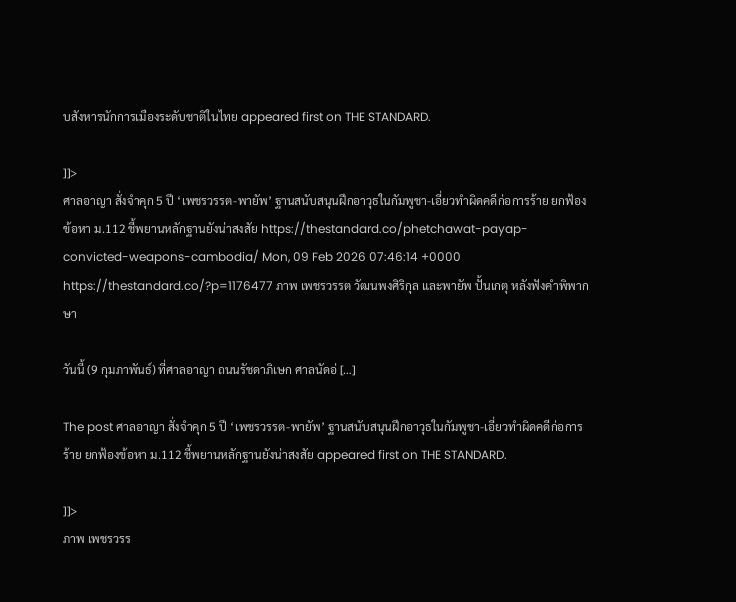บสังหารนักการเมืองระดับชาติในไทย appeared first on THE STANDARD.

]]>
ศาลอาญา สั่งจำคุก 5 ปี ‘เพชรวรรต-พายัพ’ ฐานสนับสนุนฝึกอาวุธในกัมพูชา-เอี่ยวทำผิดคดีก่อการร้าย ยกฟ้องข้อหา ม.112 ชี้พยานหลักฐานยังน่าสงสัย https://thestandard.co/phetchawat-payap-convicted-weapons-cambodia/ Mon, 09 Feb 2026 07:46:14 +0000 https://thestandard.co/?p=1176477 ภาพ เพชรวรรต วัฒนพงศิริกุล และพายัพ ปั้นเกตุ หลังฟังคำพิพากษา

วันนี้ (9 กุมภาพันธ์) ที่ศาลอาญา ถนนรัชดาภิเษก ศาลนัดอ่ […]

The post ศาลอาญา สั่งจำคุก 5 ปี ‘เพชรวรรต-พายัพ’ ฐานสนับสนุนฝึกอาวุธในกัมพูชา-เอี่ยวทำผิดคดีก่อการร้าย ยกฟ้องข้อหา ม.112 ชี้พยานหลักฐานยังน่าสงสัย appeared first on THE STANDARD.

]]>
ภาพ เพชรวรร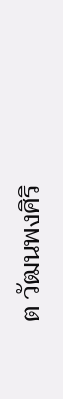ต วัฒนพงศิริ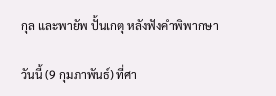กุล และพายัพ ปั้นเกตุ หลังฟังคำพิพากษา

วันนี้ (9 กุมภาพันธ์) ที่ศา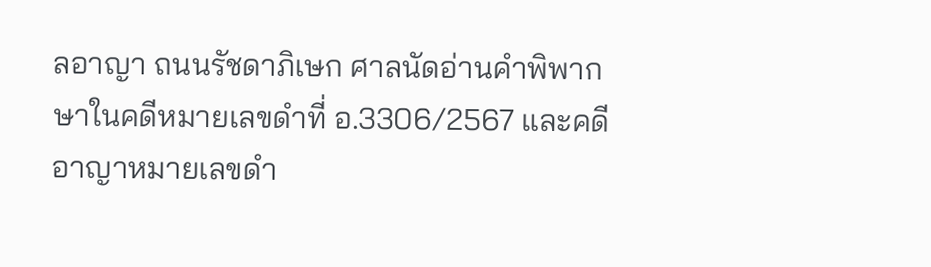ลอาญา ถนนรัชดาภิเษก ศาลนัดอ่านคำพิพากษาในคดีหมายเลขดำที่ อ.3306/2567 และคดีอาญาหมายเลขดำ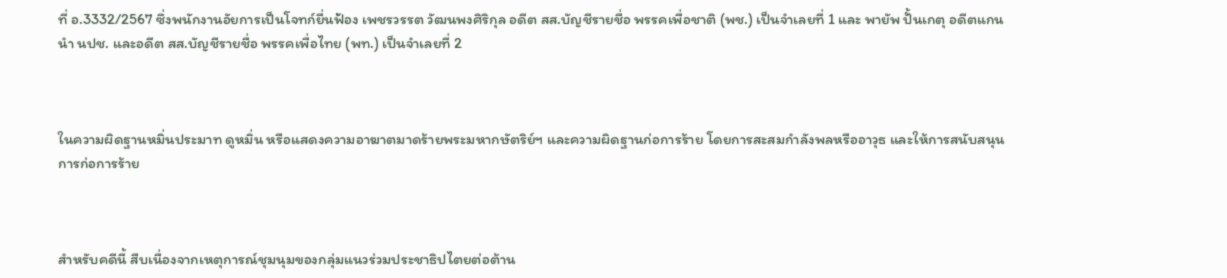ที่ อ.3332/2567 ซึ่งพนักงานอัยการเป็นโจทก์ยื่นฟ้อง เพชรวรรต วัฒนพงศิริกุล อดีต สส.บัญชีรายชื่อ พรรคเพื่อชาติ (พช.) เป็นจำเลยที่ 1 และ พายัพ ปั้นเกตุ อดีตแกนนำ นปช. และอดีต สส.บัญชีรายชื่อ พรรคเพื่อไทย (พท.) เป็นจำเลยที่ 2



ในความผิดฐานหมิ่นประมาท ดูหมิ่น หรือแสดงความอาฆาตมาดร้ายพระมหากษัตริย์ฯ และความผิดฐานก่อการร้าย โดยการสะสมกำลังพลหรืออาวุธ และให้การสนับสนุนการก่อการร้าย



สำหรับคดีนี้ สืบเนื่องจากเหตุการณ์ชุมนุมของกลุ่มแนวร่วมประชาธิปไตยต่อต้าน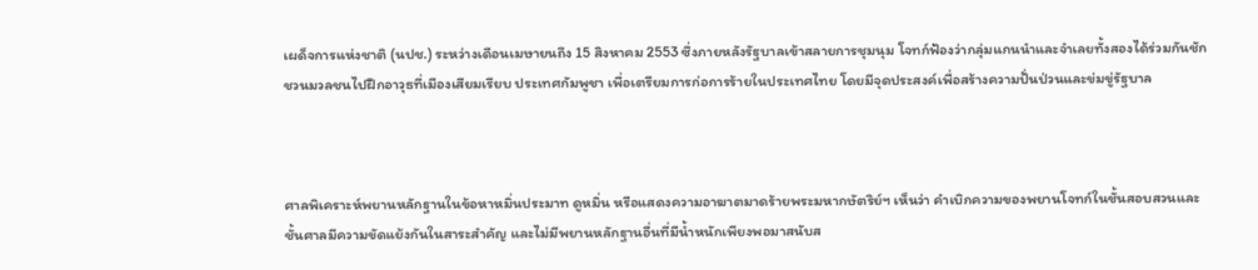เผด็จการแห่งชาติ (นปช.) ระหว่างเดือนเมษายนถึง 15 สิงหาคม 2553 ซึ่งภายหลังรัฐบาลเข้าสลายการชุมนุม โจทก์ฟ้องว่ากลุ่มแกนนำและจำเลยทั้งสองได้ร่วมกันชักชวนมวลชนไปฝึกอาวุธที่เมืองเสียมเรียบ ประเทศกัมพูชา เพื่อเตรียมการก่อการร้ายในประเทศไทย โดยมีจุดประสงค์เพื่อสร้างความปั่นป่วนและข่มขู่รัฐบาล



ศาลพิเคราะห์พยานหลักฐานในข้อหาหมิ่นประมาท ดูหมิ่น หรือแสดงความอาฆาตมาดร้ายพระมหากษัตริย์ฯ เห็นว่า คำเบิกความของพยานโจทก์ในชั้นสอบสวนและชั้นศาลมีความขัดแย้งกันในสาระสำคัญ และไม่มีพยานหลักฐานอื่นที่มีน้ำหนักเพียงพอมาสนับส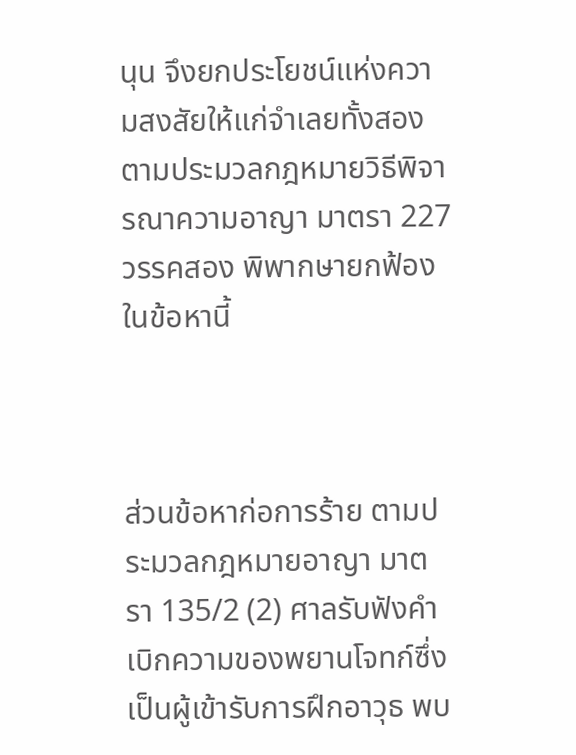นุน จึงยกประโยชน์แห่งความสงสัยให้แก่จำเลยทั้งสอง ตามประมวลกฎหมายวิธีพิจารณาความอาญา มาตรา 227 วรรคสอง พิพากษายกฟ้องในข้อหานี้



ส่วนข้อหาก่อการร้าย ตามประมวลกฎหมายอาญา มาตรา 135/2 (2) ศาลรับฟังคำเบิกความของพยานโจทก์ซึ่งเป็นผู้เข้ารับการฝึกอาวุธ พบ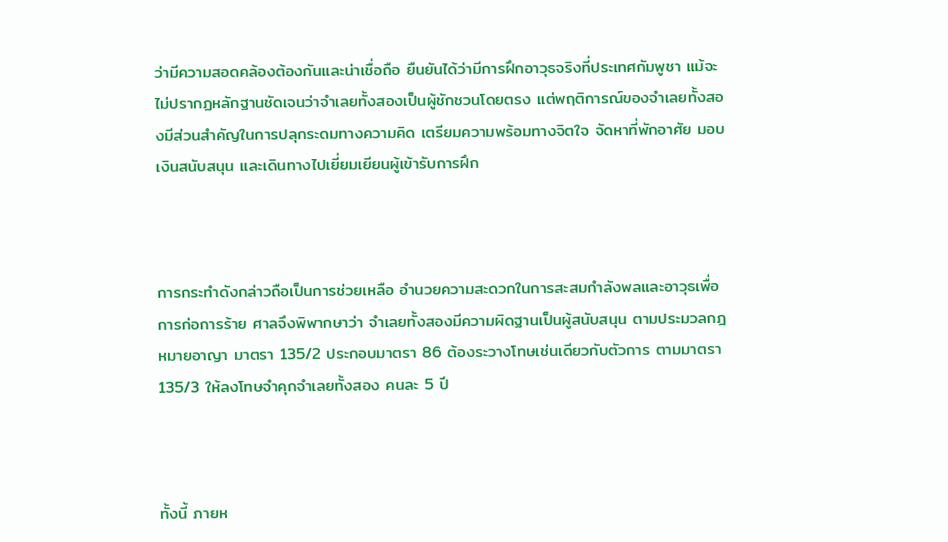ว่ามีความสอดคล้องต้องกันและน่าเชื่อถือ ยืนยันได้ว่ามีการฝึกอาวุธจริงที่ประเทศกัมพูชา แม้จะไม่ปรากฏหลักฐานชัดเจนว่าจำเลยทั้งสองเป็นผู้ชักชวนโดยตรง แต่พฤติการณ์ของจำเลยทั้งสองมีส่วนสำคัญในการปลุกระดมทางความคิด เตรียมความพร้อมทางจิตใจ จัดหาที่พักอาศัย มอบเงินสนับสนุน และเดินทางไปเยี่ยมเยียนผู้เข้ารับการฝึก



การกระทำดังกล่าวถือเป็นการช่วยเหลือ อำนวยความสะดวกในการสะสมกำลังพลและอาวุธเพื่อการก่อการร้าย ศาลจึงพิพากษาว่า จำเลยทั้งสองมีความผิดฐานเป็นผู้สนับสนุน ตามประมวลกฎหมายอาญา มาตรา 135/2 ประกอบมาตรา 86 ต้องระวางโทษเช่นเดียวกับตัวการ ตามมาตรา 135/3 ให้ลงโทษจำคุกจำเลยทั้งสอง คนละ 5 ปี



ทั้งนี้ ภายห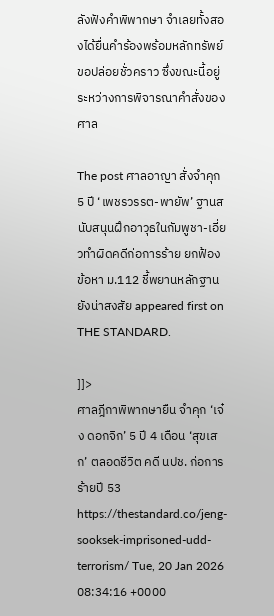ลังฟังคำพิพากษา จำเลยทั้งสองได้ยื่นคำร้องพร้อมหลักทรัพย์ขอปล่อยชั่วคราว ซึ่งขณะนี้อยู่ระหว่างการพิจารณาคำสั่งของศาล

The post ศาลอาญา สั่งจำคุก 5 ปี ‘เพชรวรรต-พายัพ’ ฐานสนับสนุนฝึกอาวุธในกัมพูชา-เอี่ยวทำผิดคดีก่อการร้าย ยกฟ้องข้อหา ม.112 ชี้พยานหลักฐานยังน่าสงสัย appeared first on THE STANDARD.

]]>
ศาลฎีกาพิพากษายืน จำคุก ‘เจ๋ง ดอกจิก’ 5 ปี 4 เดือน ‘สุขเสก’ ตลอดชีวิต คดี นปช. ก่อการร้ายปี 53 https://thestandard.co/jeng-sooksek-imprisoned-udd-terrorism/ Tue, 20 Jan 2026 08:34:16 +0000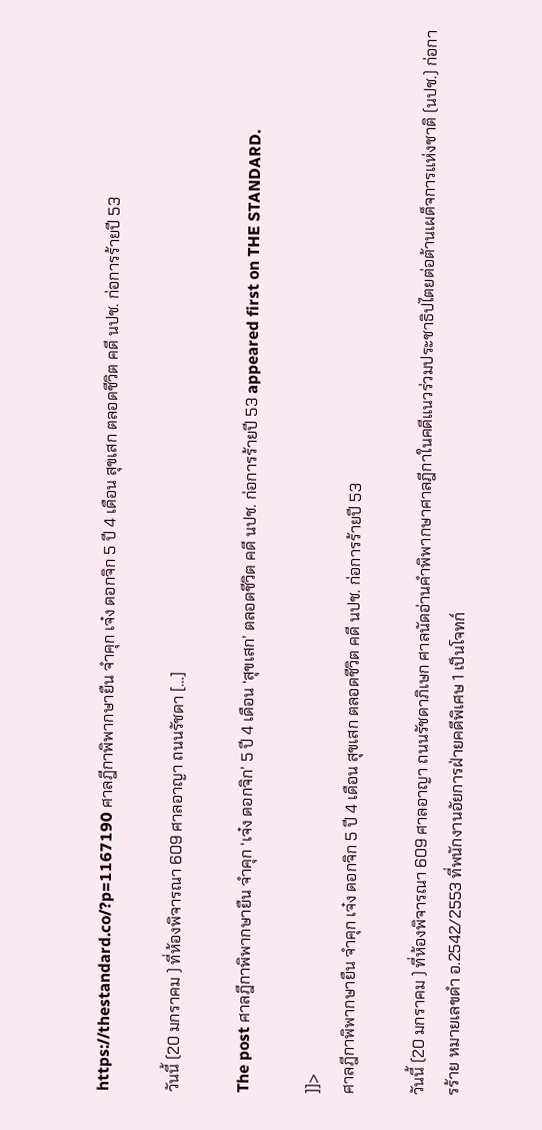https://thestandard.co/?p=1167190 ศาลฎีกาพิพากษายืน จำคุก เจ๋ง ดอกจิก 5 ปี 4 เดือน สุขเสก ตลอดชีวิต คดี นปช. ก่อการร้ายปี 53

วันนี้ (20 มกราคม ) ที่ห้องพิจารณา 609 ศาลอาญา ถนนรัชดา […]

The post ศาลฎีกาพิพากษายืน จำคุก ‘เจ๋ง ดอกจิก’ 5 ปี 4 เดือน ‘สุขเสก’ ตลอดชีวิต คดี นปช. ก่อการร้ายปี 53 appeared first on THE STANDARD.

]]>
ศาลฎีกาพิพากษายืน จำคุก เจ๋ง ดอกจิก 5 ปี 4 เดือน สุขเสก ตลอดชีวิต คดี นปช. ก่อการร้ายปี 53

วันนี้ (20 มกราคม ) ที่ห้องพิจารณา 609 ศาลอาญา ถนนรัชดาภิเษก ศาลนัดอ่านคำพิพากษาศาลฎีกาในคดีแนวร่วมประชาธิปไตยต่อต้านเผด็จการแห่งชาติ (นปช.) ก่อการร้าย หมายเลขดำ อ.2542/2553 ที่พนักงานอัยการฝ่ายคดีพิเศษ 1 เป็นโจทก์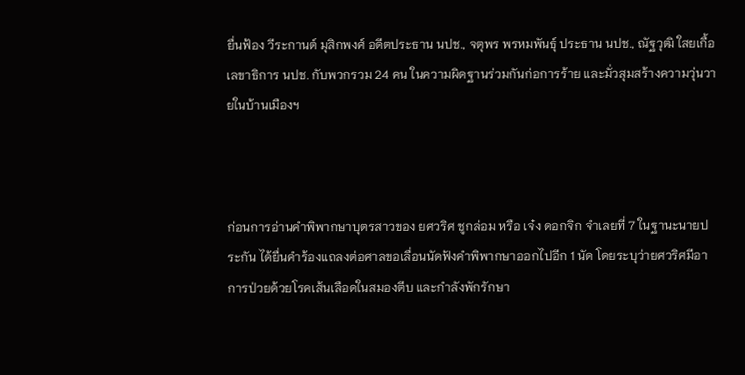ยื่นฟ้อง วีระกานต์ มุสิกพงศ์ อดีตประธาน นปช., จตุพร พรหมพันธุ์ ประธาน นปช., ณัฐวุฒิ ใสยเกื้อ เลขาธิการ นปช. กับพวกรวม 24 คน ในความผิดฐานร่วมกันก่อการร้าย และมั่วสุมสร้างความวุ่นวายในบ้านเมืองฯ



ก่อนการอ่านคำพิพากษาบุตรสาวของ ยศวริศ ชูกล่อม หรือ เจ๋ง ดอกจิก จำเลยที่ 7 ในฐานะนายประกัน ได้ยื่นคำร้องแถลงต่อศาลขอเลื่อนนัดฟังคำพิพากษาออกไปอีก 1 นัด โดยระบุว่ายศวริศมีอาการป่วยด้วยโรคเส้นเลือดในสมองตีบ และกำลังพักรักษา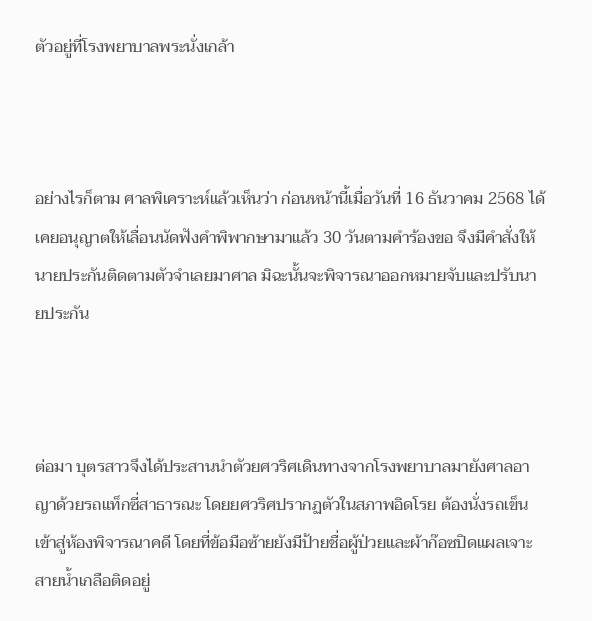ตัวอยู่ที่โรงพยาบาลพระนั่งเกล้า



อย่างไรก็ตาม ศาลพิเคราะห์แล้วเห็นว่า ก่อนหน้านี้เมื่อวันที่ 16 ธันวาคม 2568 ได้เคยอนุญาตให้เลื่อนนัดฟังคำพิพากษามาแล้ว 30 วันตามคำร้องขอ จึงมีคำสั่งให้นายประกันติดตามตัวจำเลยมาศาล มิฉะนั้นจะพิจารณาออกหมายจับและปรับนายประกัน



ต่อมา บุตรสาวจึงได้ประสานนำตัวยศวริศเดินทางจากโรงพยาบาลมายังศาลอาญาด้วยรถแท็กซี่สาธารณะ โดยยศวริศปรากฏตัวในสภาพอิดโรย ต้องนั่งรถเข็นเข้าสู่ห้องพิจารณาคดี โดยที่ข้อมือซ้ายยังมีป้ายชื่อผู้ป่วยและผ้าก๊อซปิดแผลเจาะสายน้ำเกลือติดอยู่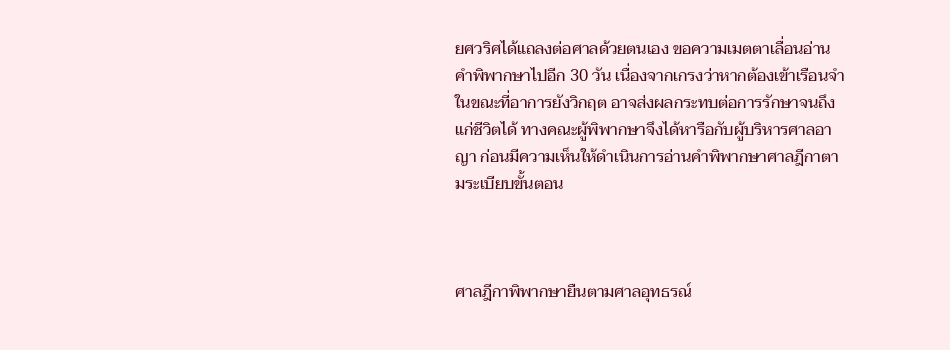ยศวริศได้แถลงต่อศาลด้วยตนเอง ขอความเมตตาเลื่อนอ่านคำพิพากษาไปอีก 30 วัน เนื่องจากเกรงว่าหากต้องเข้าเรือนจำในขณะที่อาการยังวิกฤต อาจส่งผลกระทบต่อการรักษาจนถึงแก่ชีวิตได้ ทางคณะผู้พิพากษาจึงได้หารือกับผู้บริหารศาลอาญา ก่อนมีความเห็นให้ดำเนินการอ่านคำพิพากษาศาลฎีกาตามระเบียบขั้นตอน



ศาลฎีกาพิพากษายืนตามศาลอุทธรณ์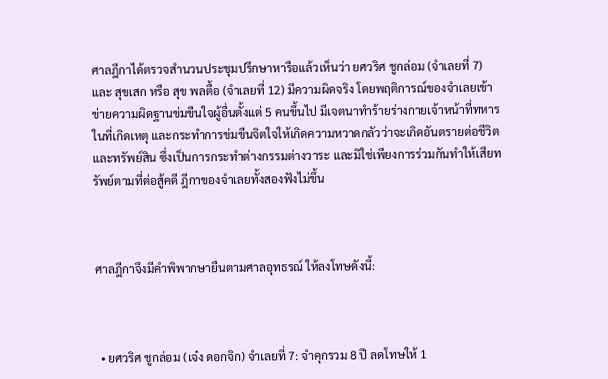ศาลฎีกาได้ตรวจสำนวนประชุมปรึกษาหารือแล้วเห็นว่า ยศวริศ ชูกล่อม (จำเลยที่ 7) และ สุขเสก หรือ สุข พลตื้อ (จำเลยที่ 12) มีความผิดจริง โดยพฤติการณ์ของจำเลยเข้าข่ายความผิดฐานข่มขืนใจผู้อื่นตั้งแต่ 5 คนขึ้นไป มีเจตนาทำร้ายร่างกายเจ้าหน้าที่ทหารในที่เกิดเหตุ และกระทำการข่มขืนจิตใจให้เกิดความหวาดกลัวว่าจะเกิดอันตรายต่อชีวิตและทรัพย์สิน ซึ่งเป็นการกระทำต่างกรรมต่างวาระ และมิใช่เพียงการร่วมกันทำให้เสียทรัพย์ตามที่ต่อสู้คดี ฎีกาของจำเลยทั้งสองฟังไม่ขึ้น



ศาลฎีกาจึงมีคำพิพากษายืนตามศาลอุทธรณ์ ให้ลงโทษดังนี้:



  • ยศวริศ ชูกล่อม (เจ๋ง ดอกจิก) จำเลยที่ 7: จำคุกรวม 8 ปี ลดโทษให้ 1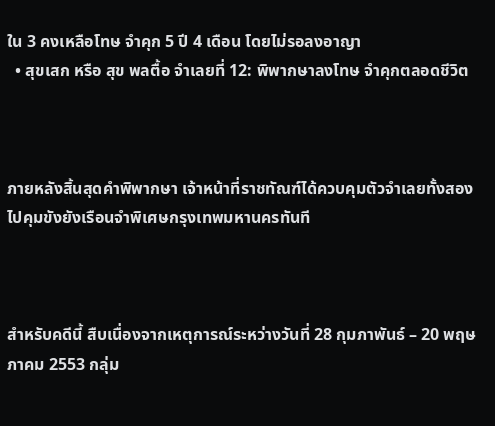ใน 3 คงเหลือโทษ จำคุก 5 ปี 4 เดือน โดยไม่รอลงอาญา
  • สุขเสก หรือ สุข พลตื้อ จำเลยที่ 12: พิพากษาลงโทษ จำคุกตลอดชีวิต



ภายหลังสิ้นสุดคำพิพากษา เจ้าหน้าที่ราชทัณฑ์ได้ควบคุมตัวจำเลยทั้งสองไปคุมขังยังเรือนจำพิเศษกรุงเทพมหานครทันที



สำหรับคดีนี้ สืบเนื่องจากเหตุการณ์ระหว่างวันที่ 28 กุมภาพันธ์ – 20 พฤษภาคม 2553 กลุ่ม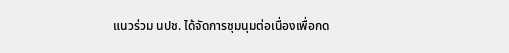แนวร่วม นปช. ได้จัดการชุมนุมต่อเนื่องเพื่อกด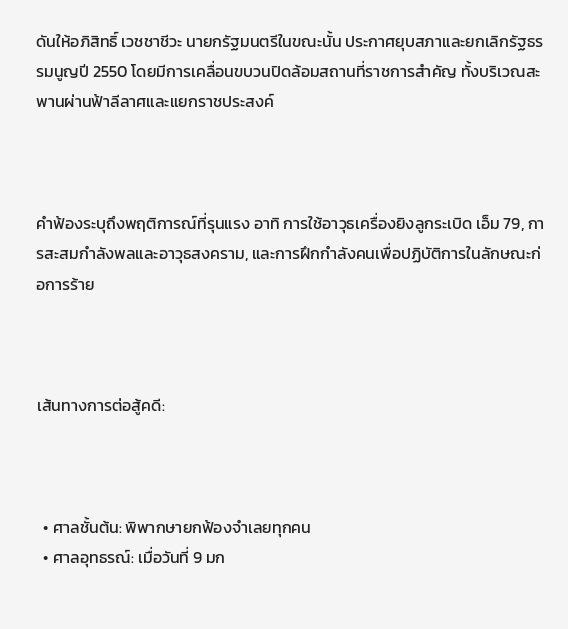ดันให้อภิสิทธิ์ เวชชาชีวะ นายกรัฐมนตรีในขณะนั้น ประกาศยุบสภาและยกเลิกรัฐธรรมนูญปี 2550 โดยมีการเคลื่อนขบวนปิดล้อมสถานที่ราชการสำคัญ ทั้งบริเวณสะพานผ่านฟ้าลีลาศและแยกราชประสงค์



คำฟ้องระบุถึงพฤติการณ์ที่รุนแรง อาทิ การใช้อาวุธเครื่องยิงลูกระเบิด เอ็ม 79, การสะสมกำลังพลและอาวุธสงคราม, และการฝึกกำลังคนเพื่อปฏิบัติการในลักษณะก่อการร้าย



เส้นทางการต่อสู้คดี:



  • ศาลชั้นต้น: พิพากษายกฟ้องจำเลยทุกคน
  • ศาลอุทธรณ์: เมื่อวันที่ 9 มก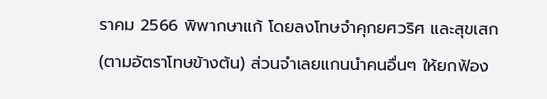ราคม 2566 พิพากษาแก้ โดยลงโทษจำคุกยศวริศ และสุขเสก (ตามอัตราโทษข้างต้น) ส่วนจำเลยแกนนำคนอื่นๆ ให้ยกฟ้อง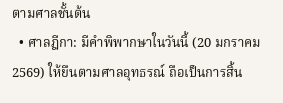ตามศาลชั้นต้น
  • ศาลฎีกา: มีคำพิพากษาในวันนี้ (20 มกราคม 2569) ให้ยืนตามศาลอุทธรณ์ ถือเป็นการสิ้น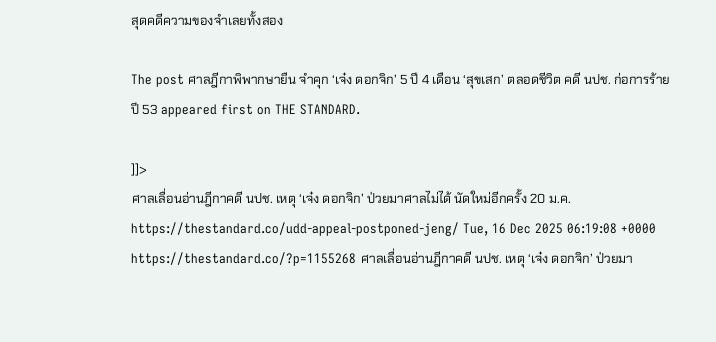สุดคดีความของจำเลยทั้งสอง

The post ศาลฎีกาพิพากษายืน จำคุก ‘เจ๋ง ดอกจิก’ 5 ปี 4 เดือน ‘สุขเสก’ ตลอดชีวิต คดี นปช. ก่อการร้ายปี 53 appeared first on THE STANDARD.

]]>
ศาลเลื่อนอ่านฎีกาคดี นปช. เหตุ ‘เจ๋ง ดอกจิก’ ป่วยมาศาลไม่ได้ นัดใหม่อีกครั้ง 20 ม.ค. https://thestandard.co/udd-appeal-postponed-jeng/ Tue, 16 Dec 2025 06:19:08 +0000 https://thestandard.co/?p=1155268 ศาลเลื่อนอ่านฎีกาคดี นปช. เหตุ ‘เจ๋ง ดอกจิก’ ป่วยมา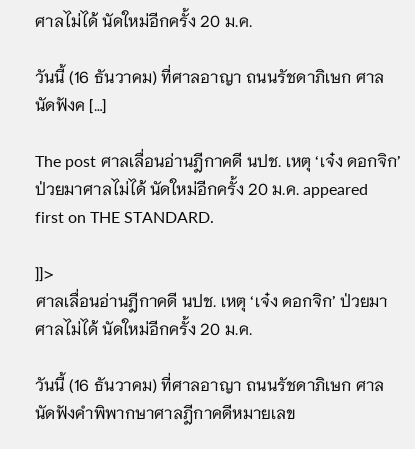ศาลไม่ได้ นัดใหม่อีกครั้ง 20 ม.ค.

วันนี้ (16 ธันวาคม) ที่ศาลอาญา ถนนรัชดาภิเษก ศาลนัดฟังค […]

The post ศาลเลื่อนอ่านฎีกาคดี นปช. เหตุ ‘เจ๋ง ดอกจิก’ ป่วยมาศาลไม่ได้ นัดใหม่อีกครั้ง 20 ม.ค. appeared first on THE STANDARD.

]]>
ศาลเลื่อนอ่านฎีกาคดี นปช. เหตุ ‘เจ๋ง ดอกจิก’ ป่วยมาศาลไม่ได้ นัดใหม่อีกครั้ง 20 ม.ค.

วันนี้ (16 ธันวาคม) ที่ศาลอาญา ถนนรัชดาภิเษก ศาลนัดฟังคำพิพากษาศาลฎีกาคดีหมายเลข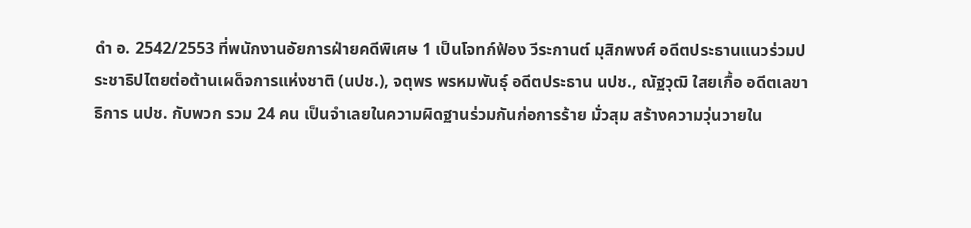ดำ อ. 2542/2553 ที่พนักงานอัยการฝ่ายคดีพิเศษ 1 เป็นโจทก์ฟ้อง วีระกานต์ มุสิกพงศ์ อดีตประธานแนวร่วมประชาธิปไตยต่อต้านเผด็จการแห่งชาติ (นปช.), จตุพร พรหมพันธุ์ อดีตประธาน นปช., ณัฐวุฒิ ใสยเกื้อ อดีตเลขาธิการ นปช. กับพวก รวม 24 คน เป็นจำเลยในความผิดฐานร่วมกันก่อการร้าย มั่วสุม สร้างความวุ่นวายใน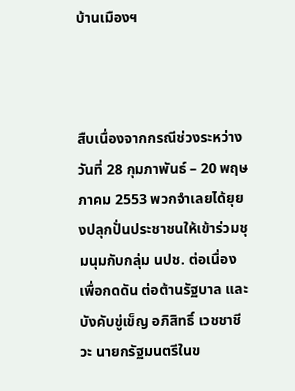บ้านเมืองฯ



สืบเนื่องจากกรณีช่วงระหว่างวันที่ 28 กุมภาพันธ์ – 20 พฤษภาคม 2553 พวกจำเลยได้ยุยงปลุกปั่นประชาชนให้เข้าร่วมชุมนุมกับกลุ่ม นปช. ต่อเนื่อง เพื่อกดดัน ต่อต้านรัฐบาล และบังคับขู่เข็ญ อภิสิทธิ์ เวชชาชีวะ นายกรัฐมนตรีในข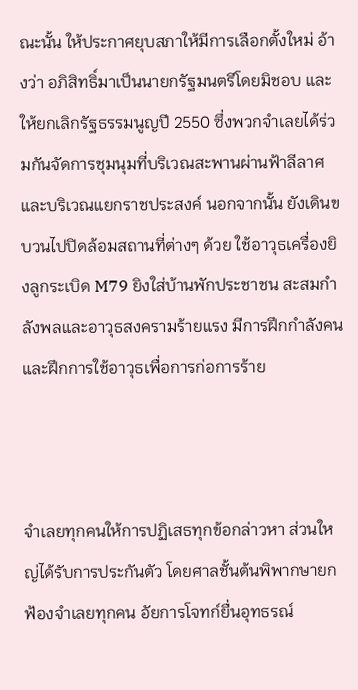ณะนั้น ให้ประกาศยุบสภาให้มีการเลือกตั้งใหม่ อ้างว่า อภิสิทธิ์มาเป็นนายกรัฐมนตรีโดยมิชอบ และให้ยกเลิกรัฐธรรมนูญปี 2550 ซึ่งพวกจำเลยได้ร่วมกันจัดการชุมนุมที่บริเวณสะพานผ่านฟ้าลีลาศ และบริเวณแยกราชประสงค์ นอกจากนั้น ยังเดินขบวนไปปิดล้อมสถานที่ต่างๆ ด้วย ใช้อาวุธเครื่องยิงลูกระเบิด M79 ยิงใส่บ้านพักประชาชน สะสมกำลังพลและอาวุธสงครามร้ายแรง มีการฝึกกำลังคน และฝึกการใช้อาวุธเพื่อการก่อการร้าย



จำเลยทุกคนให้การปฏิเสธทุกข้อกล่าวหา ส่วนใหญ่ได้รับการประกันตัว โดยศาลชั้นต้นพิพากษายกฟ้องจำเลยทุกคน อัยการโจทก์ยื่นอุทธรณ์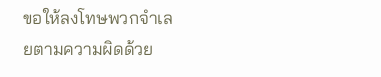ขอให้ลงโทษพวกจำเลยตามความผิดด้วย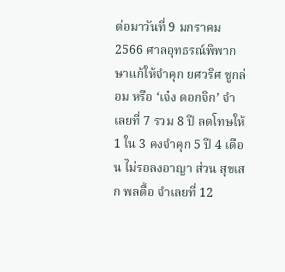ต่อมาวันที่ 9 มกราคม 2566 ศาลอุทธรณ์พิพากษาแก้ให้จำคุก ยศวริศ ชูกล่อม หรือ ‘เจ๋ง ดอกจิก’ จำเลยที่ 7 รวม 8 ปี ลดโทษให้ 1 ใน 3 คงจำคุก 5 ปี 4 เดือน ไม่รอลงอาญา ส่วน สุขเสก พลตื้อ จำเลยที่ 12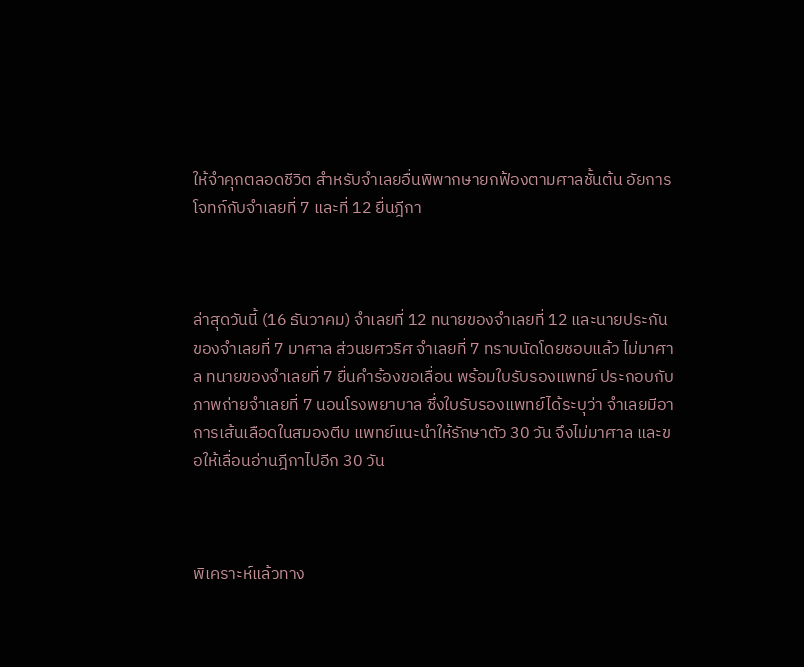ให้จำคุกตลอดชีวิต สำหรับจำเลยอื่นพิพากษายกฟ้องตามศาลชั้นต้น อัยการโจทก์กับจำเลยที่ 7 และที่ 12 ยื่นฎีกา



ล่าสุดวันนี้ (16 ธันวาคม) จำเลยที่ 12 ทนายของจำเลยที่ 12 และนายประกันของจำเลยที่ 7 มาศาล ส่วนยศวริศ จำเลยที่ 7 ทราบนัดโดยชอบแล้ว ไม่มาศาล ทนายของจำเลยที่ 7 ยื่นคำร้องขอเลื่อน พร้อมใบรับรองแพทย์ ประกอบกับภาพถ่ายจำเลยที่ 7 นอนโรงพยาบาล ซึ่งใบรับรองแพทย์ได้ระบุว่า จำเลยมีอาการเส้นเลือดในสมองตีบ แพทย์แนะนำให้รักษาตัว 30 วัน จึงไม่มาศาล และขอให้เลื่อนอ่านฎีกาไปอีก 30 วัน



พิเคราะห์แล้วทาง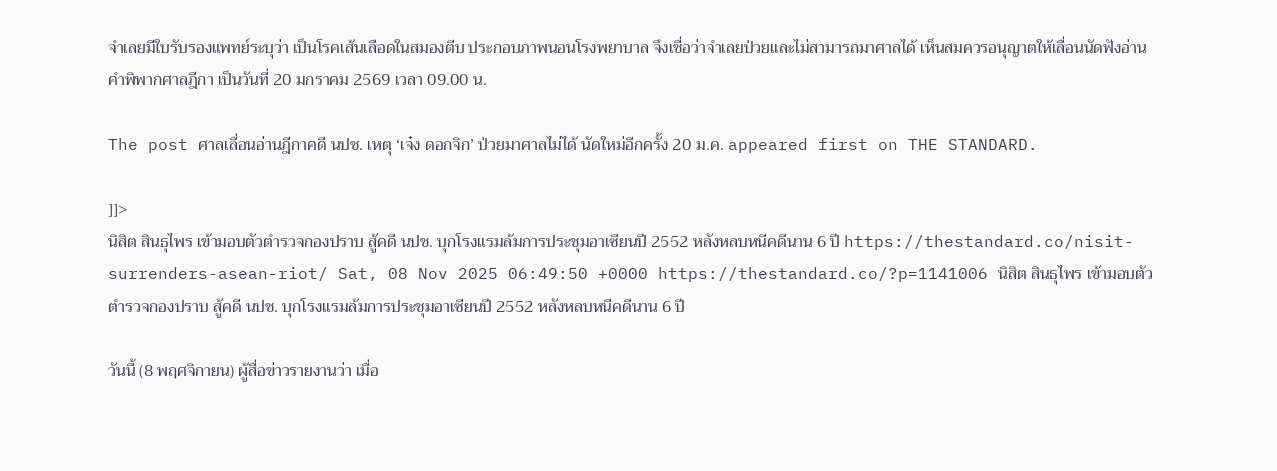จำเลยมีใบรับรองแพทย์ระบุว่า เป็นโรคเส้นเลือดในสมองตีบ ประกอบภาพนอนโรงพยาบาล จึงเชื่อว่าจำเลยป่วยและไม่สามารถมาศาลได้ เห็นสมควรอนุญาตให้เลื่อนนัดฟังอ่านคำพิพากศาลฎีกา เป็นวันที่ 20 มกราคม 2569 เวลา 09.00 น.

The post ศาลเลื่อนอ่านฎีกาคดี นปช. เหตุ ‘เจ๋ง ดอกจิก’ ป่วยมาศาลไม่ได้ นัดใหม่อีกครั้ง 20 ม.ค. appeared first on THE STANDARD.

]]>
นิสิต สินธุไพร เข้ามอบตัวตำรวจกองปราบ สู้คดี นปช. บุกโรงแรมล้มการประชุมอาเซียนปี 2552 หลังหลบหนีคดีนาน 6 ปี https://thestandard.co/nisit-surrenders-asean-riot/ Sat, 08 Nov 2025 06:49:50 +0000 https://thestandard.co/?p=1141006 นิสิต สินธุไพร เข้ามอบตัวตำรวจกองปราบ สู้คดี นปช. บุกโรงแรมล้มการประชุมอาเซียนปี 2552 หลังหลบหนีคดีนาน 6 ปี

วันนี้ (8 พฤศจิกายน) ผู้สื่อข่าวรายงานว่า เมื่อ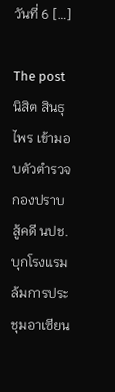วันที่ 6 […]

The post นิสิต สินธุไพร เข้ามอบตัวตำรวจกองปราบ สู้คดี นปช. บุกโรงแรมล้มการประชุมอาเซียน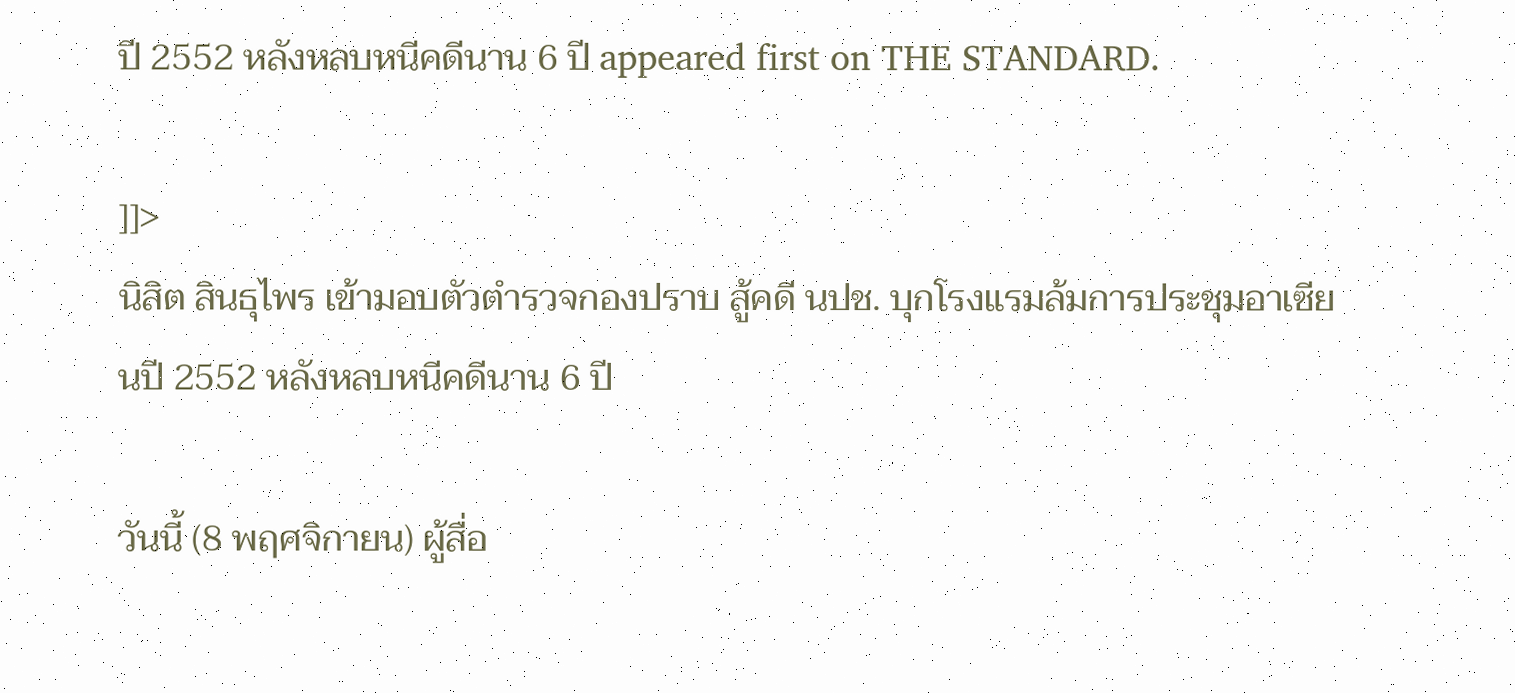ปี 2552 หลังหลบหนีคดีนาน 6 ปี appeared first on THE STANDARD.

]]>
นิสิต สินธุไพร เข้ามอบตัวตำรวจกองปราบ สู้คดี นปช. บุกโรงแรมล้มการประชุมอาเซียนปี 2552 หลังหลบหนีคดีนาน 6 ปี

วันนี้ (8 พฤศจิกายน) ผู้สื่อ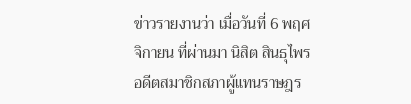ข่าวรายงานว่า เมื่อวันที่ 6 พฤศจิกายน ที่ผ่านมา นิสิต สินธุไพร อดีตสมาชิกสภาผู้แทนราษฎร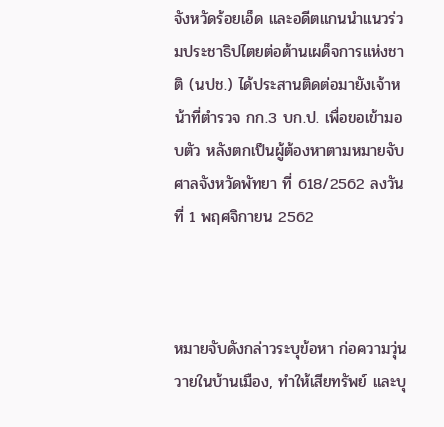จังหวัดร้อยเอ็ด และอดีตแกนนำแนวร่วมประชาธิปไตยต่อต้านเผด็จการแห่งชาติ (นปช.) ได้ประสานติดต่อมายังเจ้าหน้าที่ตำรวจ กก.3 บก.ป. เพื่อขอเข้ามอบตัว หลังตกเป็นผู้ต้องหาตามหมายจับศาลจังหวัดพัทยา ที่ 618/2562 ลงวันที่ 1 พฤศจิกายน 2562



หมายจับดังกล่าวระบุข้อหา ก่อความวุ่นวายในบ้านเมือง, ทำให้เสียทรัพย์ และบุ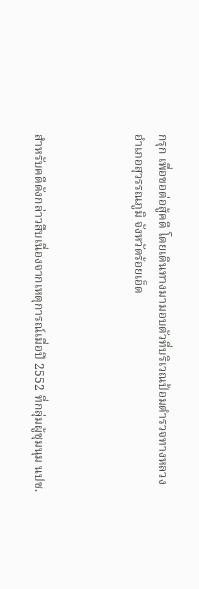กรุก เพื่อขอต่อสู้คดี โดยเดินทางมามอบตัวที่บริเวณป้อมตำรวจทางหลวง อำเภอสุวรรณภูมิ จังหวัดร้อยเอ็ด



สำหรับคดีดังกล่าวสืบเนื่องจากเหตุการณ์เมื่อปี 2552 ที่กลุ่มผู้ชุมนุม นปช.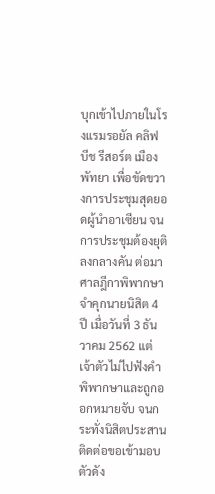บุกเข้าไปภายในโรงแรมรอยัล คลิฟ บีช รีสอร์ต เมืองพัทยา เพื่อขัดขวางการประชุมสุดยอดผู้นำอาเซียน จนการประชุมต้องยุติลงกลางคัน ต่อมาศาลฎีกาพิพากษาจำคุกนายนิสิต 4 ปี เมื่อวันที่ 3 ธันวาคม 2562 แต่เจ้าตัวไม่ไปฟังคำพิพากษาและถูกออกหมายจับ จนกระทั่งนิสิตประสานติดต่อขอเข้ามอบตัวดัง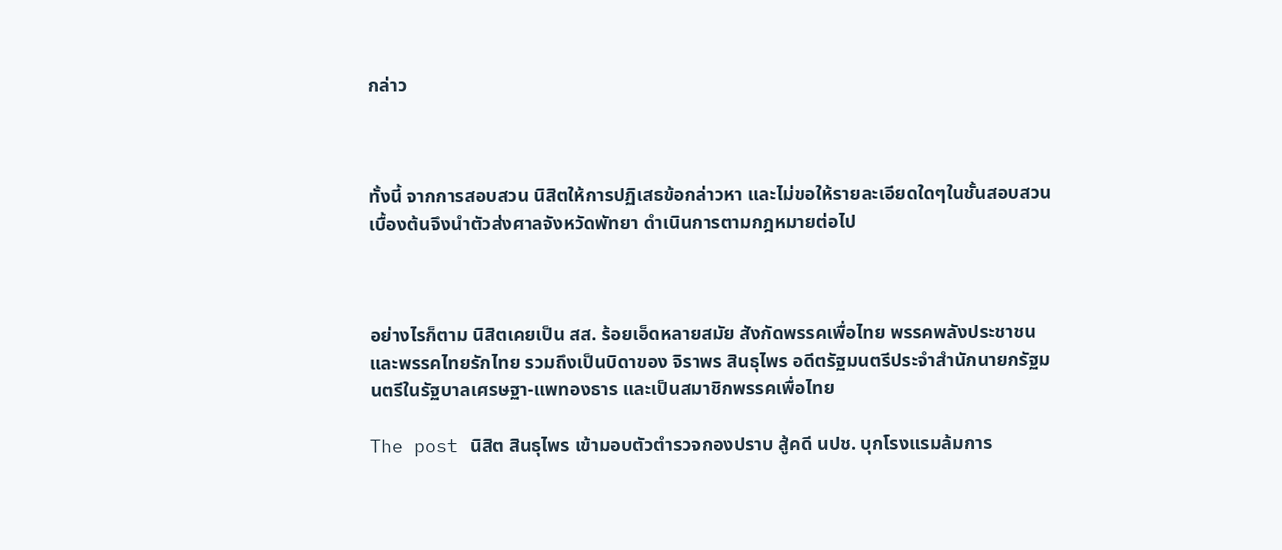กล่าว



ทั้งนี้ จากการสอบสวน นิสิตให้การปฏิเสธข้อกล่าวหา และไม่ขอให้รายละเอียดใดๆในชั้นสอบสวน เบื้องต้นจึงนำตัวส่งศาลจังหวัดพัทยา ดำเนินการตามกฎหมายต่อไป



อย่างไรก็ตาม นิสิตเคยเป็น สส. ร้อยเอ็ดหลายสมัย สังกัดพรรคเพื่อไทย พรรคพลังประชาชน และพรรคไทยรักไทย รวมถึงเป็นบิดาของ จิราพร สินธุไพร อดีตรัฐมนตรีประจำสำนักนายกรัฐมนตรีในรัฐบาลเศรษฐา-แพทองธาร และเป็นสมาชิกพรรคเพื่อไทย

The post นิสิต สินธุไพร เข้ามอบตัวตำรวจกองปราบ สู้คดี นปช. บุกโรงแรมล้มการ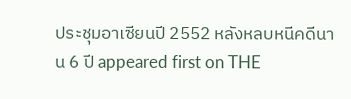ประชุมอาเซียนปี 2552 หลังหลบหนีคดีนาน 6 ปี appeared first on THE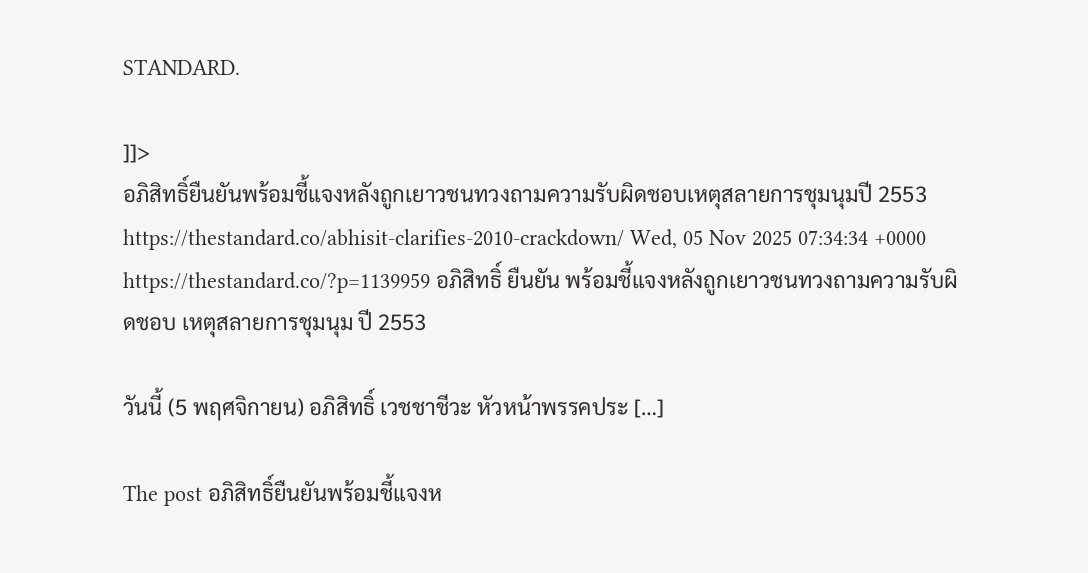STANDARD.

]]>
อภิสิทธิ์ยืนยันพร้อมชี้แจงหลังถูกเยาวชนทวงถามความรับผิดชอบเหตุสลายการชุมนุมปี 2553 https://thestandard.co/abhisit-clarifies-2010-crackdown/ Wed, 05 Nov 2025 07:34:34 +0000 https://thestandard.co/?p=1139959 อภิสิทธิ์ ยืนยัน พร้อมชี้แจงหลังถูกเยาวชนทวงถามความรับผิดชอบ เหตุสลายการชุมนุม ปี 2553

วันนี้ (5 พฤศจิกายน) อภิสิทธิ์ เวชชาชีวะ หัวหน้าพรรคประ […]

The post อภิสิทธิ์ยืนยันพร้อมชี้แจงห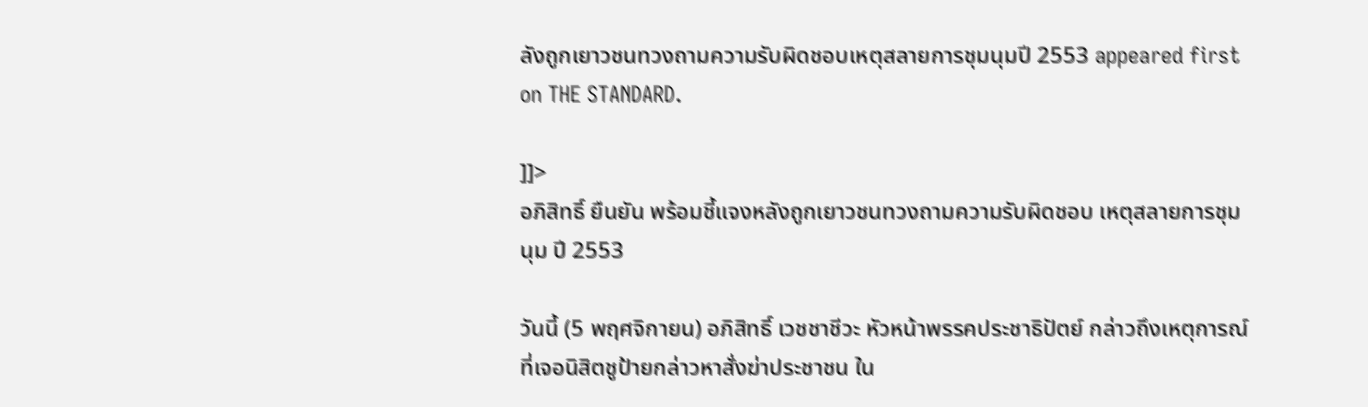ลังถูกเยาวชนทวงถามความรับผิดชอบเหตุสลายการชุมนุมปี 2553 appeared first on THE STANDARD.

]]>
อภิสิทธิ์ ยืนยัน พร้อมชี้แจงหลังถูกเยาวชนทวงถามความรับผิดชอบ เหตุสลายการชุมนุม ปี 2553

วันนี้ (5 พฤศจิกายน) อภิสิทธิ์ เวชชาชีวะ หัวหน้าพรรคประชาธิปัตย์ กล่าวถึงเหตุการณ์ที่เจอนิสิตชูป้ายกล่าวหาสั่งฆ่าประชาชน ใน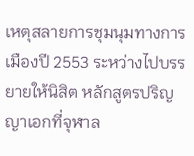เหตุสลายการชุมนุมทางการเมืองปี 2553 ระหว่างไปบรรยายให้นิสิต หลักสูตรปริญญาเอกที่จุฬาล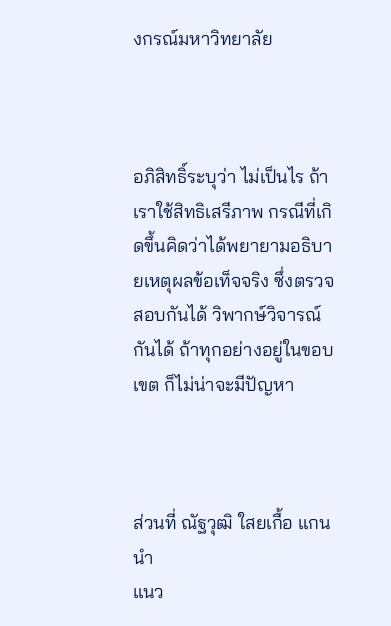งกรณ์มหาวิทยาลัย



อภิสิทธิ์ระบุว่า ไม่เป็นไร ถ้าเราใช้สิทธิเสรีภาพ กรณีที่เกิดขึ้นคิดว่าได้พยายามอธิบายเหตุผลข้อเท็จจริง ซึ่งตรวจสอบกันได้ วิพากษ์วิจารณ์กันได้ ถ้าทุกอย่างอยู่ในขอบเขต ก็ไม่น่าจะมีปัญหา



ส่วนที่ ณัฐวุฒิ ใสยเกื้อ แกนนำ
แนว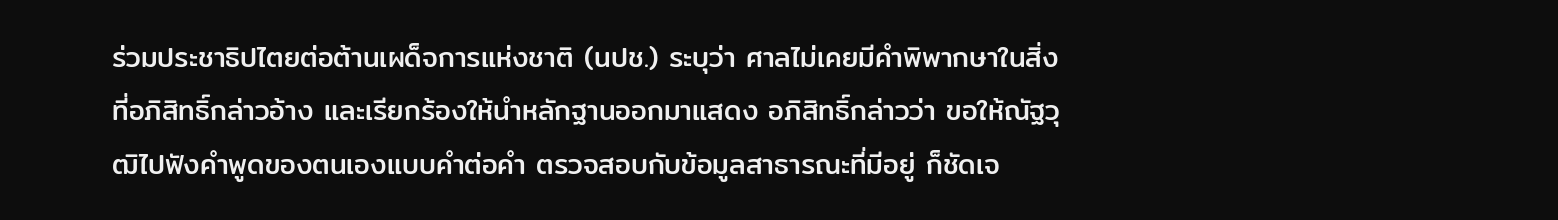ร่วมประชาธิปไตยต่อต้านเผด็จการแห่งชาติ (นปช.) ระบุว่า ศาลไม่เคยมีคำพิพากษาในสิ่งที่อภิสิทธิ์กล่าวอ้าง และเรียกร้องให้นำหลักฐานออกมาแสดง อภิสิทธิ์กล่าวว่า ขอให้ณัฐวุฒิไปฟังคำพูดของตนเองแบบคำต่อคำ ตรวจสอบกับข้อมูลสาธารณะที่มีอยู่ ก็ชัดเจ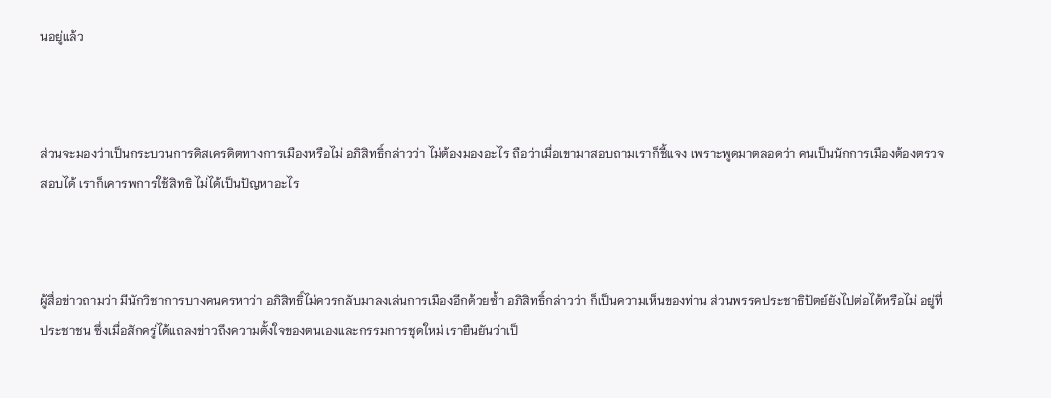นอยู่แล้ว



ส่วนจะมองว่าเป็นกระบวนการดิสเครดิตทางการเมืองหรือไม่ อภิสิทธิ์กล่าวว่า ไม่ต้องมองอะไร ถือว่าเมื่อเขามาสอบถามเราก็ชี้แจง เพราะพูดมาตลอดว่า คนเป็นนักการเมืองต้องตรวจสอบได้ เราก็เคารพการใช้สิทธิ ไม่ได้เป็นปัญหาอะไร



ผู้สื่อข่าวถามว่า มีนักวิชาการบางคนครหาว่า อภิสิทธิ์ไม่ควรกลับมาลงเล่นการเมืองอีกด้วยซ้ำ อภิสิทธิ์กล่าวว่า ก็เป็นความเห็นของท่าน ส่วนพรรคประชาธิปัตย์ยังไปต่อได้หรือไม่ อยู่ที่ประชาชน ซึ่งเมื่อสักครู่ได้แถลงข่าวถึงความตั้งใจของตนเองและกรรมการชุดใหม่ เรายืนยันว่าเป็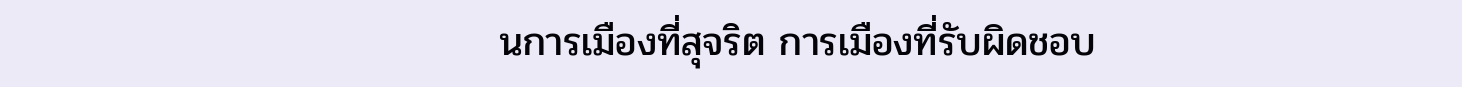นการเมืองที่สุจริต การเมืองที่รับผิดชอบ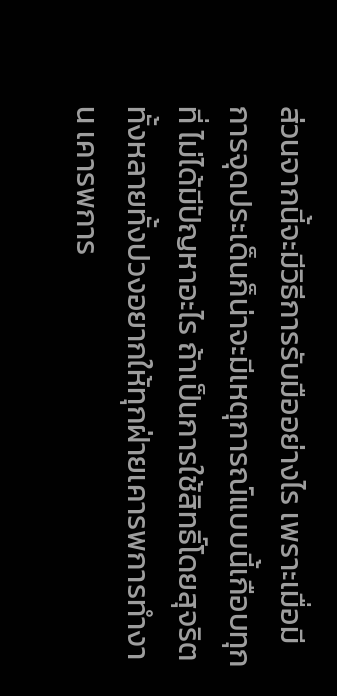ส่วนจากนี้จะมีวิธีการรับมืออย่างไร เพราะเมื่อมีการจุดประเด็นก็น่าจะมีเหตุการณ์แบบนี้เกือบทุกที่ ไม่ได้มีปัญหาอะไร ถ้าเป็นการใช้สิทธิ์โดยสุจริต ทั้งหลายทั้งปวงอยากให้ทุกฝ่ายเคารพการทำงาน เคารพการ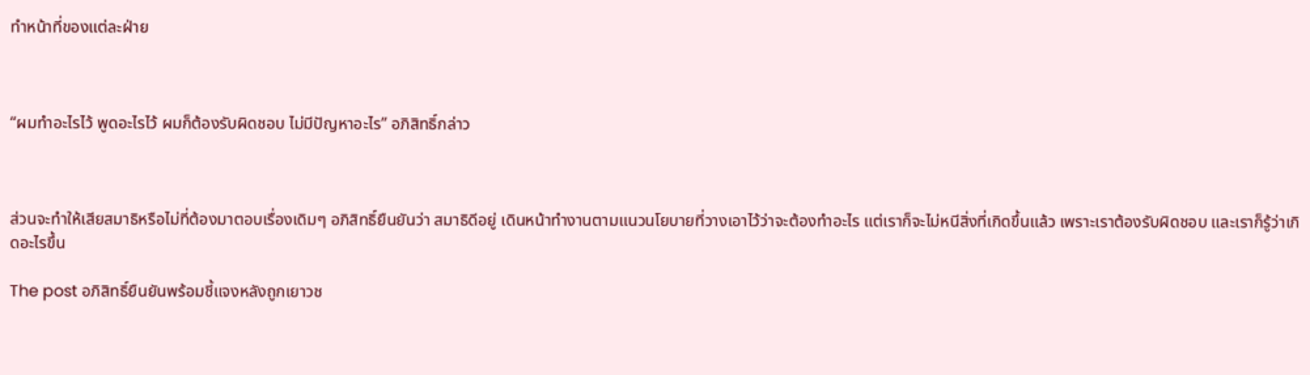ทำหน้าที่ของแต่ละฝ่าย



“ผมทำอะไรไว้ พูดอะไรไว้ ผมก็ต้องรับผิดชอบ ไม่มีปัญหาอะไร” อภิสิทธิ์กล่าว



ส่วนจะทำให้เสียสมาธิหรือไม่ที่ต้องมาตอบเรื่องเดิมๆ อภิสิทธิ์ยืนยันว่า สมาธิดีอยู่ เดินหน้าทำงานตามแนวนโยบายที่วางเอาไว้ว่าจะต้องทำอะไร แต่เราก็จะไม่หนีสิ่งที่เกิดขึ้นแล้ว เพราะเราต้องรับผิดชอบ และเราก็รู้ว่าเกิดอะไรขึ้น

The post อภิสิทธิ์ยืนยันพร้อมชี้แจงหลังถูกเยาวช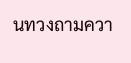นทวงถามควา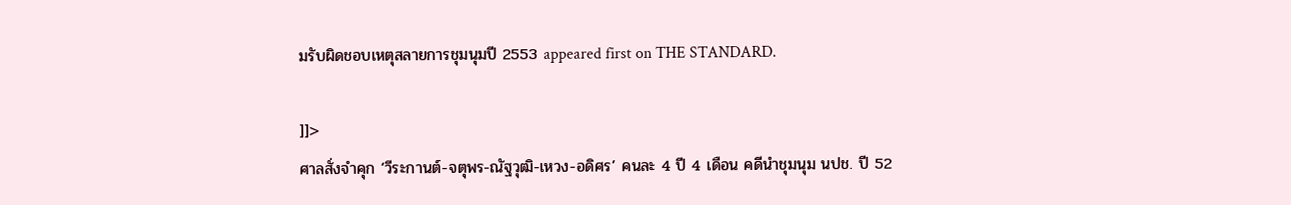มรับผิดชอบเหตุสลายการชุมนุมปี 2553 appeared first on THE STANDARD.

]]>
ศาลสั่งจำคุก ‘วีระกานต์-จตุพร-ณัฐวุฒิ-เหวง-อดิศร’ คนละ 4 ปี 4 เดือน คดีนำชุมนุม นปช. ปี 52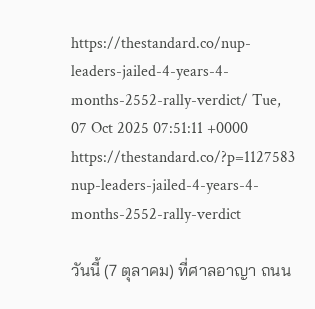https://thestandard.co/nup-leaders-jailed-4-years-4-months-2552-rally-verdict/ Tue, 07 Oct 2025 07:51:11 +0000 https://thestandard.co/?p=1127583 nup-leaders-jailed-4-years-4-months-2552-rally-verdict

วันนี้ (7 ตุลาคม) ที่ศาลอาญา ถนน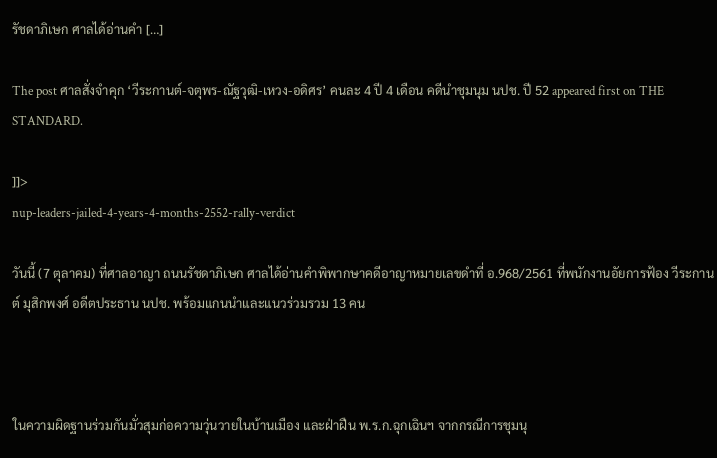รัชดาภิเษก ศาลได้อ่านคำ […]

The post ศาลสั่งจำคุก ‘วีระกานต์-จตุพร-ณัฐวุฒิ-เหวง-อดิศร’ คนละ 4 ปี 4 เดือน คดีนำชุมนุม นปช. ปี 52 appeared first on THE STANDARD.

]]>
nup-leaders-jailed-4-years-4-months-2552-rally-verdict

วันนี้ (7 ตุลาคม) ที่ศาลอาญา ถนนรัชดาภิเษก ศาลได้อ่านคำพิพากษาคดีอาญาหมายเลขดำที่ อ.968/2561 ที่พนักงานอัยการฟ้อง วีระกานต์ มุสิกพงศ์ อดีตประธาน นปช. พร้อมแกนนำและแนวร่วมรวม 13 คน



ในความผิดฐานร่วมกันมั่วสุมก่อความวุ่นวายในบ้านเมือง และฝ่าฝืน พ.ร.ก.ฉุกเฉินฯ จากกรณีการชุมนุ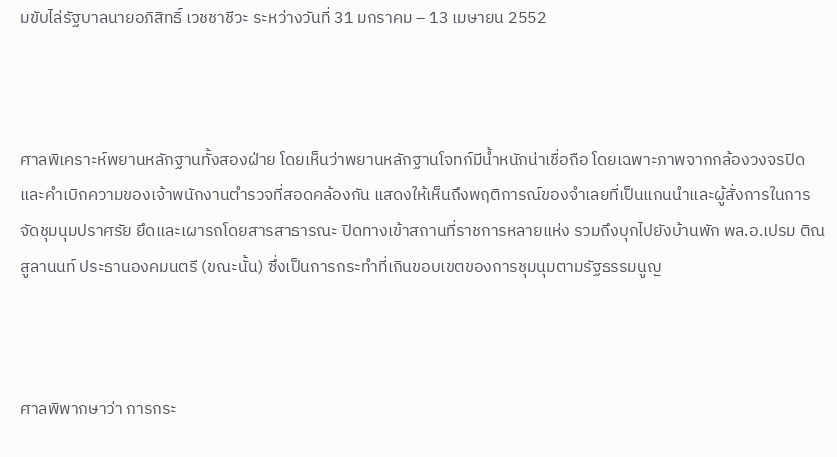มขับไล่รัฐบาลนายอภิสิทธิ์ เวชชาชีวะ ระหว่างวันที่ 31 มกราคม – 13 เมษายน 2552



ศาลพิเคราะห์พยานหลักฐานทั้งสองฝ่าย โดยเห็นว่าพยานหลักฐานโจทก์มีน้ำหนักน่าเชื่อถือ โดยเฉพาะภาพจากกล้องวงจรปิดและคำเบิกความของเจ้าพนักงานตำรวจที่สอดคล้องกัน แสดงให้เห็นถึงพฤติการณ์ของจำเลยที่เป็นแกนนำและผู้สั่งการในการจัดชุมนุมปราศรัย ยึดและเผารถโดยสารสาธารณะ ปิดทางเข้าสถานที่ราชการหลายแห่ง รวมถึงบุกไปยังบ้านพัก พล.อ.เปรม ติณสูลานนท์ ประธานองคมนตรี (ขณะนั้น) ซึ่งเป็นการกระทำที่เกินขอบเขตของการชุมนุมตามรัฐธรรมนูญ



ศาลพิพากษาว่า การกระ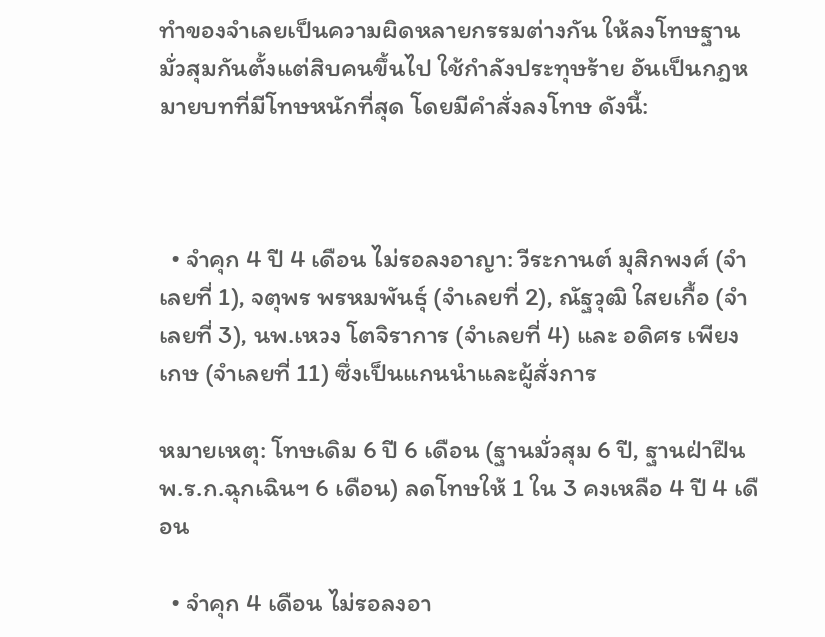ทำของจำเลยเป็นความผิดหลายกรรมต่างกัน ให้ลงโทษฐานมั่วสุมกันตั้งแต่สิบคนขึ้นไป ใช้กำลังประทุษร้าย อันเป็นกฎหมายบทที่มีโทษหนักที่สุด โดยมีคำสั่งลงโทษ ดังนี้:



  • จำคุก 4 ปี 4 เดือน ไม่รอลงอาญา: วีระกานต์ มุสิกพงศ์ (จำเลยที่ 1), จตุพร พรหมพันธุ์ (จำเลยที่ 2), ณัฐวุฒิ ใสยเกื้อ (จำเลยที่ 3), นพ.เหวง โตจิราการ (จำเลยที่ 4) และ อดิศร เพียงเกษ (จำเลยที่ 11) ซึ่งเป็นแกนนำและผู้สั่งการ

หมายเหตุ: โทษเดิม 6 ปี 6 เดือน (ฐานมั่วสุม 6 ปี, ฐานฝ่าฝืน พ.ร.ก.ฉุกเฉินฯ 6 เดือน) ลดโทษให้ 1 ใน 3 คงเหลือ 4 ปี 4 เดือน

  • จำคุก 4 เดือน ไม่รอลงอา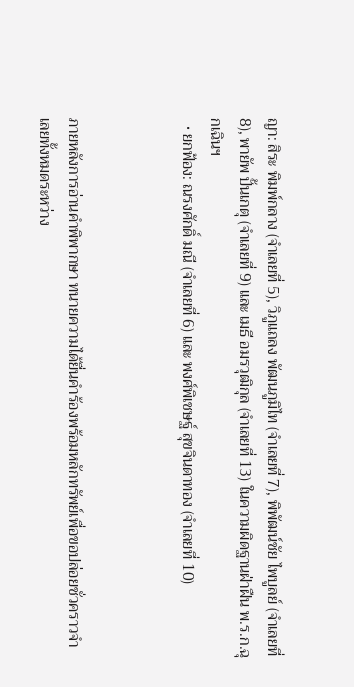ญา: สิระ พิมพ์กลาง (จำเลยที่ 5), วิภูแถลง พัฒนภูมิไท (จำเลยที่ 7), พิพัฒน์ชัย ไพบูลย์ (จำเลยที่ 8), พายัพ ปั้นเกตุ (จำเลยที่ 9) และ เมธี อมรวุฒิกุล (จำเลยที่ 13) ในความผิดฐานฝ่าฝืน พ.ร.ก.ฉุกเฉินฯ
  • ยกฟ้อง: ณรงศักดิ์ มณี (จำเลยที่ 6) และ พงศ์พิเชษฐ์ สุขจินดาทอง (จำเลยที่ 10)



ภายหลังการอ่านคำพิพากษา ทนายความได้ยื่นคำร้องพร้อมหลักทรัพย์เพื่อขอปล่อยชั่วคราวจำเลยทั้งหมดระหว่าง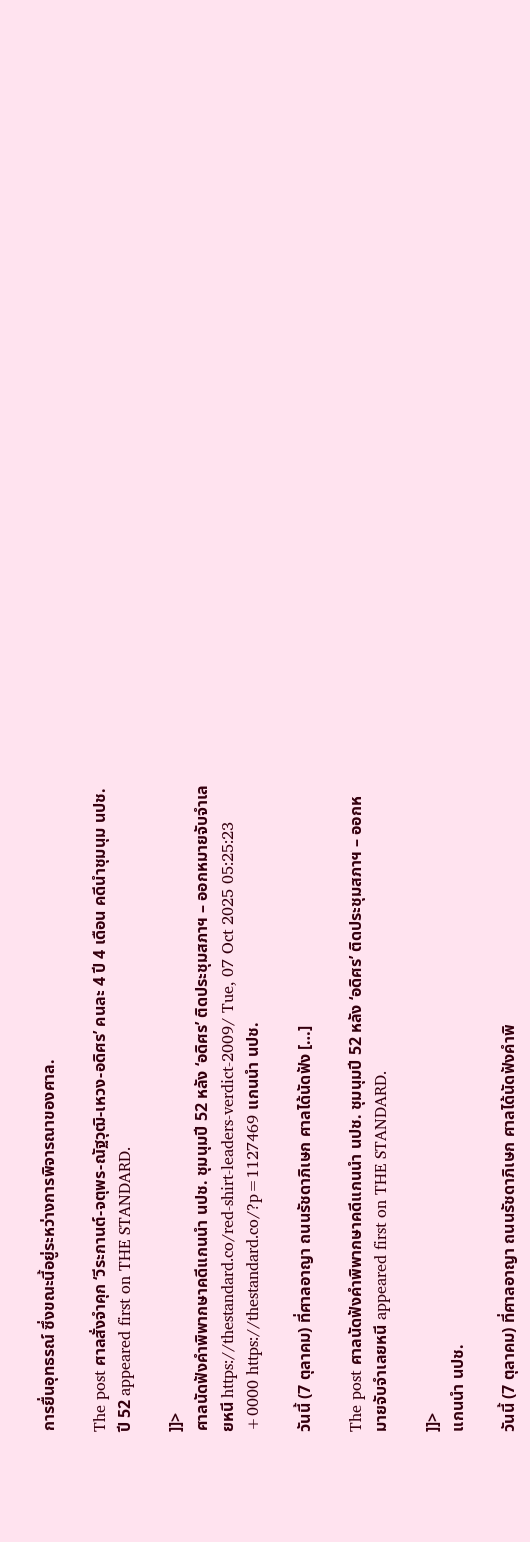การยื่นอุทธรณ์ ซึ่งขณะนี้อยู่ระหว่างการพิจารณาของศาล.

The post ศาลสั่งจำคุก ‘วีระกานต์-จตุพร-ณัฐวุฒิ-เหวง-อดิศร’ คนละ 4 ปี 4 เดือน คดีนำชุมนุม นปช. ปี 52 appeared first on THE STANDARD.

]]>
ศาลนัดฟังคำพิพากษาคดีแกนนำ นปช. ชุมนุมปี 52 หลัง ‘อดิศร’ ติดประชุมสภาฯ – ออกหมายจับจำเลยหนี https://thestandard.co/red-shirt-leaders-verdict-2009/ Tue, 07 Oct 2025 05:25:23 +0000 https://thestandard.co/?p=1127469 แกนนำ นปช.

วันนี้ (7 ตุลาคม) ที่ศาลอาญา ถนนรัชดาภิเษก ศาลได้นัดฟัง […]

The post ศาลนัดฟังคำพิพากษาคดีแกนนำ นปช. ชุมนุมปี 52 หลัง ‘อดิศร’ ติดประชุมสภาฯ – ออกหมายจับจำเลยหนี appeared first on THE STANDARD.

]]>
แกนนำ นปช.

วันนี้ (7 ตุลาคม) ที่ศาลอาญา ถนนรัชดาภิเษก ศาลได้นัดฟังคำพิ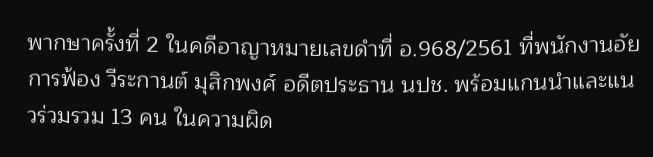พากษาครั้งที่ 2 ในคดีอาญาหมายเลขดำที่ อ.968/2561 ที่พนักงานอัยการฟ้อง วีระกานต์ มุสิกพงศ์ อดีตประธาน นปช. พร้อมแกนนำและแนวร่วมรวม 13 คน ในความผิด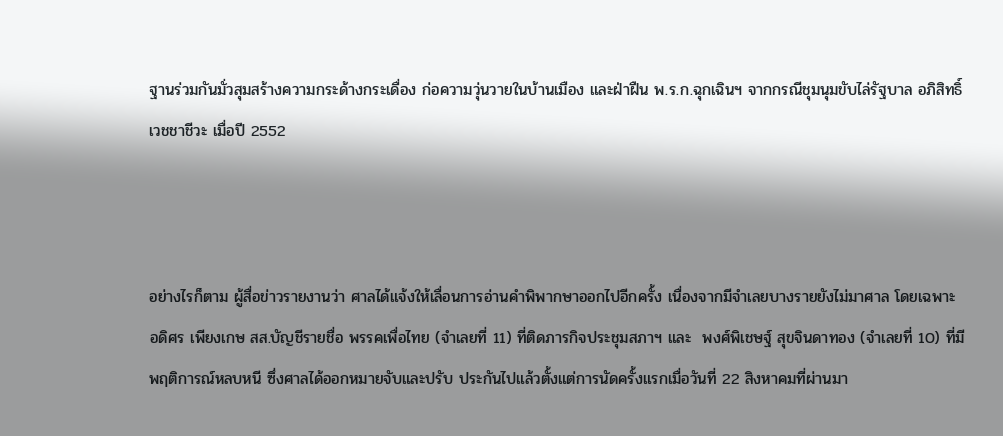ฐานร่วมกันมั่วสุมสร้างความกระด้างกระเดื่อง ก่อความวุ่นวายในบ้านเมือง และฝ่าฝืน พ.ร.ก.ฉุกเฉินฯ จากกรณีชุมนุมขับไล่รัฐบาล อภิสิทธิ์ เวชชาชีวะ เมื่อปี 2552



อย่างไรก็ตาม ผู้สื่อข่าวรายงานว่า ศาลได้แจ้งให้เลื่อนการอ่านคำพิพากษาออกไปอีกครั้ง เนื่องจากมีจำเลยบางรายยังไม่มาศาล โดยเฉพาะ อดิศร เพียงเกษ สส.บัญชีรายชื่อ พรรคเพื่อไทย (จำเลยที่ 11) ที่ติดภารกิจประชุมสภาฯ และ  พงศ์พิเชษฐ์ สุขจินดาทอง (จำเลยที่ 10) ที่มีพฤติการณ์หลบหนี ซึ่งศาลได้ออกหมายจับและปรับ ประกันไปแล้วตั้งแต่การนัดครั้งแรกเมื่อวันที่ 22 สิงหาคมที่ผ่านมา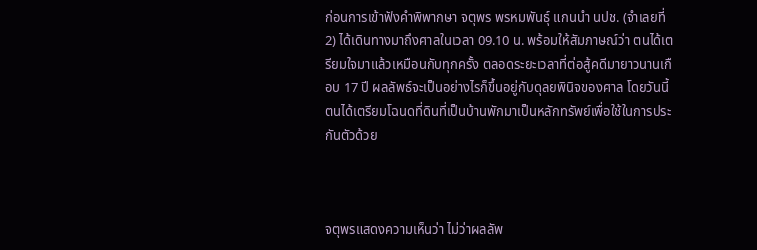ก่อนการเข้าฟังคำพิพากษา จตุพร พรหมพันธุ์ แกนนำ นปช. (จำเลยที่ 2) ได้เดินทางมาถึงศาลในเวลา 09.10 น. พร้อมให้สัมภาษณ์ว่า ตนได้เตรียมใจมาแล้วเหมือนกับทุกครั้ง ตลอดระยะเวลาที่ต่อสู้คดีมายาวนานเกือบ 17 ปี ผลลัพธ์จะเป็นอย่างไรก็ขึ้นอยู่กับดุลยพินิจของศาล โดยวันนี้ตนได้เตรียมโฉนดที่ดินที่เป็นบ้านพักมาเป็นหลักทรัพย์เพื่อใช้ในการประกันตัวด้วย



จตุพรแสดงความเห็นว่า ไม่ว่าผลลัพ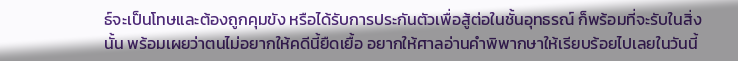ธ์จะเป็นโทษและต้องถูกคุมขัง หรือได้รับการประกันตัวเพื่อสู้ต่อในชั้นอุทธรณ์ ก็พร้อมที่จะรับในสิ่งนั้น พร้อมเผยว่าตนไม่อยากให้คดีนี้ยืดเยื้อ อยากให้ศาลอ่านคำพิพากษาให้เรียบร้อยไปเลยในวันนี้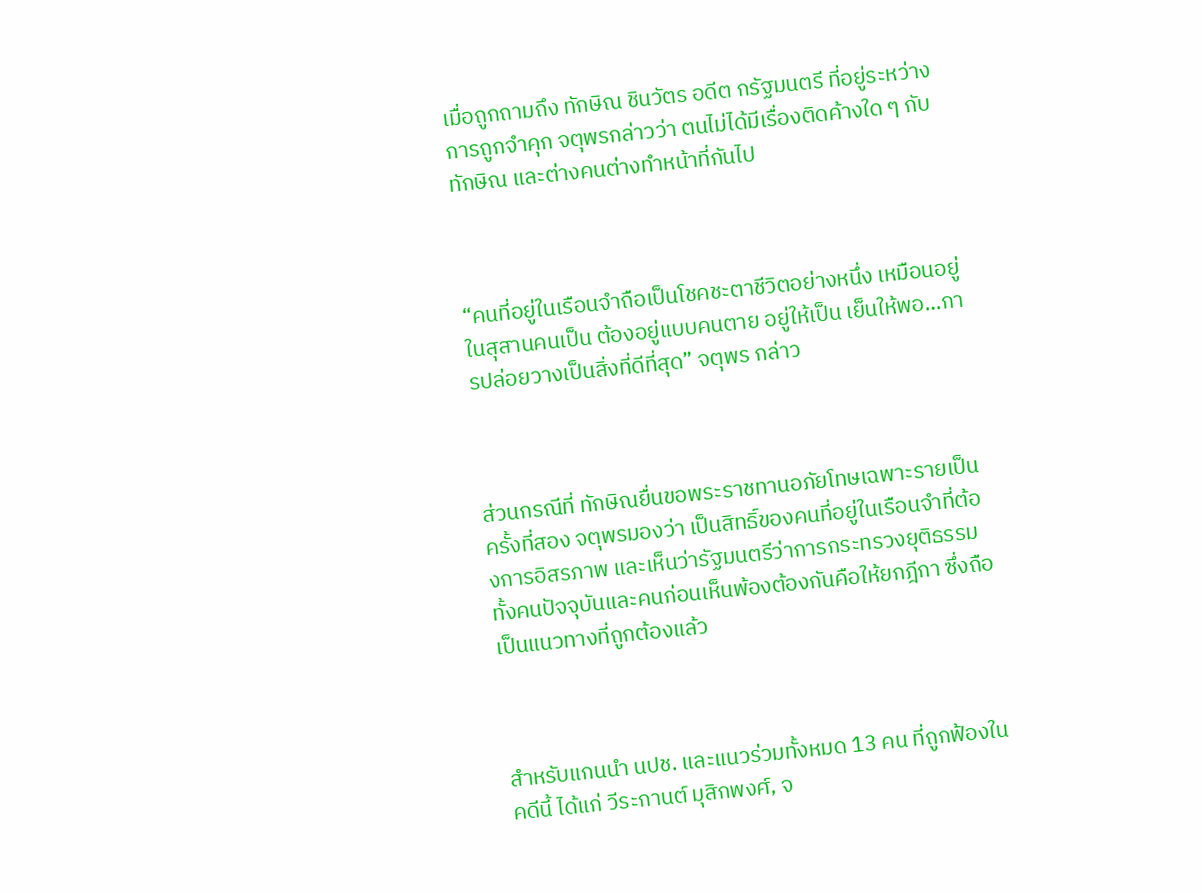เมื่อถูกถามถึง ทักษิณ ชินวัตร อดีต กรัฐมนตรี ที่อยู่ระหว่างการถูกจำคุก จตุพรกล่าวว่า ตนไม่ได้มีเรื่องติดค้างใด ๆ กับ ทักษิณ และต่างคนต่างทำหน้าที่กันไป



“คนที่อยู่ในเรือนจำถือเป็นโชคชะตาชีวิตอย่างหนึ่ง เหมือนอยู่ในสุสานคนเป็น ต้องอยู่แบบคนตาย อยู่ให้เป็น เย็นให้พอ…การปล่อยวางเป็นสิ่งที่ดีที่สุด” จตุพร กล่าว



ส่วนกรณีที่ ทักษิณยื่นขอพระราชทานอภัยโทษเฉพาะรายเป็นครั้งที่สอง จตุพรมองว่า เป็นสิทธิ์ของคนที่อยู่ในเรือนจำที่ต้องการอิสรภาพ และเห็นว่ารัฐมนตรีว่าการกระทรวงยุติธรรมทั้งคนปัจจุบันและคนก่อนเห็นพ้องต้องกันคือให้ยกฎีกา ซึ่งถือเป็นแนวทางที่ถูกต้องแล้ว



สำหรับแกนนำ นปช. และแนวร่วมทั้งหมด 13 คน ที่ถูกฟ้องในคดีนี้ ได้แก่ วีระกานต์ มุสิกพงศ์, จ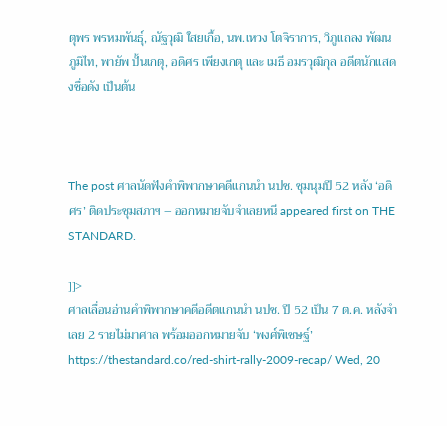ตุพร พรหมพันธุ์, ณัฐวุฒิ ใสยเกื้อ, นพ.เหวง โตจิราการ, วิภูแถลง พัฒนภูมิไท, พายัพ ปั้นเกตุ, อดิศร เพียงเกตุ และ เมธี อมรวุฒิกุล อดีตนักแสดงชื่อดัง เป็นต้น



The post ศาลนัดฟังคำพิพากษาคดีแกนนำ นปช. ชุมนุมปี 52 หลัง ‘อดิศร’ ติดประชุมสภาฯ – ออกหมายจับจำเลยหนี appeared first on THE STANDARD.

]]>
ศาลเลื่อนอ่านคำพิพากษาคดีอดีตแกนนำ นปช. ปี 52 เป็น 7 ต.ค. หลังจำเลย 2 รายไม่มาศาล พร้อมออกหมายจับ ‘พงศ์พิเชษฐ์’ https://thestandard.co/red-shirt-rally-2009-recap/ Wed, 20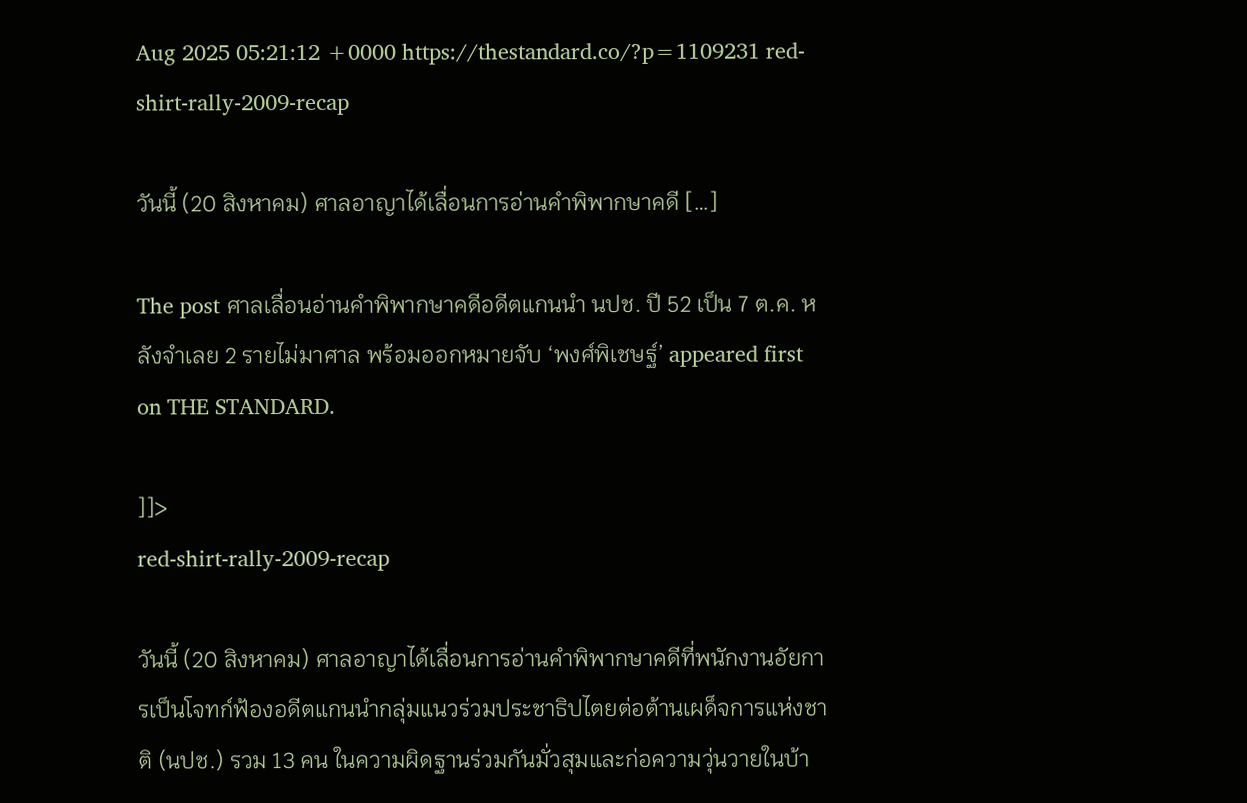Aug 2025 05:21:12 +0000 https://thestandard.co/?p=1109231 red-shirt-rally-2009-recap

วันนี้ (20 สิงหาคม) ศาลอาญาได้เลื่อนการอ่านคำพิพากษาคดี […]

The post ศาลเลื่อนอ่านคำพิพากษาคดีอดีตแกนนำ นปช. ปี 52 เป็น 7 ต.ค. หลังจำเลย 2 รายไม่มาศาล พร้อมออกหมายจับ ‘พงศ์พิเชษฐ์’ appeared first on THE STANDARD.

]]>
red-shirt-rally-2009-recap

วันนี้ (20 สิงหาคม) ศาลอาญาได้เลื่อนการอ่านคำพิพากษาคดีที่พนักงานอัยการเป็นโจทก์ฟ้องอดีตแกนนำกลุ่มแนวร่วมประชาธิปไตยต่อต้านเผด็จการแห่งชาติ (นปช.) รวม 13 คน ในความผิดฐานร่วมกันมั่วสุมและก่อความวุ่นวายในบ้า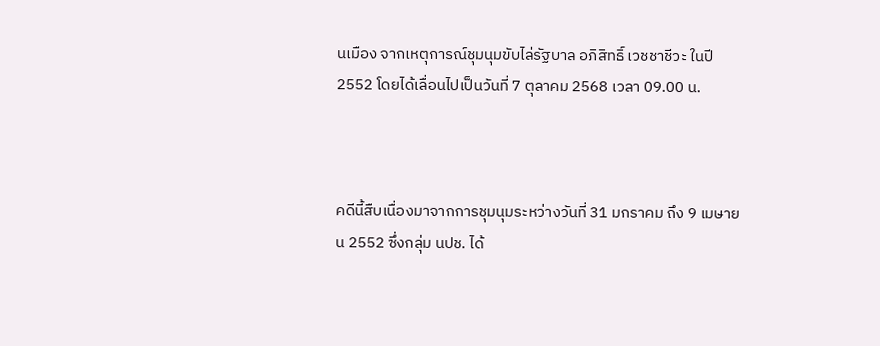นเมือง จากเหตุการณ์ชุมนุมขับไล่รัฐบาล อภิสิทธิ์ เวชชาชีวะ ในปี 2552 โดยได้เลื่อนไปเป็นวันที่ 7 ตุลาคม 2568 เวลา 09.00 น.



คดีนี้สืบเนื่องมาจากการชุมนุมระหว่างวันที่ 31 มกราคม ถึง 9 เมษายน 2552 ซึ่งกลุ่ม นปช. ได้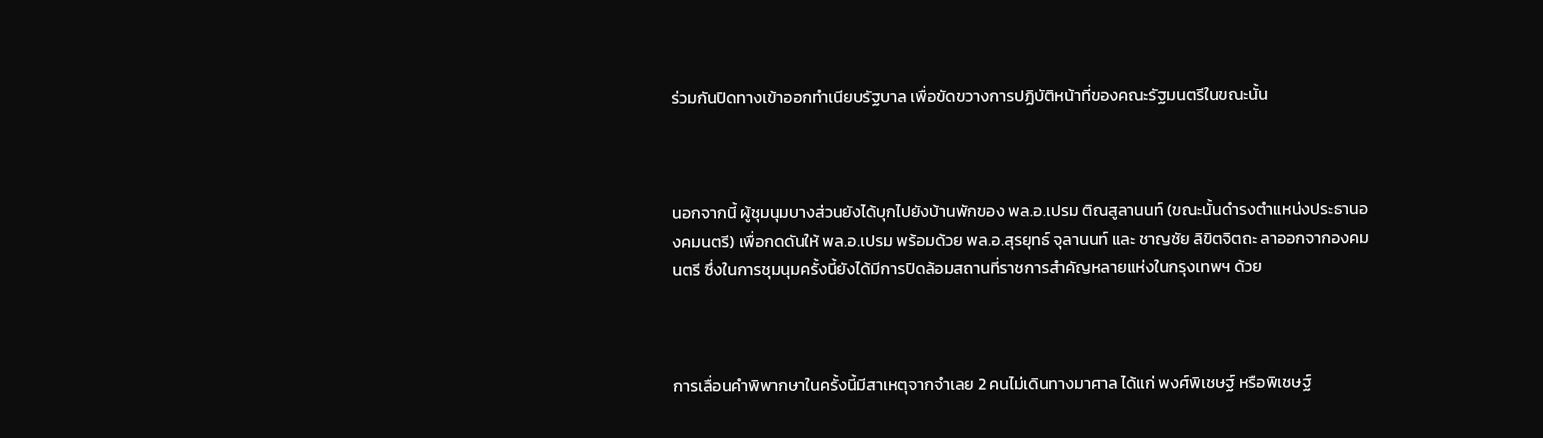ร่วมกันปิดทางเข้าออกทำเนียบรัฐบาล เพื่อขัดขวางการปฏิบัติหน้าที่ของคณะรัฐมนตรีในขณะนั้น



นอกจากนี้ ผู้ชุมนุมบางส่วนยังได้บุกไปยังบ้านพักของ พล.อ.เปรม ติณสูลานนท์ (ขณะนั้นดำรงตำแหน่งประธานองคมนตรี) เพื่อกดดันให้ พล.อ.เปรม พร้อมด้วย พล.อ.สุรยุทธ์ จุลานนท์ และ ชาญชัย ลิขิตจิตถะ ลาออกจากองคมนตรี ซึ่งในการชุมนุมครั้งนี้ยังได้มีการปิดล้อมสถานที่ราชการสำคัญหลายแห่งในกรุงเทพฯ ด้วย



การเลื่อนคำพิพากษาในครั้งนี้มีสาเหตุจากจำเลย 2 คนไม่เดินทางมาศาล ได้แก่ พงศ์พิเชษฐ์ หรือพิเชษฐ์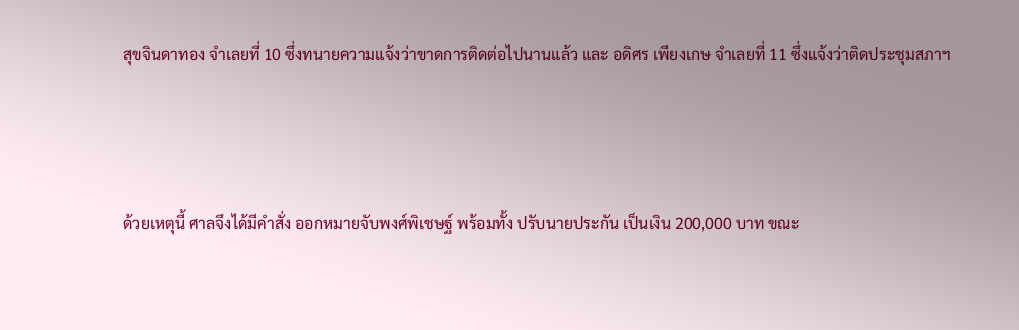สุขจินดาทอง จำเลยที่ 10 ซึ่งทนายความแจ้งว่าขาดการติดต่อไปนานแล้ว และ อดิศร เพียงเกษ จำเลยที่ 11 ซึ่งแจ้งว่าติดประชุมสภาฯ



ด้วยเหตุนี้ ศาลจึงได้มีคำสั่ง ออกหมายจับพงศ์พิเชษฐ์ พร้อมทั้ง ปรับนายประกัน เป็นเงิน 200,000 บาท ขณะ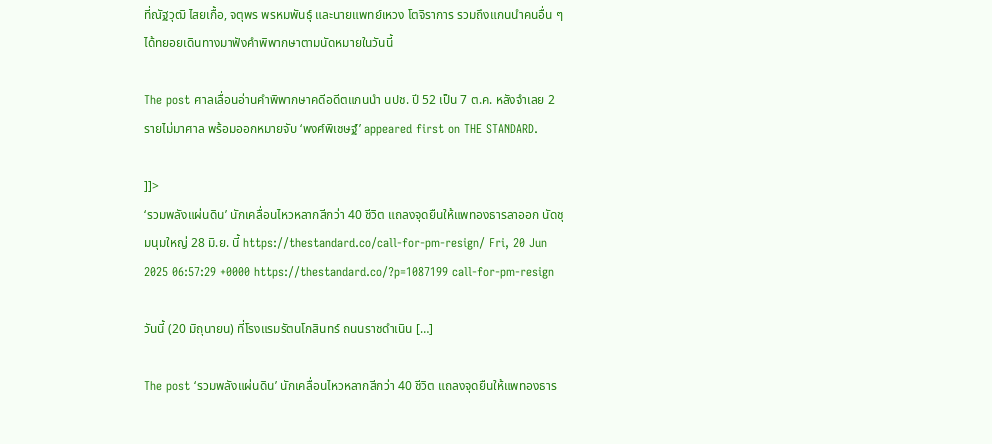ที่ณัฐวุฒิ ไสยเกื้อ, จตุพร พรหมพันธุ์ และนายแพทย์เหวง โตจิราการ รวมถึงแกนนำคนอื่น ๆ ได้ทยอยเดินทางมาฟังคำพิพากษาตามนัดหมายในวันนี้

The post ศาลเลื่อนอ่านคำพิพากษาคดีอดีตแกนนำ นปช. ปี 52 เป็น 7 ต.ค. หลังจำเลย 2 รายไม่มาศาล พร้อมออกหมายจับ ‘พงศ์พิเชษฐ์’ appeared first on THE STANDARD.

]]>
‘รวมพลังแผ่นดิน’ นักเคลื่อนไหวหลากสีกว่า 40 ชีวิต แถลงจุดยืนให้แพทองธารลาออก นัดชุมนุมใหญ่ 28 มิ.ย. นี้ https://thestandard.co/call-for-pm-resign/ Fri, 20 Jun 2025 06:57:29 +0000 https://thestandard.co/?p=1087199 call-for-pm-resign

วันนี้ (20 มิถุนายน) ที่โรงแรมรัตนโกสินทร์ ถนนราชดำเนิน […]

The post ‘รวมพลังแผ่นดิน’ นักเคลื่อนไหวหลากสีกว่า 40 ชีวิต แถลงจุดยืนให้แพทองธาร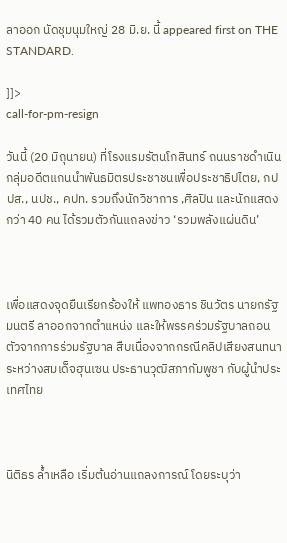ลาออก นัดชุมนุมใหญ่ 28 มิ.ย. นี้ appeared first on THE STANDARD.

]]>
call-for-pm-resign

วันนี้ (20 มิถุนายน) ที่โรงแรมรัตนโกสินทร์ ถนนราชดำเนิน กลุ่มอดีตแกนนำพันธมิตรประชาชนเพื่อประชาธิปไตย, กปปส., นปช., คปท. รวมถึงนักวิชาการ ,ศิลปิน และนักแสดง กว่า 40 คน ได้รวมตัวกันแถลงข่าว ‘รวมพลังแผ่นดิน’



เพื่อแสดงจุดยืนเรียกร้องให้ แพทองธาร ชินวัตร นายกรัฐมนตรี ลาออกจากตำแหน่ง และให้พรรคร่วมรัฐบาลถอนตัวจากการร่วมรัฐบาล สืบเนื่องจากกรณีคลิปเสียงสนทนาระหว่างสมเด็จฮุนเซน ประธานวุฒิสภากัมพูชา กับผู้นำประเทศไทย



นิติธร ล้ำเหลือ เริ่มต้นอ่านแถลงการณ์ โดยระบุว่า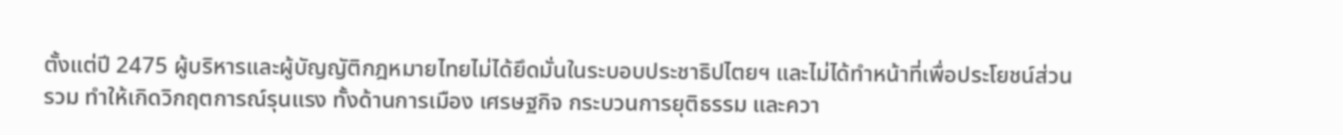ตั้งแต่ปี 2475 ผู้บริหารและผู้บัญญัติกฎหมายไทยไม่ได้ยึดมั่นในระบอบประชาธิปไตยฯ และไม่ได้ทำหน้าที่เพื่อประโยชน์ส่วนรวม ทำให้เกิดวิกฤตการณ์รุนแรง ทั้งด้านการเมือง เศรษฐกิจ กระบวนการยุติธรรม และควา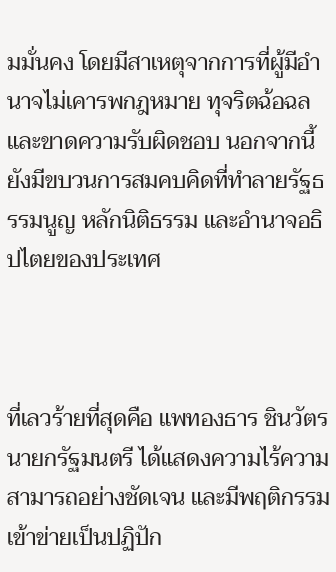มมั่นคง โดยมีสาเหตุจากการที่ผู้มีอำนาจไม่เคารพกฎหมาย ทุจริตฉ้อฉล และขาดความรับผิดชอบ นอกจากนี้ ยังมีขบวนการสมคบคิดที่ทำลายรัฐธรรมนูญ หลักนิติธรรม และอำนาจอธิปไตยของประเทศ



ที่เลวร้ายที่สุดคือ แพทองธาร ชินวัตร นายกรัฐมนตรี ได้แสดงความไร้ความสามารถอย่างชัดเจน และมีพฤติกรรมเข้าข่ายเป็นปฏิปัก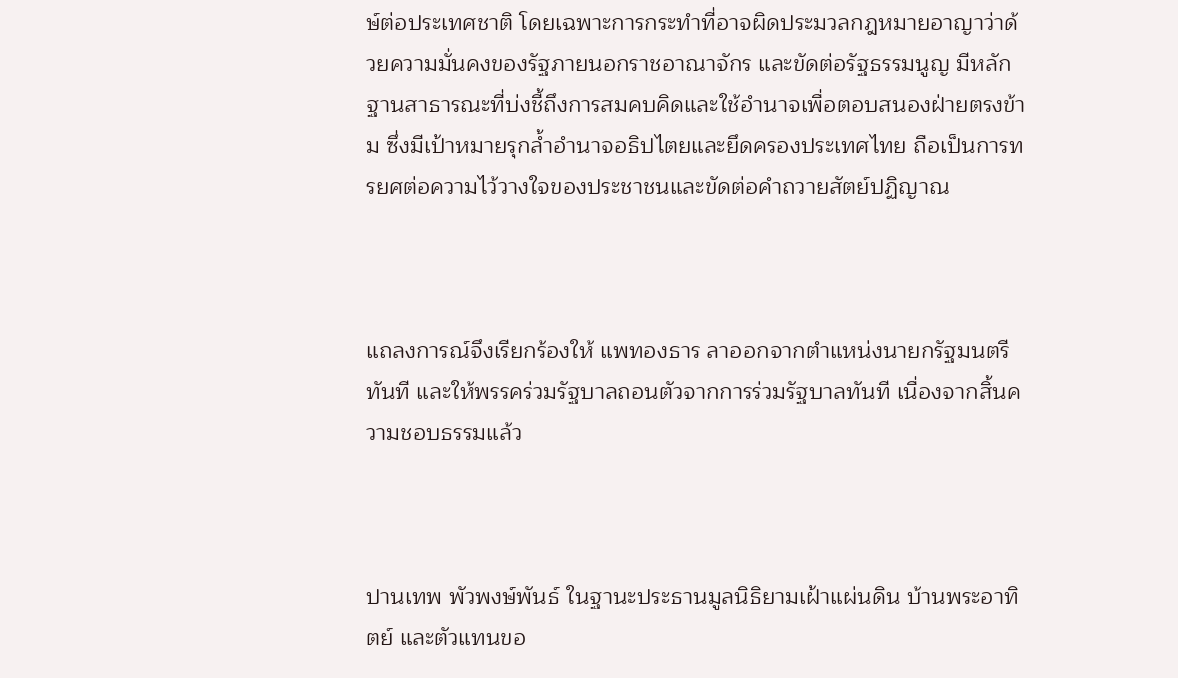ษ์ต่อประเทศชาติ โดยเฉพาะการกระทำที่อาจผิดประมวลกฎหมายอาญาว่าด้วยความมั่นคงของรัฐภายนอกราชอาณาจักร และขัดต่อรัฐธรรมนูญ มีหลักฐานสาธารณะที่บ่งชี้ถึงการสมคบคิดและใช้อำนาจเพื่อตอบสนองฝ่ายตรงข้าม ซึ่งมีเป้าหมายรุกล้ำอำนาจอธิปไตยและยึดครองประเทศไทย ถือเป็นการทรยศต่อความไว้วางใจของประชาชนและขัดต่อคำถวายสัตย์ปฏิญาณ



แถลงการณ์จึงเรียกร้องให้ แพทองธาร ลาออกจากตำแหน่งนายกรัฐมนตรีทันที และให้พรรคร่วมรัฐบาลถอนตัวจากการร่วมรัฐบาลทันที เนื่องจากสิ้นความชอบธรรมแล้ว



ปานเทพ พัวพงษ์พันธ์ ในฐานะประธานมูลนิธิยามเฝ้าแผ่นดิน บ้านพระอาทิตย์ และตัวแทนขอ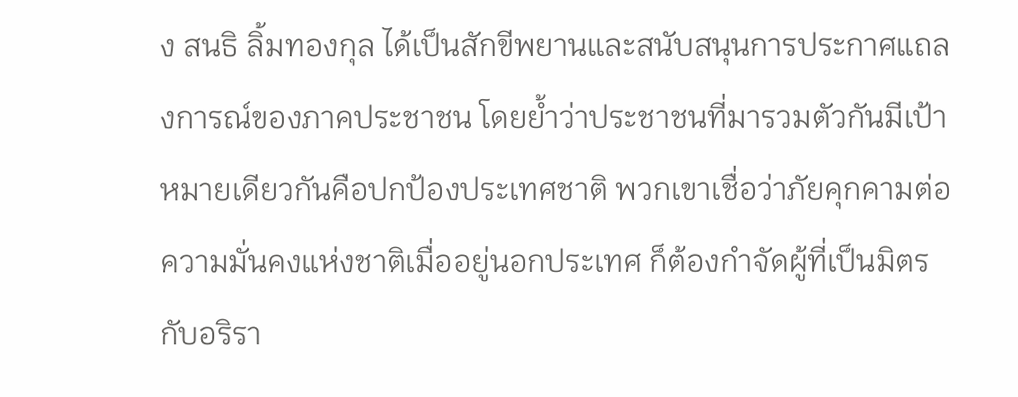ง สนธิ ลิ้มทองกุล ได้เป็นสักขีพยานและสนับสนุนการประกาศแถลงการณ์ของภาคประชาชน โดยย้ำว่าประชาชนที่มารวมตัวกันมีเป้าหมายเดียวกันคือปกป้องประเทศชาติ พวกเขาเชื่อว่าภัยคุกคามต่อความมั่นคงแห่งชาติเมื่ออยู่นอกประเทศ ก็ต้องกำจัดผู้ที่เป็นมิตรกับอริรา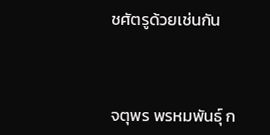ชศัตรูด้วยเช่นกัน



จตุพร พรหมพันธุ์ ก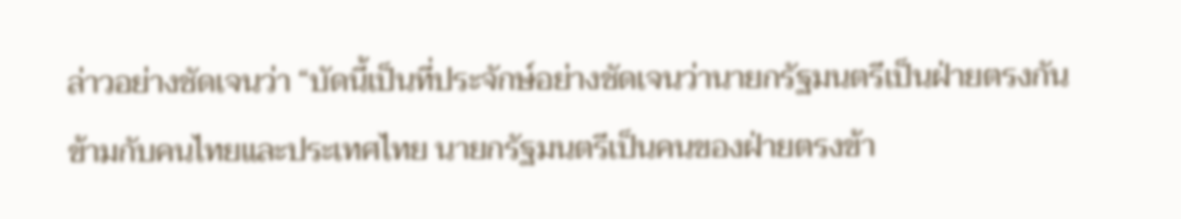ล่าวอย่างชัดเจนว่า “บัดนี้เป็นที่ประจักษ์อย่างชัดเจนว่านายกรัฐมนตรีเป็นฝ่ายตรงกันข้ามกับคนไทยและประเทศไทย นายกรัฐมนตรีเป็นคนของฝ่ายตรงข้า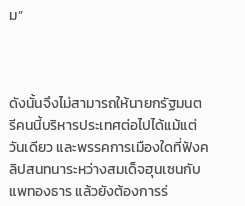ม”



ดังนั้นจึงไม่สามารถให้นายกรัฐมนตรีคนนี้บริหารประเทศต่อไปได้แม้แต่วันเดียว และพรรคการเมืองใดที่ฟังคลิปสนทนาระหว่างสมเด็จฮุนเซนกับ แพทองธาร แล้วยังต้องการร่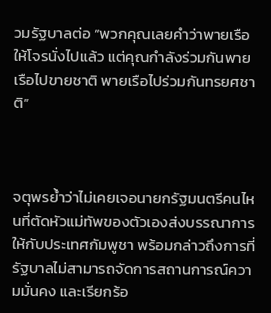วมรัฐบาลต่อ “พวกคุณเลยคำว่าพายเรือให้โจรนั่งไปแล้ว แต่คุณกำลังร่วมกันพายเรือไปขายชาติ พายเรือไปร่วมกันทรยศชาติ”



จตุพรย้ำว่าไม่เคยเจอนายกรัฐมนตรีคนไหนที่ตัดหัวแม่ทัพของตัวเองส่งบรรณาการให้กับประเทศกัมพูชา พร้อมกล่าวถึงการที่รัฐบาลไม่สามารถจัดการสถานการณ์ความมั่นคง และเรียกร้อ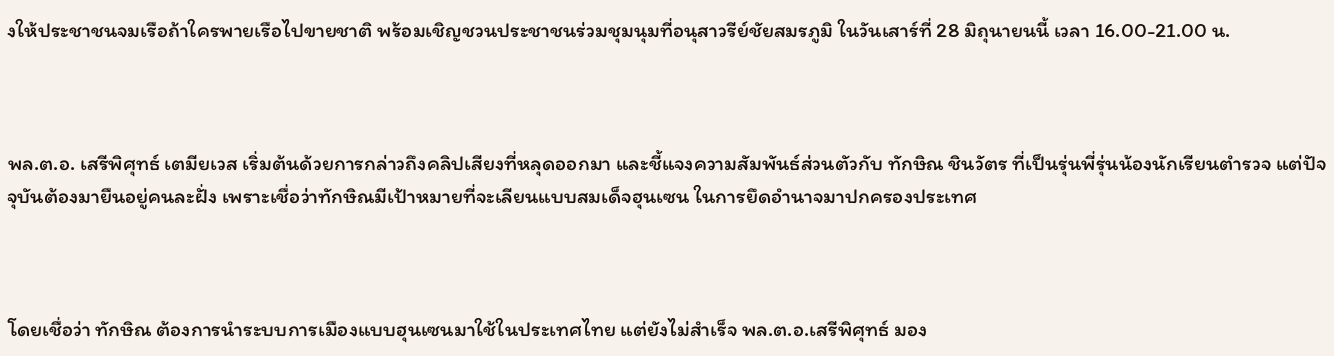งให้ประชาชนจมเรือถ้าใครพายเรือไปขายชาติ พร้อมเชิญชวนประชาชนร่วมชุมนุมที่อนุสาวรีย์ชัยสมรภูมิ ในวันเสาร์ที่ 28 มิถุนายนนี้ เวลา 16.00-21.00 น.



พล.ต.อ. เสรีพิศุทธ์ เตมียเวส เริ่มต้นด้วยการกล่าวถึงคลิปเสียงที่หลุดออกมา และชี้แจงความสัมพันธ์ส่วนตัวกับ ทักษิณ ชินวัตร ที่เป็นรุ่นพี่รุ่นน้องนักเรียนตำรวจ แต่ปัจจุบันต้องมายืนอยู่คนละฝั่ง เพราะเชื่อว่าทักษิณมีเป้าหมายที่จะเลียนแบบสมเด็จฮุนเซน ในการยึดอำนาจมาปกครองประเทศ



โดยเชื่อว่า ทักษิณ ต้องการนำระบบการเมืองแบบฮุนเซนมาใช้ในประเทศไทย แต่ยังไม่สำเร็จ พล.ต.อ.เสรีพิศุทธ์ มอง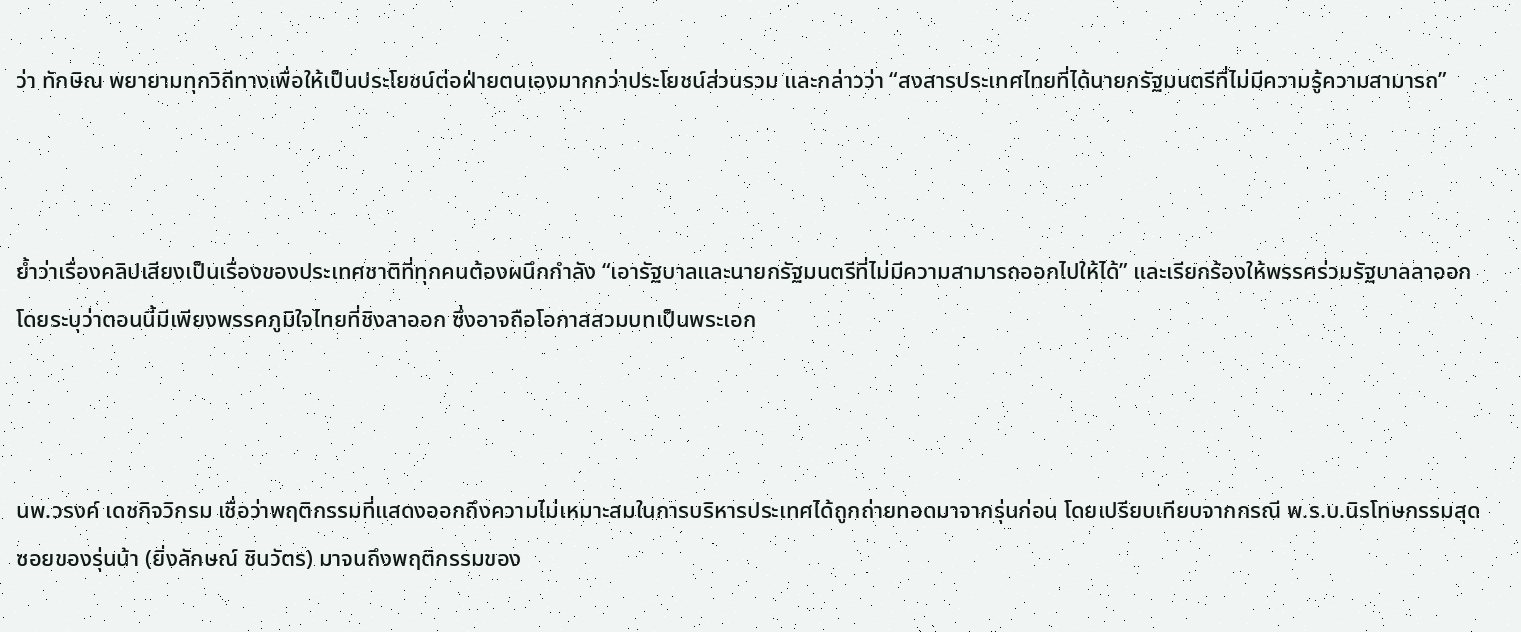ว่า ทักษิณ พยายามทุกวิถีทางเพื่อให้เป็นประโยชน์ต่อฝ่ายตนเองมากกว่าประโยชน์ส่วนรวม และกล่าวว่า “สงสารประเทศไทยที่ได้นายกรัฐมนตรีที่ไม่มีความรู้ความสามารถ”



ย้ำว่าเรื่องคลิปเสียงเป็นเรื่องของประเทศชาติที่ทุกคนต้องผนึกกำลัง “เอารัฐบาลและนายกรัฐมนตรีที่ไม่มีความสามารถออกไปให้ได้” และเรียกร้องให้พรรคร่วมรัฐบาลลาออก โดยระบุว่าตอนนี้มีเพียงพรรคภูมิใจไทยที่ชิงลาออก ซึ่งอาจถือโอกาสสวมบทเป็นพระเอก



นพ.วรงค์ เดชกิจวิกรม เชื่อว่าพฤติกรรมที่แสดงออกถึงความไม่เหมาะสมในการบริหารประเทศได้ถูกถ่ายทอดมาจากรุ่นก่อน โดยเปรียบเทียบจากกรณี พ.ร.บ.นิรโทษกรรมสุดซอยของรุ่นน้า (ยิ่งลักษณ์ ชินวัตร) มาจนถึงพฤติกรรมของ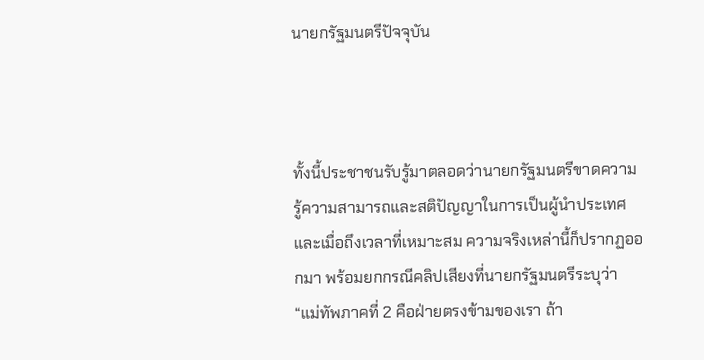นายกรัฐมนตรีปัจจุบัน



ทั้งนี้ประชาชนรับรู้มาตลอดว่านายกรัฐมนตรีขาดความรู้ความสามารถและสติปัญญาในการเป็นผู้นำประเทศ และเมื่อถึงเวลาที่เหมาะสม ความจริงเหล่านี้ก็ปรากฏออกมา พร้อมยกกรณีคลิปเสียงที่นายกรัฐมนตรีระบุว่า “แม่ทัพภาคที่ 2 คือฝ่ายตรงข้ามของเรา ถ้า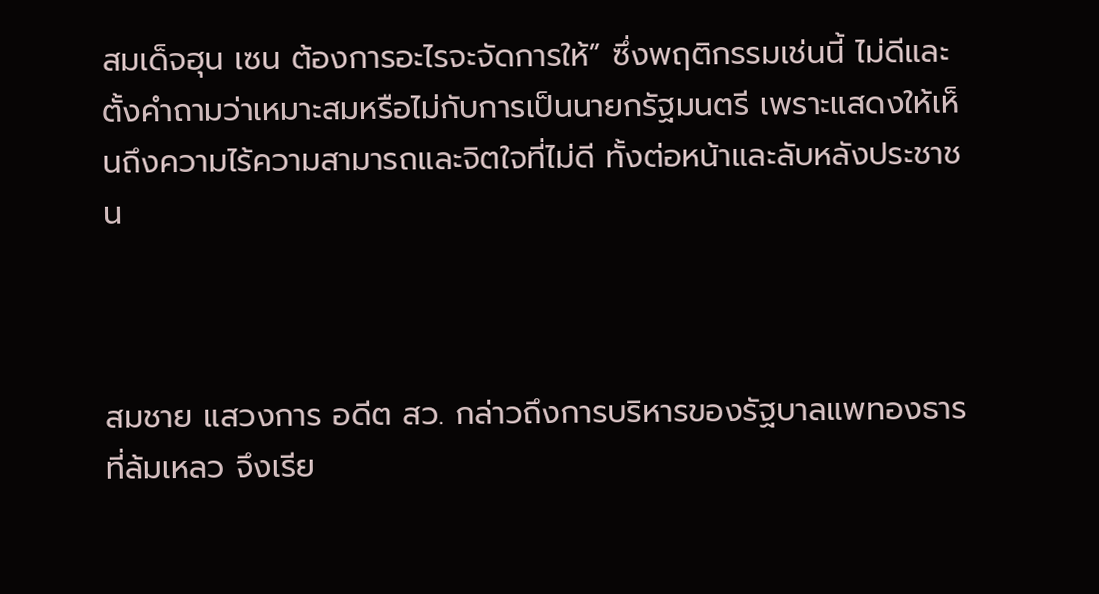สมเด็จฮุน เซน ต้องการอะไรจะจัดการให้” ซึ่งพฤติกรรมเช่นนี้ ไม่ดีและตั้งคำถามว่าเหมาะสมหรือไม่กับการเป็นนายกรัฐมนตรี เพราะแสดงให้เห็นถึงความไร้ความสามารถและจิตใจที่ไม่ดี ทั้งต่อหน้าและลับหลังประชาชน



สมชาย แสวงการ อดีต สว. กล่าวถึงการบริหารของรัฐบาลแพทองธารที่ล้มเหลว จึงเรีย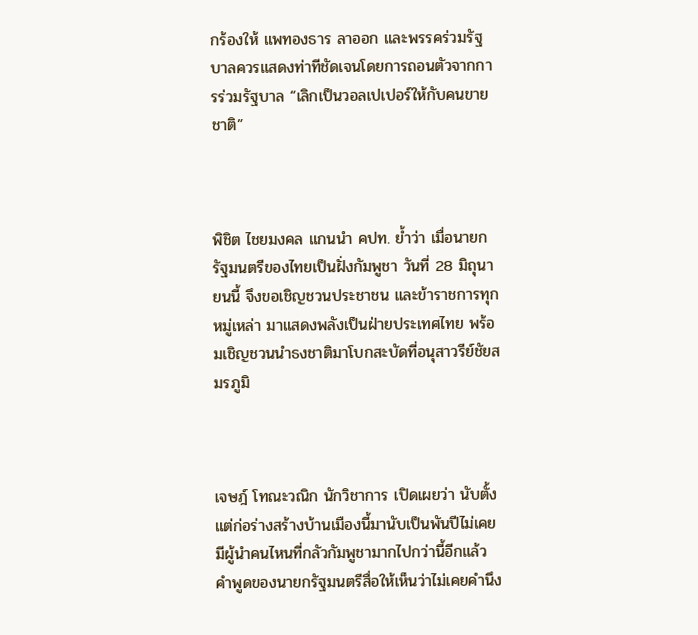กร้องให้ แพทองธาร ลาออก และพรรคร่วมรัฐบาลควรแสดงท่าทีชัดเจนโดยการถอนตัวจากการร่วมรัฐบาล “เลิกเป็นวอลเปเปอร์ให้กับคนขายชาติ”



พิชิต ไชยมงคล แกนนำ คปท. ย้ำว่า เมื่อนายกรัฐมนตรีของไทยเป็นฝั่งกัมพูชา วันที่ 28 มิถุนายนนี้ จึงขอเชิญชวนประชาชน และข้าราชการทุกหมู่เหล่า มาแสดงพลังเป็นฝ่ายประเทศไทย พร้อมเชิญชวนนำธงชาติมาโบกสะบัดที่อนุสาวรีย์ชัยสมรภูมิ



เจษฎ์ โทณะวณิก นักวิชาการ เปิดเผยว่า นับตั้งแต่ก่อร่างสร้างบ้านเมืองนี้มานับเป็นพันปีไม่เคยมีผู้นำคนไหนที่กลัวกัมพูชามากไปกว่านี้อีกแล้ว คำพูดของนายกรัฐมนตรีสื่อให้เห็นว่าไม่เคยคำนึง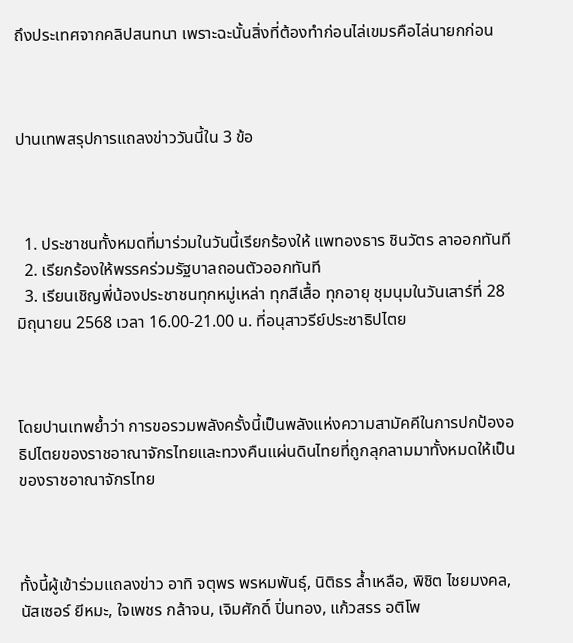ถึงประเทศจากคลิปสนทนา เพราะฉะนั้นสิ่งที่ต้องทำก่อนไล่เขมรคือไล่นายกก่อน



ปานเทพสรุปการแถลงข่าววันนี้ใน 3 ข้อ



  1. ประชาชนทั้งหมดที่มาร่วมในวันนี้เรียกร้องให้ แพทองธาร ชินวัตร ลาออกทันที
  2. เรียกร้องให้พรรคร่วมรัฐบาลถอนตัวออกทันที
  3. เรียนเชิญพี่น้องประชาชนทุกหมู่เหล่า ทุกสีเสื้อ ทุกอายุ ชุมนุมในวันเสาร์ที่ 28 มิถุนายน 2568 เวลา 16.00-21.00 น. ที่อนุสาวรีย์ประชาธิปไตย



โดยปานเทพย้ำว่า การขอรวมพลังครั้งนี้เป็นพลังแห่งความสามัคคีในการปกป้องอธิปไตยของราชอาณาจักรไทยและทวงคืนแผ่นดินไทยที่ถูกลุกลามมาทั้งหมดให้เป็นของราชอาณาจักรไทย



ทั้งนี้ผู้เข้าร่วมแถลงข่าว อาทิ จตุพร พรหมพันธุ์, นิติธร ล้ำเหลือ, พิชิต ไชยมงคล, นัสเซอร์ ยีหมะ, ใจเพชร กล้าจน, เจิมศักดิ์ ปิ่นทอง, แก้วสรร อติโพ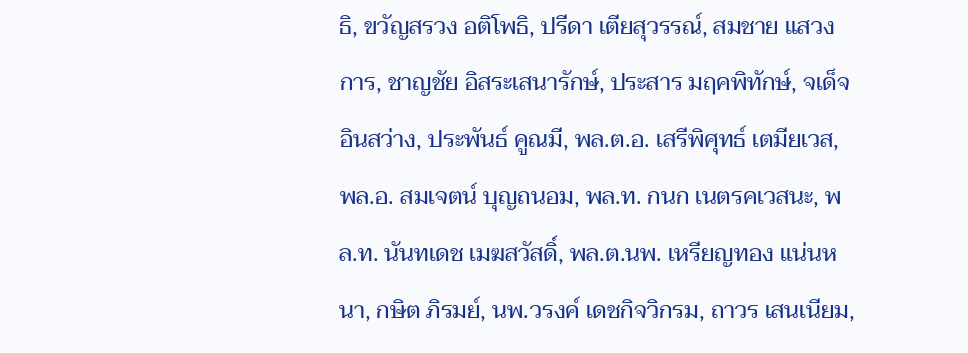ธิ, ขวัญสรวง อติโพธิ, ปรีดา เตียสุวรรณ์, สมชาย แสวงการ, ชาญชัย อิสระเสนารักษ์, ประสาร มฤคพิทักษ์, จเด็จ อินสว่าง, ประพันธ์ คูณมี, พล.ต.อ. เสรีพิศุทธ์ เตมียเวส, พล.อ. สมเจตน์ บุญถนอม, พล.ท. กนก เนตรคเวสนะ, พล.ท. นันทเดช เมฆสวัสดิ์, พล.ต.นพ. เหรียญทอง แน่นหนา, กษิต ภิรมย์, นพ.วรงค์ เดชกิจวิกรม, ถาวร เสนเนียม,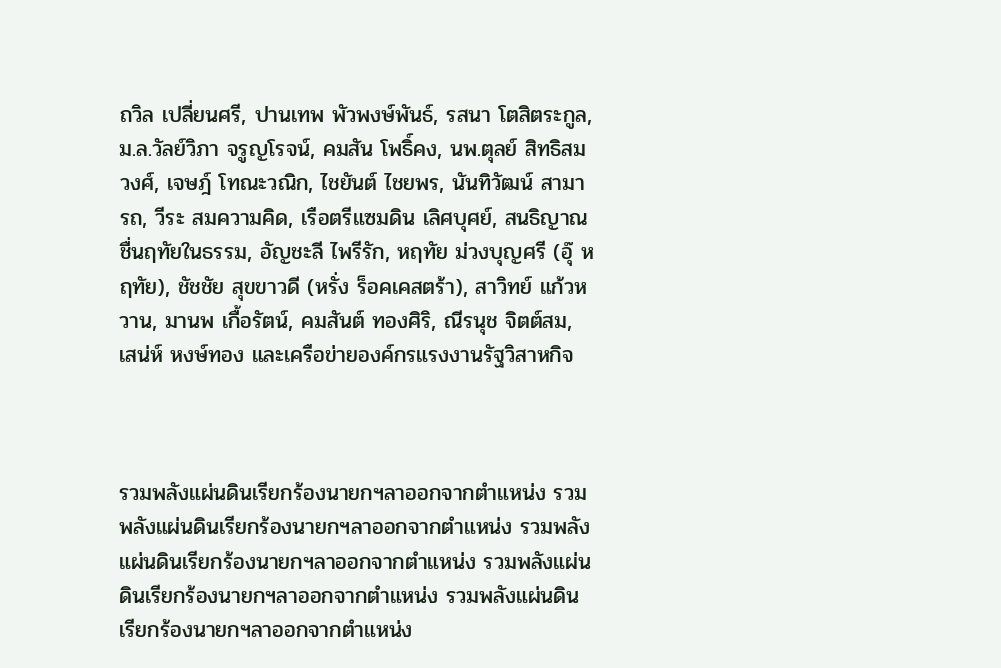ถวิล เปลี่ยนศรี, ปานเทพ พัวพงษ์พันธ์, รสนา โตสิตระกูล, ม.ล.วัลย์วิภา จรูญโรจน์, คมสัน โพธิ์คง, นพ.ตุลย์ สิทธิสมวงศ์, เจษฎ์ โทณะวณิก, ไชยันต์ ไชยพร, นันทิวัฒน์ สามารถ, วีระ สมความคิด, เรือตรีแซมดิน เลิศบุศย์, สนธิญาณ ชื่นฤทัยในธรรม, อัญชะลี ไพรีรัก, หฤทัย ม่วงบุญศรี (อุ๊ หฤทัย), ชัชชัย สุขขาวดี (หรั่ง ร็อคเคสตร้า), สาวิทย์ แก้วหวาน, มานพ เกื้อรัตน์, คมสันต์ ทองศิริ, ณีรนุช จิตต์สม, เสน่ห์ หงษ์ทอง และเครือข่ายองค์กรแรงงานรัฐวิสาหกิจ



รวมพลังแผ่นดินเรียกร้องนายกฯลาออกจากตำแหน่ง รวมพลังแผ่นดินเรียกร้องนายกฯลาออกจากตำแหน่ง รวมพลังแผ่นดินเรียกร้องนายกฯลาออกจากตำแหน่ง รวมพลังแผ่นดินเรียกร้องนายกฯลาออกจากตำแหน่ง รวมพลังแผ่นดินเรียกร้องนายกฯลาออกจากตำแหน่ง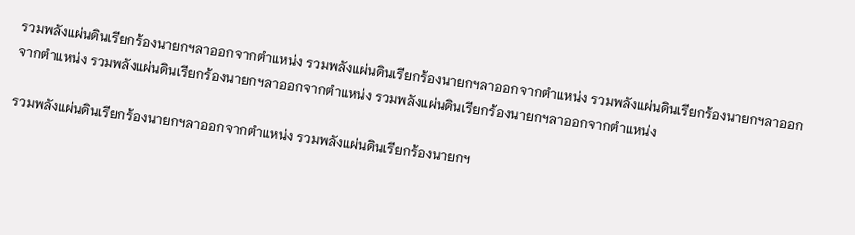รวมพลังแผ่นดินเรียกร้องนายกฯลาออกจากตำแหน่ง รวมพลังแผ่นดินเรียกร้องนายกฯลาออกจากตำแหน่ง รวมพลังแผ่นดินเรียกร้องนายกฯลาออกจากตำแหน่ง รวมพลังแผ่นดินเรียกร้องนายกฯลาออกจากตำแหน่ง รวมพลังแผ่นดินเรียกร้องนายกฯลาออกจากตำแหน่ง

รวมพลังแผ่นดินเรียกร้องนายกฯลาออกจากตำแหน่ง รวมพลังแผ่นดินเรียกร้องนายกฯ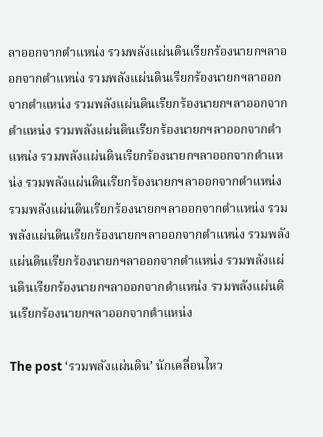ลาออกจากตำแหน่ง รวมพลังแผ่นดินเรียกร้องนายกฯลาออกจากตำแหน่ง รวมพลังแผ่นดินเรียกร้องนายกฯลาออกจากตำแหน่ง รวมพลังแผ่นดินเรียกร้องนายกฯลาออกจากตำแหน่ง รวมพลังแผ่นดินเรียกร้องนายกฯลาออกจากตำแหน่ง รวมพลังแผ่นดินเรียกร้องนายกฯลาออกจากตำแหน่ง รวมพลังแผ่นดินเรียกร้องนายกฯลาออกจากตำแหน่ง รวมพลังแผ่นดินเรียกร้องนายกฯลาออกจากตำแหน่ง รวมพลังแผ่นดินเรียกร้องนายกฯลาออกจากตำแหน่ง รวมพลังแผ่นดินเรียกร้องนายกฯลาออกจากตำแหน่ง รวมพลังแผ่นดินเรียกร้องนายกฯลาออกจากตำแหน่ง รวมพลังแผ่นดินเรียกร้องนายกฯลาออกจากตำแหน่ง

The post ‘รวมพลังแผ่นดิน’ นักเคลื่อนไหว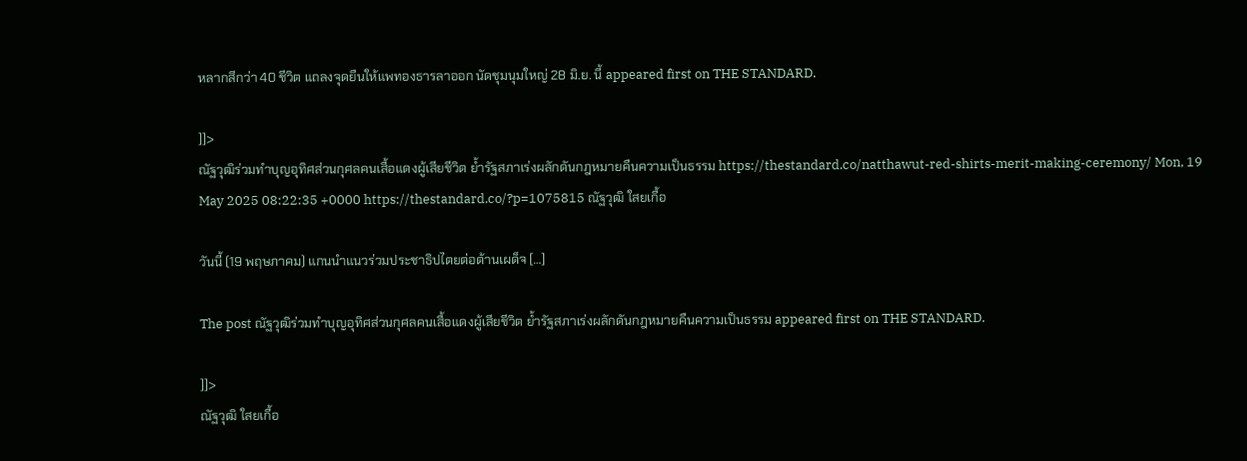หลากสีกว่า 40 ชีวิต แถลงจุดยืนให้แพทองธารลาออก นัดชุมนุมใหญ่ 28 มิ.ย. นี้ appeared first on THE STANDARD.

]]>
ณัฐวุฒิร่วมทำบุญอุทิศส่วนกุศลคนเสื้อแดงผู้เสียชีวิต ย้ำรัฐสภาเร่งผลักดันกฎหมายคืนความเป็นธรรม https://thestandard.co/natthawut-red-shirts-merit-making-ceremony/ Mon, 19 May 2025 08:22:35 +0000 https://thestandard.co/?p=1075815 ณัฐวุฒิ ใสยเกื้อ

วันนี้ (19 พฤษภาคม) แกนนำแนวร่วมประชาธิปไตยต่อต้านเผด็จ […]

The post ณัฐวุฒิร่วมทำบุญอุทิศส่วนกุศลคนเสื้อแดงผู้เสียชีวิต ย้ำรัฐสภาเร่งผลักดันกฎหมายคืนความเป็นธรรม appeared first on THE STANDARD.

]]>
ณัฐวุฒิ ใสยเกื้อ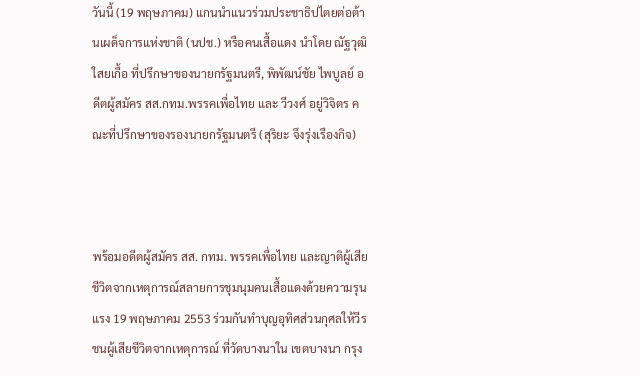วันนี้ (19 พฤษภาคม) แกนนำแนวร่วมประชาธิปไตยต่อต้านเผด็จการแห่งชาติ (นปช.) หรือคนเสื้อแดง นำโดย ณัฐวุฒิ ใสยเกื้อ ที่ปรึกษาของนายกรัฐมนตรี, พิพัฒน์ชัย ไพบูลย์ อดีตผู้สมัคร สส.กทม.พรรคเพื่อไทย และ วีวงศ์ อยู่วิจิตร คณะที่ปรึกษาของรองนายกรัฐมนตรี (สุริยะ จึงรุ่งเรืองกิจ)



พร้อมอดีตผู้สมัคร สส. กทม. พรรคเพื่อไทย และญาติผู้เสียชีวิตจากเหตุการณ์สลายการชุมนุมคนเสื้อแดงด้วยความรุนแรง 19 พฤษภาคม 2553 ร่วมกันทำบุญอุทิศส่วนกุศลให้วีรชนผู้เสียชีวิตจากเหตุการณ์ ที่วัดบางนาใน เขตบางนา กรุง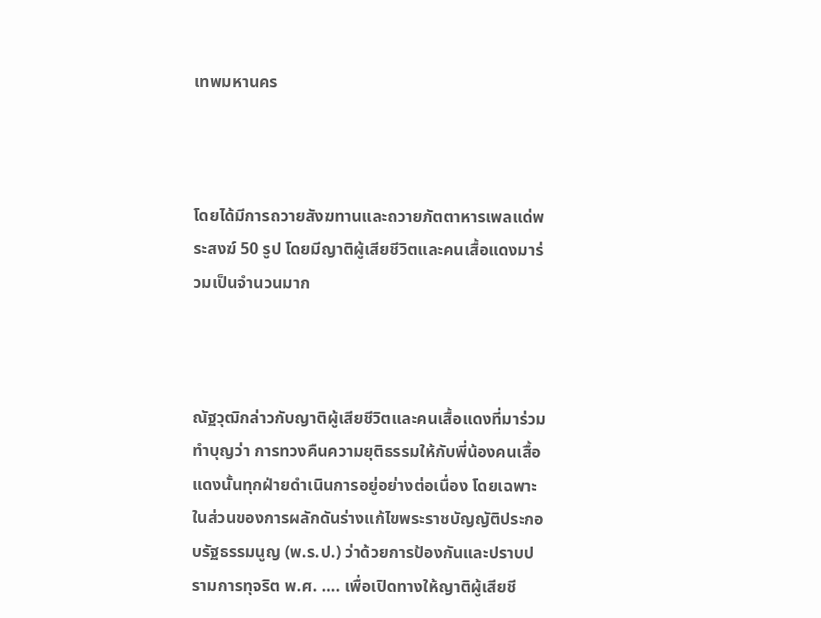เทพมหานคร



โดยได้มีการถวายสังฆทานและถวายภัตตาหารเพลแด่พระสงฆ์ 50 รูป โดยมีญาติผู้เสียชีวิตและคนเสื้อแดงมาร่วมเป็นจำนวนมาก



ณัฐวุฒิกล่าวกับญาติผู้เสียชีวิตและคนเสื้อแดงที่มาร่วมทำบุญว่า การทวงคืนความยุติธรรมให้กับพี่น้องคนเสื้อแดงนั้นทุกฝ่ายดำเนินการอยู่อย่างต่อเนื่อง โดยเฉพาะในส่วนของการผลักดันร่างแก้ไขพระราชบัญญัติประกอบรัฐธรรมนูญ (พ.ร.ป.) ว่าด้วยการป้องกันและปราบปรามการทุจริต พ.ศ. …. เพื่อเปิดทางให้ญาติผู้เสียชี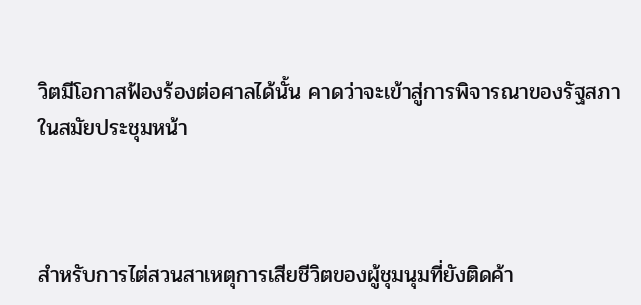วิตมีโอกาสฟ้องร้องต่อศาลได้นั้น คาดว่าจะเข้าสู่การพิจารณาของรัฐสภาในสมัยประชุมหน้า



สำหรับการไต่สวนสาเหตุการเสียชีวิตของผู้ชุมนุมที่ยังติดค้า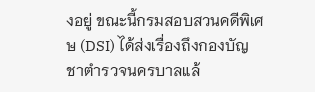งอยู่ ขณะนี้กรมสอบสวนคดีพิเศษ (DSI) ได้ส่งเรื่องถึงกองบัญชาตำรวจนครบาลแล้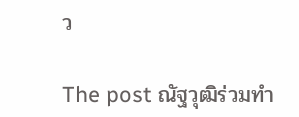ว

The post ณัฐวุฒิร่วมทำ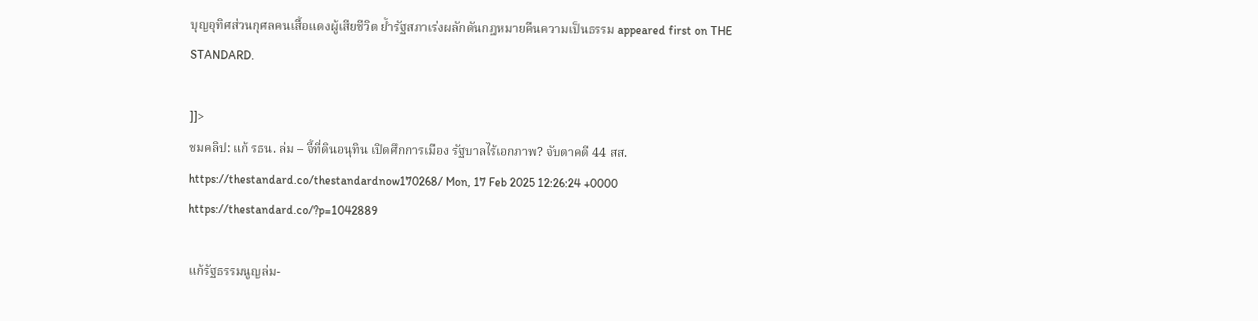บุญอุทิศส่วนกุศลคนเสื้อแดงผู้เสียชีวิต ย้ำรัฐสภาเร่งผลักดันกฎหมายคืนความเป็นธรรม appeared first on THE STANDARD.

]]>
ชมคลิป: แก้ รธน. ล่ม – จี้ที่ดินอนุทิน เปิดศึกการเมือง รัฐบาลไร้เอกภาพ? จับตาคดี 44 สส. https://thestandard.co/thestandardnow170268/ Mon, 17 Feb 2025 12:26:24 +0000 https://thestandard.co/?p=1042889

แก้รัฐธรรมนูญล่ม-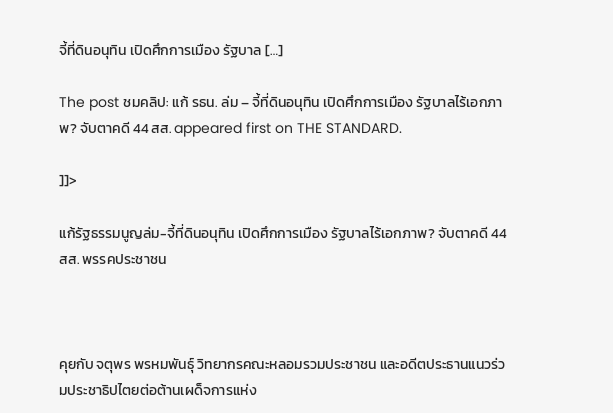จี้ที่ดินอนุทิน เปิดศึกการเมือง รัฐบาล […]

The post ชมคลิป: แก้ รธน. ล่ม – จี้ที่ดินอนุทิน เปิดศึกการเมือง รัฐบาลไร้เอกภาพ? จับตาคดี 44 สส. appeared first on THE STANDARD.

]]>

แก้รัฐธรรมนูญล่ม-จี้ที่ดินอนุทิน เปิดศึกการเมือง รัฐบาลไร้เอกภาพ? จับตาคดี 44 สส. พรรคประชาชน



คุยกับ จตุพร พรหมพันธุ์ วิทยากรคณะหลอมรวมประชาชน และอดีตประธานแนวร่วมประชาธิปไตยต่อต้านเผด็จการแห่ง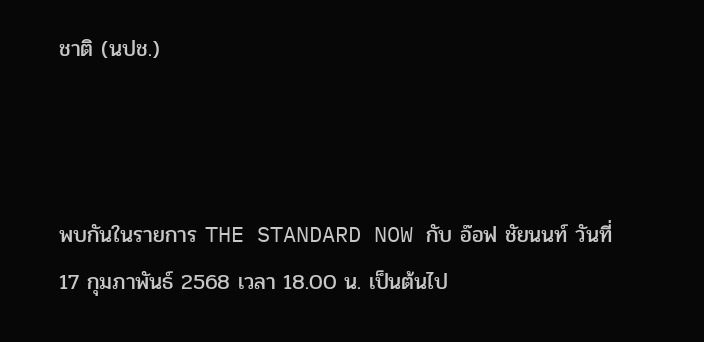ชาติ (นปช.)



พบกันในรายการ THE STANDARD NOW กับ อ๊อฟ ชัยนนท์ วันที่ 17 กุมภาพันธ์ 2568 เวลา 18.00 น. เป็นต้นไป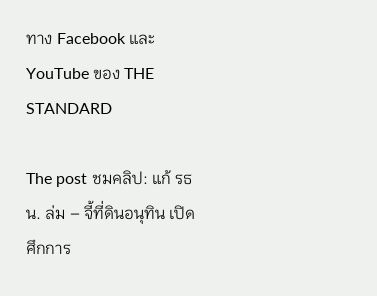ทาง Facebook และ YouTube ของ THE STANDARD

The post ชมคลิป: แก้ รธน. ล่ม – จี้ที่ดินอนุทิน เปิดศึกการ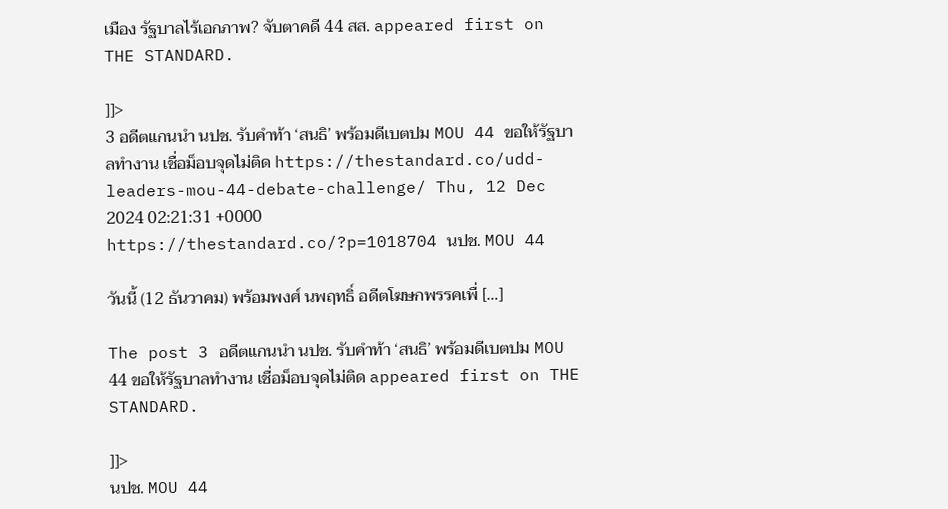เมือง รัฐบาลไร้เอกภาพ? จับตาคดี 44 สส. appeared first on THE STANDARD.

]]>
3 อดีตแกนนำ นปช. รับคำท้า ‘สนธิ’ พร้อมดีเบตปม MOU 44 ขอให้รัฐบาลทำงาน เชื่อม็อบจุดไม่ติด https://thestandard.co/udd-leaders-mou-44-debate-challenge/ Thu, 12 Dec 2024 02:21:31 +0000 https://thestandard.co/?p=1018704 นปช. MOU 44

วันนี้ (12 ธันวาคม) พร้อมพงศ์ นพฤทธิ์ อดีตโฆษกพรรคเพื่ […]

The post 3 อดีตแกนนำ นปช. รับคำท้า ‘สนธิ’ พร้อมดีเบตปม MOU 44 ขอให้รัฐบาลทำงาน เชื่อม็อบจุดไม่ติด appeared first on THE STANDARD.

]]>
นปช. MOU 44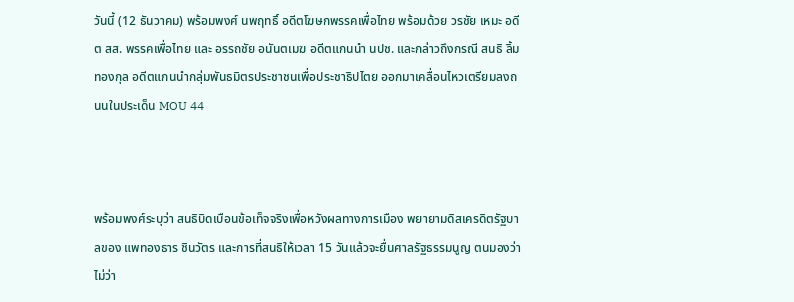วันนี้ (12 ธันวาคม) พร้อมพงศ์ นพฤทธิ์ อดีตโฆษกพรรคเพื่อไทย พร้อมด้วย วรชัย เหมะ อดีต สส. พรรคเพื่อไทย และ อรรถชัย อนันตเมฆ อดีตแกนนำ นปช. และกล่าวถึงกรณี สนธิ ลิ้มทองกุล อดีตแกนนำกลุ่มพันธมิตรประชาชนเพื่อประชาธิปไตย ออกมาเคลื่อนไหวเตรียมลงถนนในประเด็น MOU 44



พร้อมพงศ์ระบุว่า สนธิบิดเบือนข้อเท็จจริงเพื่อหวังผลทางการเมือง พยายามดิสเครดิตรัฐบาลของ แพทองธาร ชินวัตร และการที่สนธิให้เวลา 15 วันแล้วจะยื่นศาลรัฐธรรมนูญ ตนมองว่า ไม่ว่า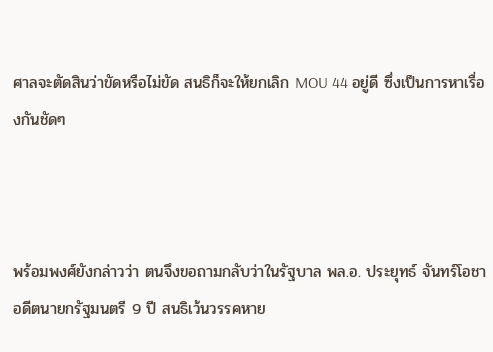ศาลจะตัดสินว่าขัดหรือไม่ขัด สนธิก็จะให้ยกเลิก MOU 44 อยู่ดี ซึ่งเป็นการหาเรื่องกันชัดๆ



พร้อมพงศ์ยังกล่าวว่า ตนจึงขอถามกลับว่าในรัฐบาล พล.อ. ประยุทธ์ จันทร์โอชา อดีตนายกรัฐมนตรี 9 ปี สนธิเว้นวรรคหาย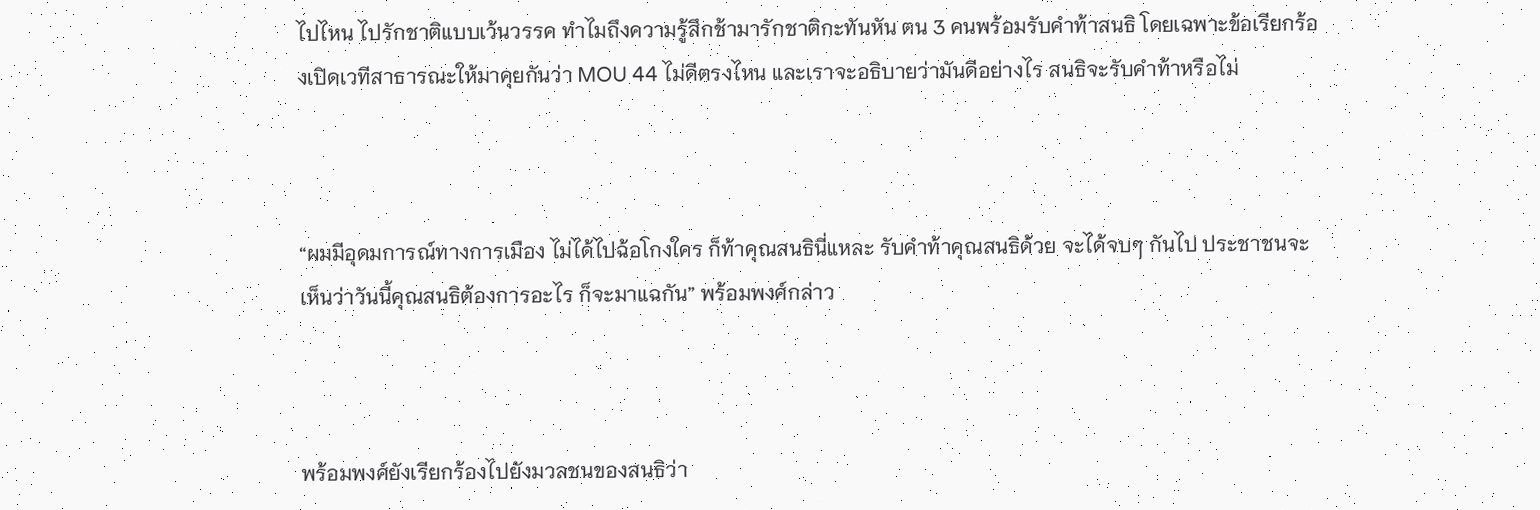ไปไหน ไปรักชาติแบบเว้นวรรค ทำไมถึงความรู้สึกช้ามารักชาติกะทันหัน ตน 3 คนพร้อมรับคำท้าสนธิ โดยเฉพาะข้อเรียกร้องเปิดเวทีสาธารณะให้มาคุยกันว่า MOU 44 ไม่ดีตรงไหน และเราจะอธิบายว่ามันดีอย่างไร สนธิจะรับคำท้าหรือไม่



“ผมมีอุดมการณ์ทางการเมือง ไม่ได้ไปฉ้อโกงใคร ก็ท้าคุณสนธินี่แหละ รับคำท้าคุณสนธิด้วย จะได้จบๆ กันไป ประชาชนจะเห็นว่าวันนี้คุณสนธิต้องการอะไร ก็จะมาแฉกัน” พร้อมพงศ์กล่าว



พร้อมพงศ์ยังเรียกร้องไปยังมวลชนของสนธิว่า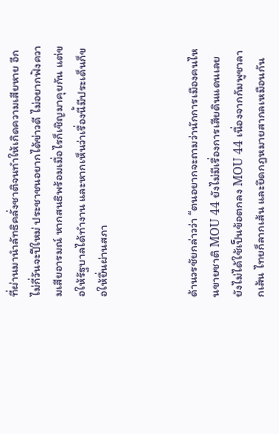ที่ผ่านมานำลัทธิคลั่งชาติจนทำให้เกิดความเสียหาย อีกไม่กี่วันจะปีใหม่ ประชาชนอยากได้ข่าวดี ไม่อยากฟังความเสียอารมณ์ หากสนธิพร้อมเมื่อไรก็เชิญมาคุยกัน แต่ขอให้รัฐบาลได้ทำงาน และหากเห็นว่าเรื่องนี้มีประเด็นก็ขอให้ยื่นผ่านสภา



ด้านวรชัยกล่าวว่า “ตนอยากจะถามว่านักการเมืองคนไหนขายชาติ MOU 44 ยังไม่มีเรื่องการเสียดินแดนเลย ยังไม่ได้ใช้เป็นข้อตกลง MOU 44 เนื่องจากกัมพูชาลากเส้น ไทยก็ลากเส้น และยึดกฎหมายสากลเหมือนกัน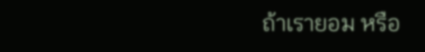ถ้าเรายอม หรือ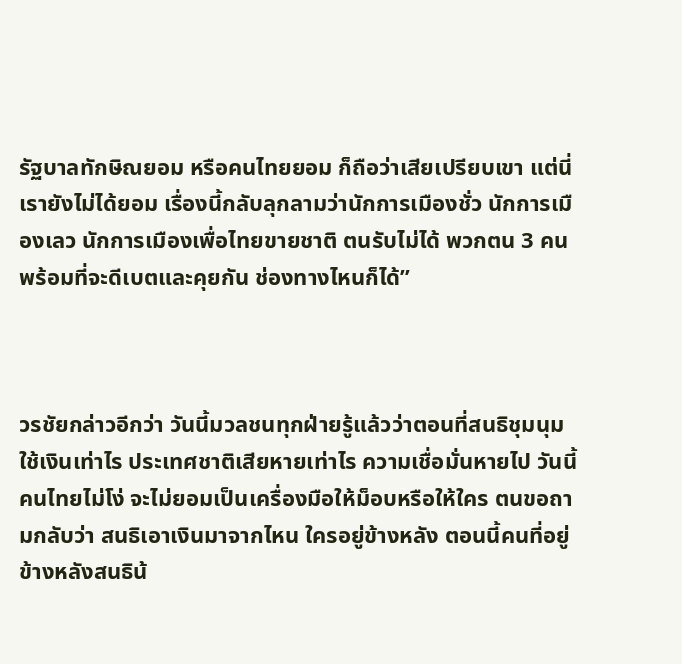รัฐบาลทักษิณยอม หรือคนไทยยอม ก็ถือว่าเสียเปรียบเขา แต่นี่เรายังไม่ได้ยอม เรื่องนี้กลับลุกลามว่านักการเมืองชั่ว นักการเมืองเลว นักการเมืองเพื่อไทยขายชาติ ตนรับไม่ได้ พวกตน 3 คนพร้อมที่จะดีเบตและคุยกัน ช่องทางไหนก็ได้”



วรชัยกล่าวอีกว่า วันนี้มวลชนทุกฝ่ายรู้แล้วว่าตอนที่สนธิชุมนุมใช้เงินเท่าไร ประเทศชาติเสียหายเท่าไร ความเชื่อมั่นหายไป วันนี้คนไทยไม่โง่ จะไม่ยอมเป็นเครื่องมือให้ม็อบหรือให้ใคร ตนขอถามกลับว่า สนธิเอาเงินมาจากไหน ใครอยู่ข้างหลัง ตอนนี้คนที่อยู่ข้างหลังสนธิน้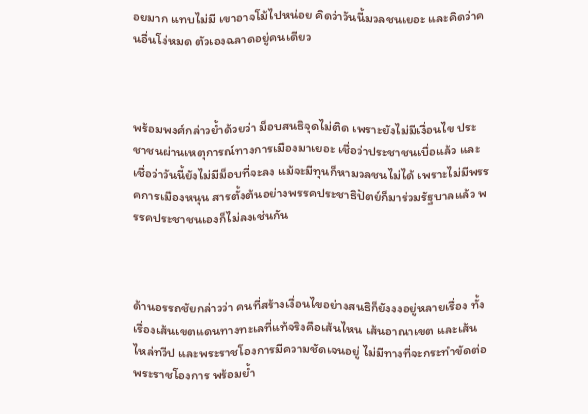อยมาก แทบไม่มี เขาอาจโม้ไปหน่อย คิดว่าวันนี้มวลชนเยอะ และคิดว่าคนอื่นโง่หมด ตัวเองฉลาดอยู่คนเดียว



พร้อมพงศ์กล่าวย้ำด้วยว่า ม็อบสนธิจุดไม่ติด เพราะยังไม่มีเงื่อนไข ประชาชนผ่านเหตุการณ์ทางการเมืองมาเยอะ เชื่อว่าประชาชนเบื่อแล้ว และเชื่อว่าวันนี้ยังไม่มีม็อบที่จะลง แม้จะมีทุนก็หามวลชนไม่ได้ เพราะไม่มีพรรคการเมืองหนุน สารตั้งต้นอย่างพรรคประชาธิปัตย์ก็มาร่วมรัฐบาลแล้ว พรรคประชาชนเองก็ไม่ลงเช่นกัน



ด้านอรรถชัยกล่าวว่า คนที่สร้างเงื่อนไขอย่างสนธิก็ยังงงอยู่หลายเรื่อง ทั้งเรื่องเส้นเขตแดนทางทะเลที่แท้จริงคือเส้นไหน เส้นอาณาเขต และเส้นไหล่ทวีป และพระราชโองการมีความชัดเจนอยู่ ไม่มีทางที่จะกระทำขัดต่อพระราชโองการ พร้อมย้ำ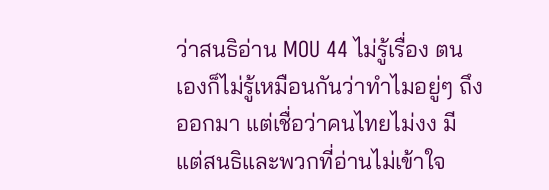ว่าสนธิอ่าน MOU 44 ไม่รู้เรื่อง ตนเองก็ไม่รู้เหมือนกันว่าทำไมอยู่ๆ ถึงออกมา แต่เชื่อว่าคนไทยไม่งง มีแต่สนธิและพวกที่อ่านไม่เข้าใจ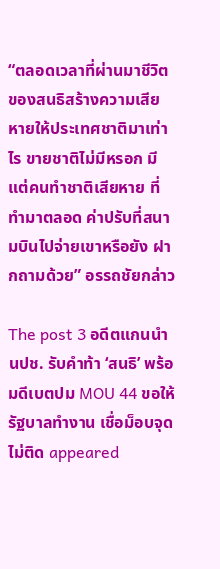“ตลอดเวลาที่ผ่านมาชีวิตของสนธิสร้างความเสียหายให้ประเทศชาติมาเท่าไร ขายชาติไม่มีหรอก มีแต่คนทำชาติเสียหาย ที่ทำมาตลอด ค่าปรับที่สนามบินไปจ่ายเขาหรือยัง ฝากถามด้วย” อรรถชัยกล่าว

The post 3 อดีตแกนนำ นปช. รับคำท้า ‘สนธิ’ พร้อมดีเบตปม MOU 44 ขอให้รัฐบาลทำงาน เชื่อม็อบจุดไม่ติด appeared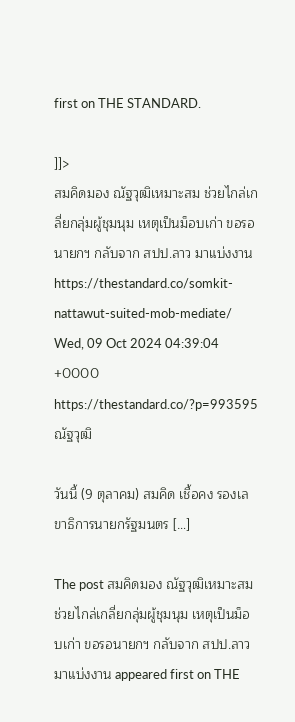first on THE STANDARD.

]]>
สมคิดมอง ณัฐวุฒิเหมาะสม ช่วยไกล่เกลี่ยกลุ่มผู้ชุมนุม เหตุเป็นม็อบเก่า ขอรอนายกฯ กลับจาก สปป.ลาว มาแบ่งงาน https://thestandard.co/somkit-nattawut-suited-mob-mediate/ Wed, 09 Oct 2024 04:39:04 +0000 https://thestandard.co/?p=993595 ณัฐวุฒิ

วันนี้ (9 ตุลาคม) สมคิด เชื้อคง รองเลขาธิการนายกรัฐมนตร […]

The post สมคิดมอง ณัฐวุฒิเหมาะสม ช่วยไกล่เกลี่ยกลุ่มผู้ชุมนุม เหตุเป็นม็อบเก่า ขอรอนายกฯ กลับจาก สปป.ลาว มาแบ่งงาน appeared first on THE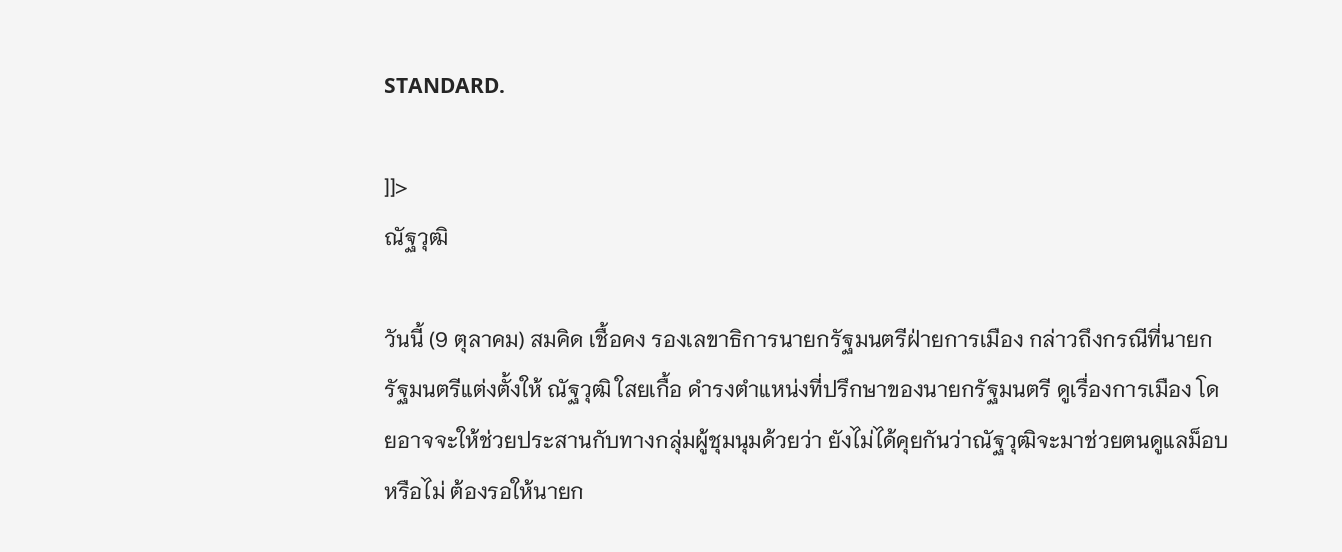STANDARD.

]]>
ณัฐวุฒิ

วันนี้ (9 ตุลาคม) สมคิด เชื้อคง รองเลขาธิการนายกรัฐมนตรีฝ่ายการเมือง กล่าวถึงกรณีที่นายกรัฐมนตรีแต่งตั้งให้ ณัฐวุฒิ ใสยเกื้อ ดำรงตำแหน่งที่ปรึกษาของนายกรัฐมนตรี ดูเรื่องการเมือง โดยอาจจะให้ช่วยประสานกับทางกลุ่มผู้ชุมนุมด้วยว่า ยังไม่ได้คุยกันว่าณัฐวุฒิจะมาช่วยตนดูแลม็อบหรือไม่ ต้องรอให้นายก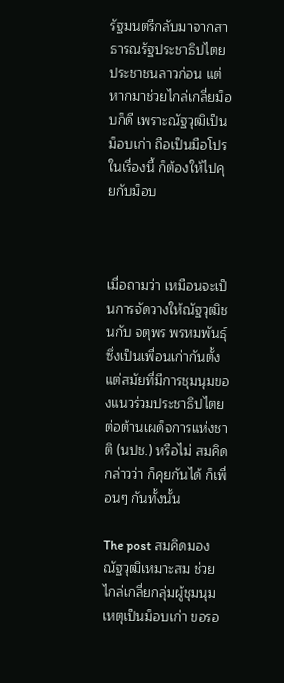รัฐมนตรีกลับมาจากสาธารณรัฐประชาธิปไตยประชาชนลาวก่อน แต่หากมาช่วยไกล่เกลี่ยม็อบก็ดี เพราะณัฐวุฒิเป็นม็อบเก่า ถือเป็นมือโปรในเรื่องนี้ ก็ต้องให้ไปคุยกับม็อบ



เมื่อถามว่า เหมือนจะเป็นการจัดวางให้ณัฐวุฒิชนกับ จตุพร พรหมพันธุ์ ซึ่งเป็นเพื่อนเก่ากันตั้งแต่สมัยที่มีการชุมนุมของแนวร่วมประชาธิปไตยต่อต้านเผด็จการแห่งชาติ (นปช.) หรือไม่ สมคิดกล่าวว่า ก็คุยกันได้ ก็เพื่อนๆ กันทั้งนั้น

The post สมคิดมอง ณัฐวุฒิเหมาะสม ช่วยไกล่เกลี่ยกลุ่มผู้ชุมนุม เหตุเป็นม็อบเก่า ขอรอ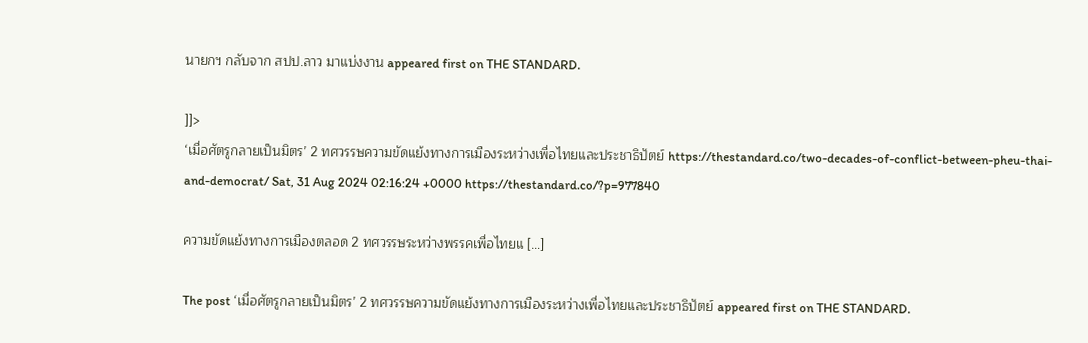นายกฯ กลับจาก สปป.ลาว มาแบ่งงาน appeared first on THE STANDARD.

]]>
‘เมื่อศัตรูกลายเป็นมิตร’ 2 ทศวรรษความขัดแย้งทางการเมืองระหว่างเพื่อไทยและประชาธิปัตย์ https://thestandard.co/two-decades-of-conflict-between-pheu-thai-and-democrat/ Sat, 31 Aug 2024 02:16:24 +0000 https://thestandard.co/?p=977840

ความขัดแย้งทางการเมืองตลอด 2 ทศวรรษระหว่างพรรคเพื่อไทยแ […]

The post ‘เมื่อศัตรูกลายเป็นมิตร’ 2 ทศวรรษความขัดแย้งทางการเมืองระหว่างเพื่อไทยและประชาธิปัตย์ appeared first on THE STANDARD.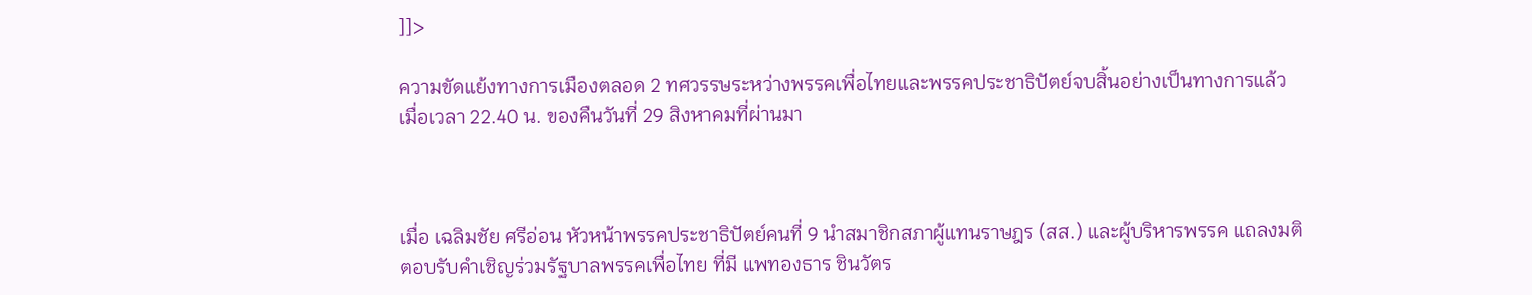]]>

ความขัดแย้งทางการเมืองตลอด 2 ทศวรรษระหว่างพรรคเพื่อไทยและพรรคประชาธิปัตย์จบสิ้นอย่างเป็นทางการแล้วเมื่อเวลา 22.40 น. ของคืนวันที่ 29 สิงหาคมที่ผ่านมา



เมื่อ เฉลิมชัย ศรีอ่อน หัวหน้าพรรคประชาธิปัตย์คนที่ 9 นำสมาชิกสภาผู้แทนราษฎร (สส.) และผู้บริหารพรรค แถลงมติตอบรับคำเชิญร่วมรัฐบาลพรรคเพื่อไทย ที่มี แพทองธาร ชินวัตร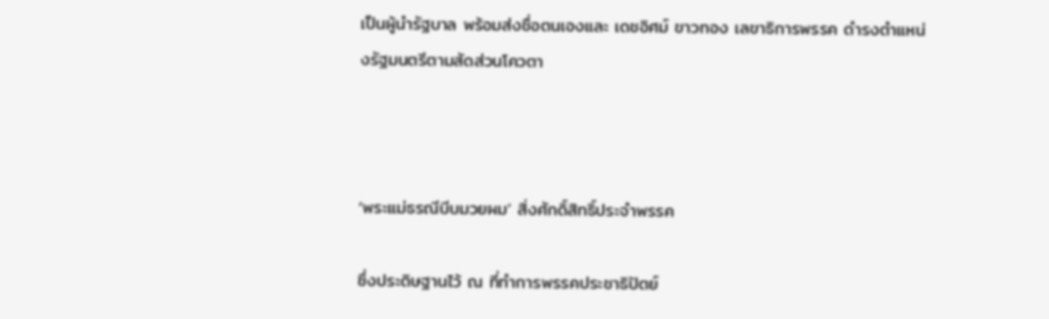เป็นผู้นำรัฐบาล พร้อมส่งชื่อตนเองและ เดชอิศม์ ขาวทอง เลขาธิการพรรค ดำรงตำแหน่งรัฐมนตรีตามสัดส่วนโควตา



‘พระแม่ธรณีบีบมวยผม’ สิ่งศักดิ์สิทธิ์ประจำพรรค

ซึ่งประดิษฐานไว้ ณ ที่ทำการพรรคประชาธิปัตย์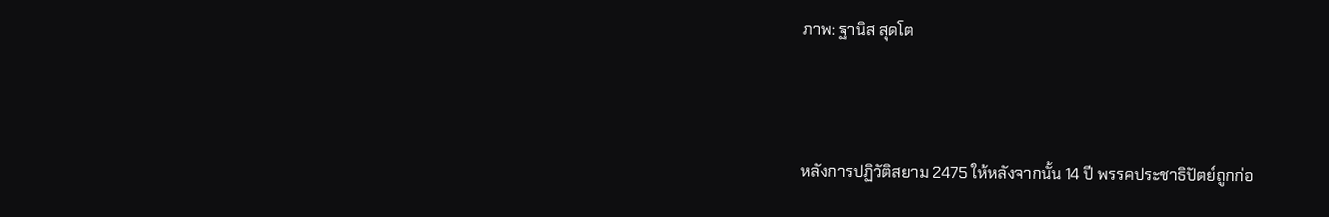ภาพ: ฐานิส สุดโต



หลังการปฏิวัติสยาม 2475 ให้หลังจากนั้น 14 ปี พรรคประชาธิปัตย์ถูกก่อ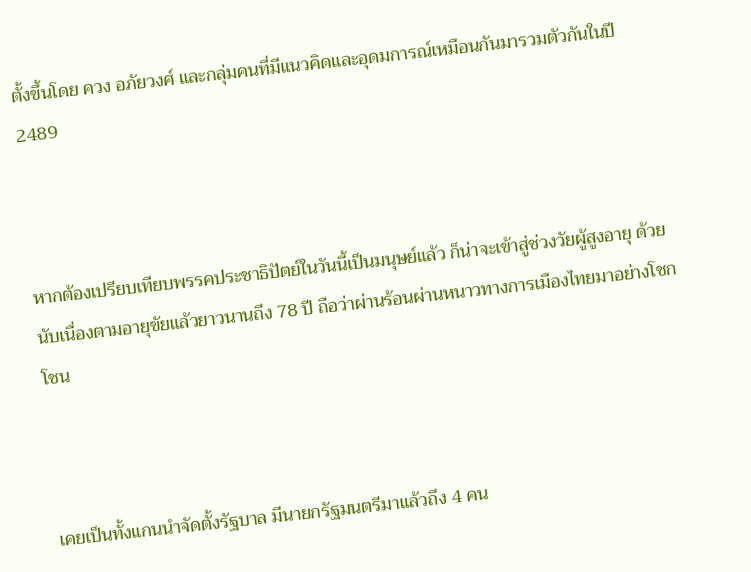ตั้งขึ้นโดย ควง อภัยวงศ์ และกลุ่มคนที่มีแนวคิดและอุดมการณ์เหมือนกันมารวมตัวกันในปี 2489



หากต้องเปรียบเทียบพรรคประชาธิปัตย์ในวันนี้เป็นมนุษย์แล้ว ก็น่าจะเข้าสู่ช่วงวัยผู้สูงอายุ ด้วยนับเนื่องตามอายุขัยแล้วยาวนานถึง 78 ปี ถือว่าผ่านร้อนผ่านหนาวทางการเมืองไทยมาอย่างโชกโชน



เคยเป็นทั้งแกนนำจัดตั้งรัฐบาล มีนายกรัฐมนตรีมาแล้วถึง 4 คน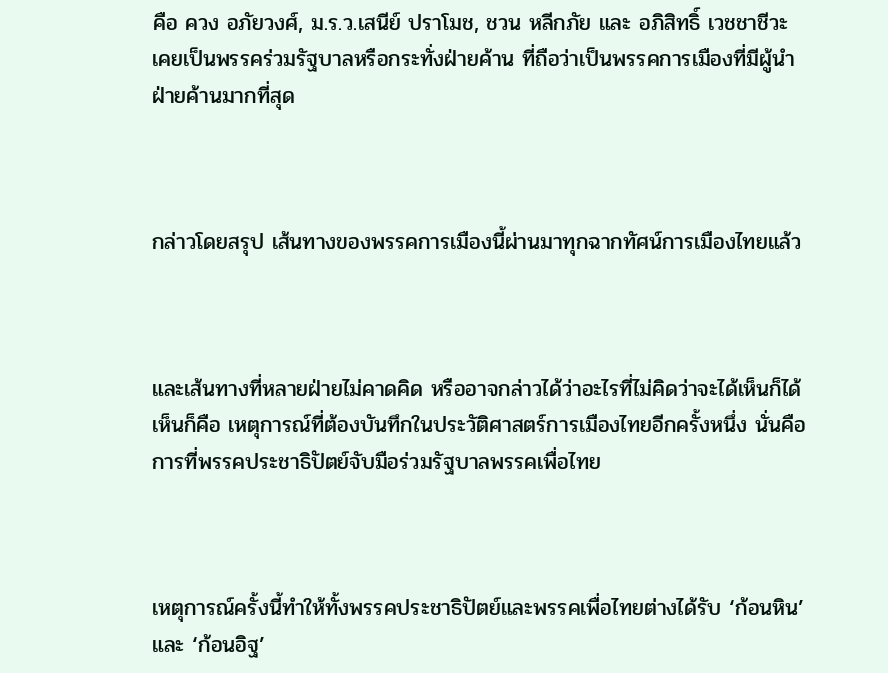คือ ควง อภัยวงศ์, ม.ร.ว.เสนีย์ ปราโมช, ชวน หลีกภัย และ อภิสิทธิ์ เวชชาชีวะ เคยเป็นพรรคร่วมรัฐบาลหรือกระทั่งฝ่ายค้าน ที่ถือว่าเป็นพรรคการเมืองที่มีผู้นำฝ่ายค้านมากที่สุด



กล่าวโดยสรุป เส้นทางของพรรคการเมืองนี้ผ่านมาทุกฉากทัศน์การเมืองไทยแล้ว



และเส้นทางที่หลายฝ่ายไม่คาดคิด หรืออาจกล่าวได้ว่าอะไรที่ไม่คิดว่าจะได้เห็นก็ได้เห็นก็คือ เหตุการณ์ที่ต้องบันทึกในประวัติศาสตร์การเมืองไทยอีกครั้งหนึ่ง นั่นคือการที่พรรคประชาธิปัตย์จับมือร่วมรัฐบาลพรรคเพื่อไทย



เหตุการณ์ครั้งนี้ทำให้ทั้งพรรคประชาธิปัตย์และพรรคเพื่อไทยต่างได้รับ ‘ก้อนหิน’ และ ‘ก้อนอิฐ’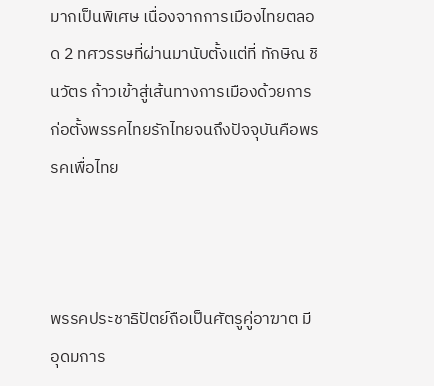มากเป็นพิเศษ เนื่องจากการเมืองไทยตลอด 2 ทศวรรษที่ผ่านมานับตั้งแต่ที่ ทักษิณ ชินวัตร ก้าวเข้าสู่เส้นทางการเมืองด้วยการก่อตั้งพรรคไทยรักไทยจนถึงปัจจุบันคือพรรคเพื่อไทย



พรรคประชาธิปัตย์ถือเป็นศัตรูคู่อาฆาต มีอุดมการ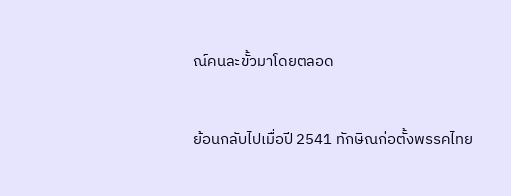ณ์คนละขั้วมาโดยตลอด



ย้อนกลับไปเมื่อปี 2541 ทักษิณก่อตั้งพรรคไทย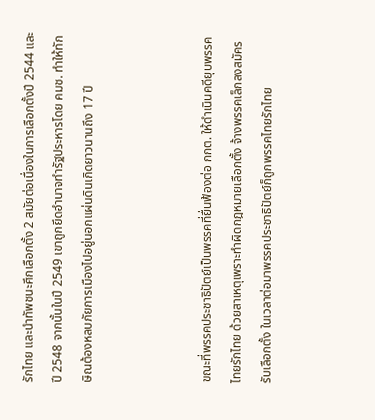รักไทย และนำทัพชนะศึกเลือกตั้ง 2 สมัยต่อเนื่องในการเลือกตั้งปี 2544 และปี 2548 จากนั้นในปี 2549 เขาถูกยึดอำนาจทำรัฐประหารโดย คมช. ทำให้ทักษิณต้องหลบภัยการเมืองไปอยู่นอกแผ่นดินเกิดยาวนานถึง 17 ปี



ขณะที่พรรคประชาธิปัตย์เป็นพรรคที่ยื่นฟ้องต่อ กกต. ให้ดำเนินคดียุบพรรคไทยรักไทย ด้วยสาเหตุเพราะทำผิดกฎหมายเลือกตั้ง จ้างพรรคเล็กลงสมัครรับเลือกตั้ง ในเวลาต่อมาพรรคประชาธิปัตย์ก็ถูกพรรคไทยรักไทย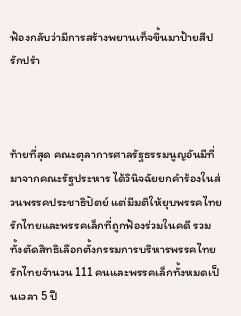ฟ้องกลับว่ามีการสร้างพยานเท็จขึ้นมาป้ายสีปรักปรำ



ท้ายที่สุด คณะตุลาการศาลรัฐธรรมนูญอันมีที่มาจากคณะรัฐประหาร ได้วินิจฉัยยกคำร้องในส่วนพรรคประชาธิปัตย์ แต่มีมติให้ยุบพรรคไทยรักไทยและพรรคเล็กที่ถูกฟ้องร่วมในคดี รวมทั้งตัดสิทธิเลือกตั้งกรรมการบริหารพรรคไทยรักไทยจำนวน 111 คนและพรรคเล็กทั้งหมดเป็นเวลา 5 ปี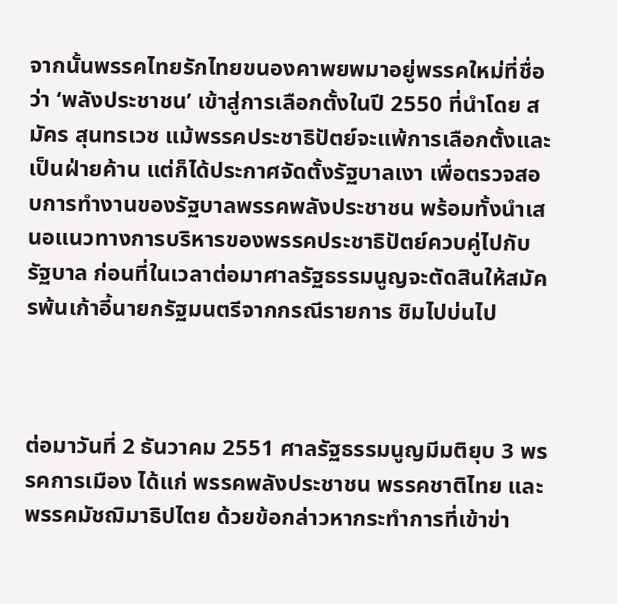จากนั้นพรรคไทยรักไทยขนองคาพยพมาอยู่พรรคใหม่ที่ชื่อว่า ‘พลังประชาชน’ เข้าสู่การเลือกตั้งในปี 2550 ที่นำโดย สมัคร สุนทรเวช แม้พรรคประชาธิปัตย์จะแพ้การเลือกตั้งและเป็นฝ่ายค้าน แต่ก็ได้ประกาศจัดตั้งรัฐบาลเงา เพื่อตรวจสอบการทำงานของรัฐบาลพรรคพลังประชาชน พร้อมทั้งนำเสนอแนวทางการบริหารของพรรคประชาธิปัตย์ควบคู่ไปกับรัฐบาล ก่อนที่ในเวลาต่อมาศาลรัฐธรรมนูญจะตัดสินให้สมัครพ้นเก้าอี้นายกรัฐมนตรีจากกรณีรายการ ชิมไปบ่นไป



ต่อมาวันที่ 2 ธันวาคม 2551 ศาลรัฐธรรมนูญมีมติยุบ 3 พรรคการเมือง ได้แก่ พรรคพลังประชาชน พรรคชาติไทย และพรรคมัชฌิมาธิปไตย ด้วยข้อกล่าวหากระทำการที่เข้าข่า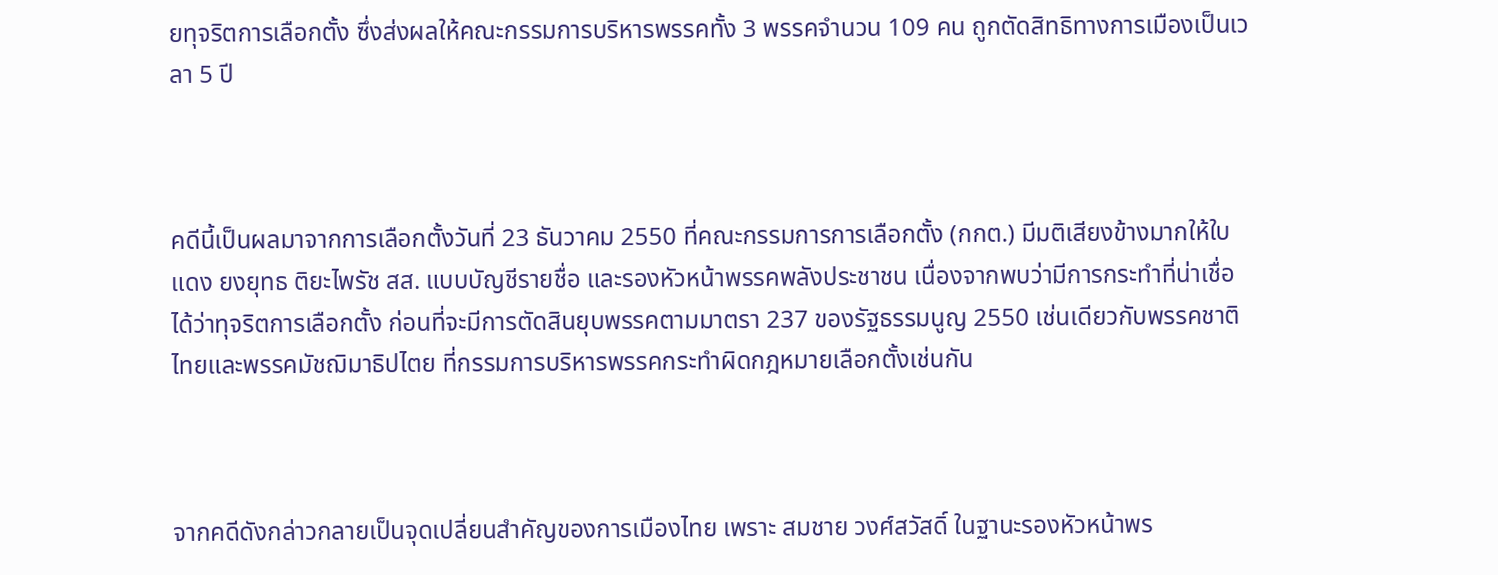ยทุจริตการเลือกตั้ง ซึ่งส่งผลให้คณะกรรมการบริหารพรรคทั้ง 3 พรรคจำนวน 109 คน ถูกตัดสิทธิทางการเมืองเป็นเวลา 5 ปี



คดีนี้เป็นผลมาจากการเลือกตั้งวันที่ 23 ธันวาคม 2550 ที่คณะกรรมการการเลือกตั้ง (กกต.) มีมติเสียงข้างมากให้ใบแดง ยงยุทธ ติยะไพรัช สส. แบบบัญชีรายชื่อ และรองหัวหน้าพรรคพลังประชาชน เนื่องจากพบว่ามีการกระทำที่น่าเชื่อได้ว่าทุจริตการเลือกตั้ง ก่อนที่จะมีการตัดสินยุบพรรคตามมาตรา 237 ของรัฐธรรมนูญ 2550 เช่นเดียวกับพรรคชาติไทยและพรรคมัชฌิมาธิปไตย ที่กรรมการบริหารพรรคกระทำผิดกฎหมายเลือกตั้งเช่นกัน



จากคดีดังกล่าวกลายเป็นจุดเปลี่ยนสำคัญของการเมืองไทย เพราะ สมชาย วงศ์สวัสดิ์ ในฐานะรองหัวหน้าพร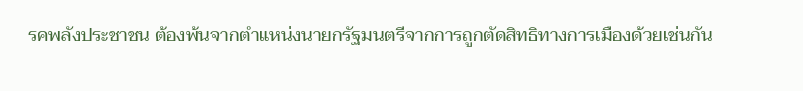รคพลังประชาชน ต้องพ้นจากตำแหน่งนายกรัฐมนตรีจากการถูกตัดสิทธิทางการเมืองด้วยเช่นกัน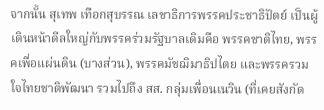จากนั้น สุเทพ เทือกสุบรรณ เลขาธิการพรรคประชาธิปัตย์ เป็นผู้เดินหน้าดีลใหญ่กับพรรคร่วมรัฐบาลเดิมคือ พรรคชาติไทย, พรรคเพื่อแผ่นดิน (บางส่วน), พรรคมัชฌิมาธิปไตย และพรรครวมใจไทยชาติพัฒนา รวมไปถึง สส. กลุ่มเพื่อนเนวิน (ที่เคยสังกัด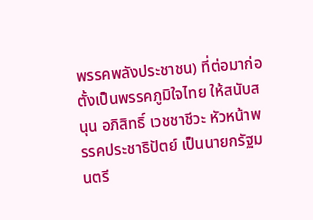พรรคพลังประชาชน) ที่ต่อมาก่อตั้งเป็นพรรคภูมิใจไทย ให้สนับสนุน อภิสิทธิ์ เวชชาชีวะ หัวหน้าพรรคประชาธิปัตย์ เป็นนายกรัฐมนตรี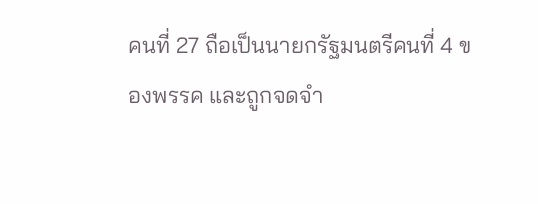คนที่ 27 ถือเป็นนายกรัฐมนตรีคนที่ 4 ของพรรค และถูกจดจำ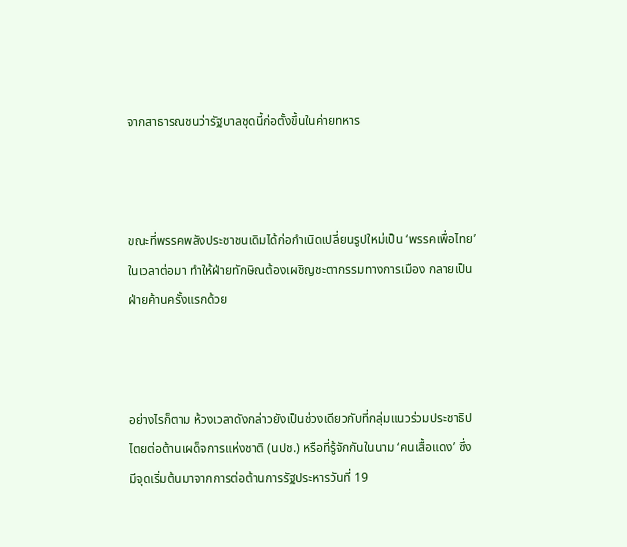จากสาธารณชนว่ารัฐบาลชุดนี้ก่อตั้งขึ้นในค่ายทหาร



ขณะที่พรรคพลังประชาชนเดิมได้ก่อกำเนิดเปลี่ยนรูปใหม่เป็น ‘พรรคเพื่อไทย’ ในเวลาต่อมา ทำให้ฝ่ายทักษิณต้องเผชิญชะตากรรมทางการเมือง กลายเป็นฝ่ายค้านครั้งแรกด้วย



อย่างไรก็ตาม ห้วงเวลาดังกล่าวยังเป็นช่วงเดียวกับที่กลุ่มแนวร่วมประชาธิปไตยต่อต้านเผด็จการแห่งชาติ (นปช.) หรือที่รู้จักกันในนาม ‘คนเสื้อแดง’ ซึ่งมีจุดเริ่มต้นมาจากการต่อต้านการรัฐประหารวันที่ 19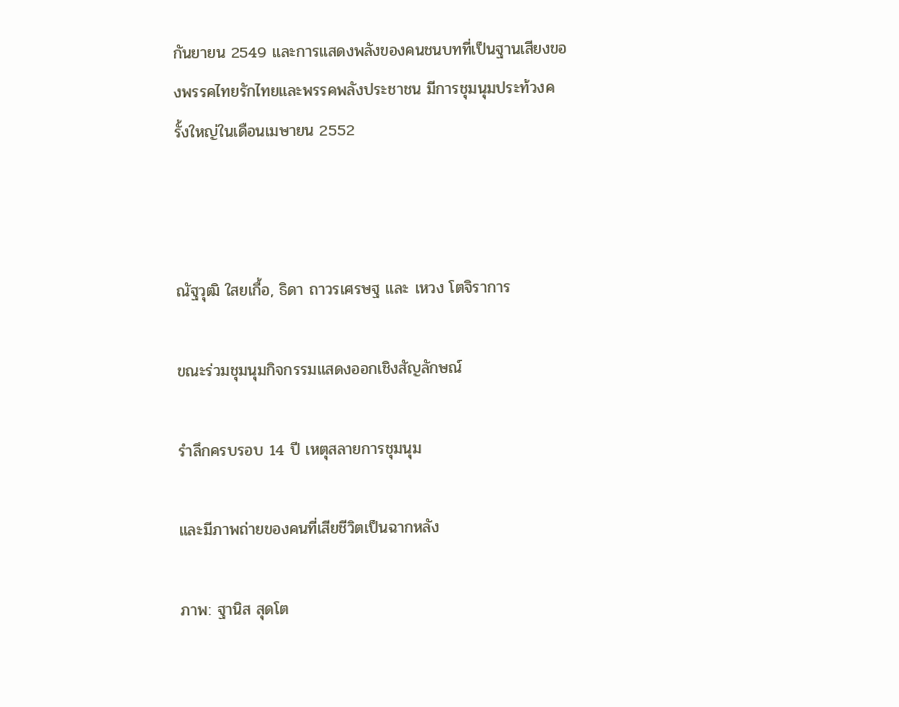กันยายน 2549 และการแสดงพลังของคนชนบทที่เป็นฐานเสียงของพรรคไทยรักไทยและพรรคพลังประชาชน มีการชุมนุมประท้วงครั้งใหญ่ในเดือนเมษายน 2552



ณัฐวุฒิ ใสยเกื้อ, ธิดา ถาวรเศรษฐ และ เหวง โตจิราการ

ขณะร่วมชุมนุมกิจกรรมแสดงออกเชิงสัญลักษณ์

รำลึกครบรอบ 14 ปี เหตุสลายการชุมนุม

และมีภาพถ่ายของคนที่เสียชีวิตเป็นฉากหลัง

ภาพ: ฐานิส สุดโต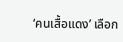‘คนเสื้อแดง’ เลือก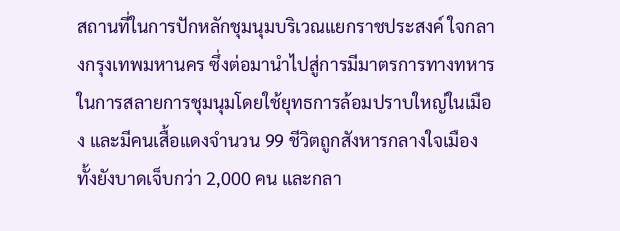สถานที่ในการปักหลักชุมนุมบริเวณแยกราชประสงค์ ใจกลางกรุงเทพมหานคร ซึ่งต่อมานำไปสู่การมีมาตรการทางทหารในการสลายการชุมนุมโดยใช้ยุทธการล้อมปราบใหญ่ในเมือง และมีคนเสื้อแดงจำนวน 99 ชีวิตถูกสังหารกลางใจเมือง ทั้งยังบาดเจ็บกว่า 2,000 คน และกลา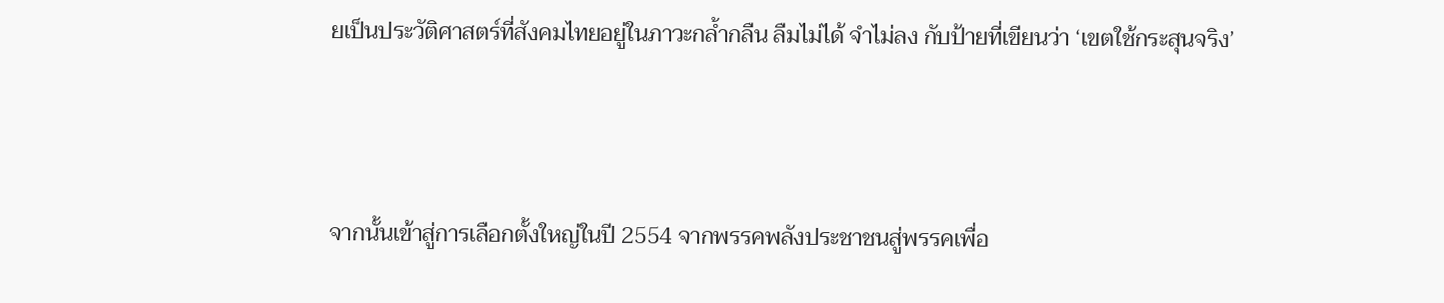ยเป็นประวัติศาสตร์ที่สังคมไทยอยู่ในภาวะกล้ำกลืน ลืมไม่ได้ จำไม่ลง กับป้ายที่เขียนว่า ‘เขตใช้กระสุนจริง’



จากนั้นเข้าสู่การเลือกตั้งใหญ่ในปี 2554 จากพรรคพลังประชาชนสู่พรรคเพื่อ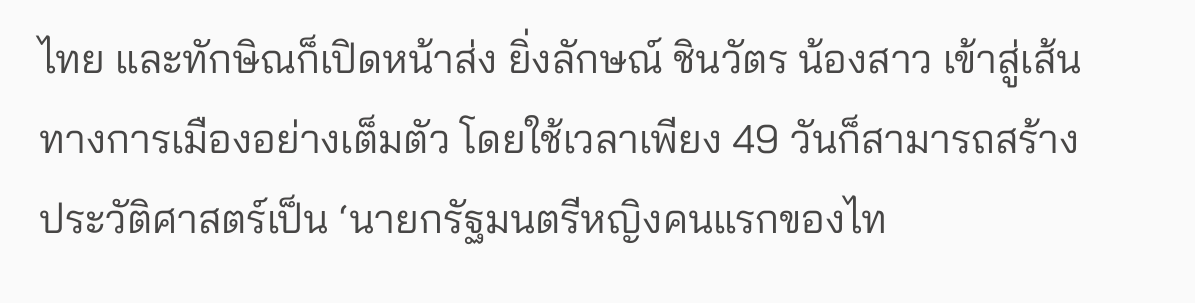ไทย และทักษิณก็เปิดหน้าส่ง ยิ่งลักษณ์ ชินวัตร น้องสาว เข้าสู่เส้นทางการเมืองอย่างเต็มตัว โดยใช้เวลาเพียง 49 วันก็สามารถสร้างประวัติศาสตร์เป็น ‘นายกรัฐมนตรีหญิงคนแรกของไท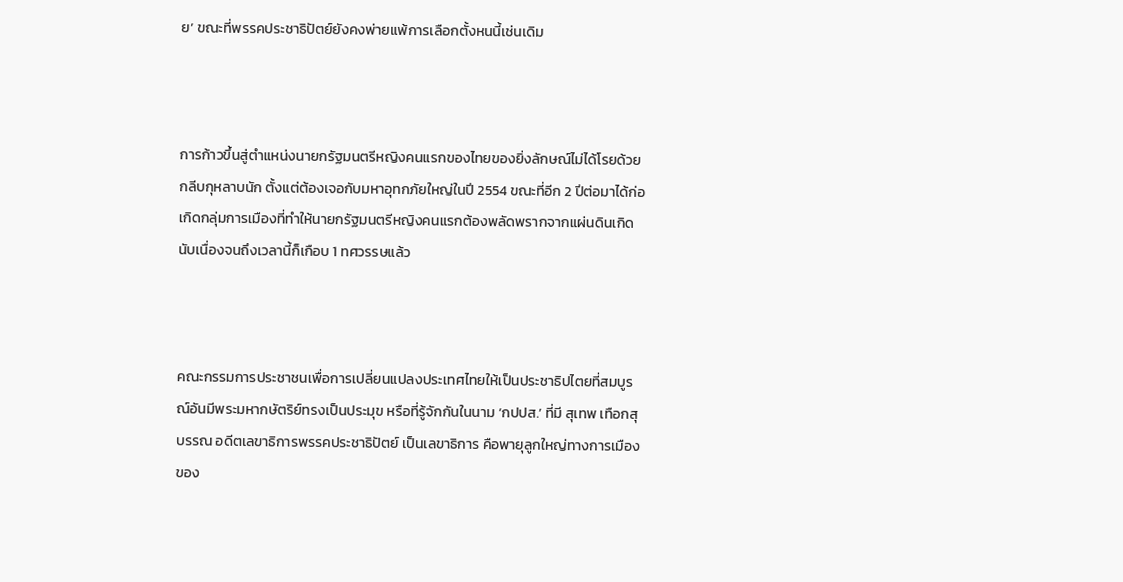ย’ ขณะที่พรรคประชาธิปัตย์ยังคงพ่ายแพ้การเลือกตั้งหนนี้เช่นเดิม



การก้าวขึ้นสู่ตำแหน่งนายกรัฐมนตรีหญิงคนแรกของไทยของยิ่งลักษณ์ไม่ได้โรยด้วยกลีบกุหลาบนัก ตั้งแต่ต้องเจอกับมหาอุทกภัยใหญ่ในปี 2554 ขณะที่อีก 2 ปีต่อมาได้ก่อเกิดกลุ่มการเมืองที่ทำให้นายกรัฐมนตรีหญิงคนแรกต้องพลัดพรากจากแผ่นดินเกิด นับเนื่องจนถึงเวลานี้ก็เกือบ 1 ทศวรรษแล้ว



คณะกรรมการประชาชนเพื่อการเปลี่ยนแปลงประเทศไทยให้เป็นประชาธิปไตยที่สมบูรณ์อันมีพระมหากษัตริย์ทรงเป็นประมุข หรือที่รู้จักกันในนาม ‘กปปส.’ ที่มี สุเทพ เทือกสุบรรณ อดีตเลขาธิการพรรคประชาธิปัตย์ เป็นเลขาธิการ คือพายุลูกใหญ่ทางการเมืองของ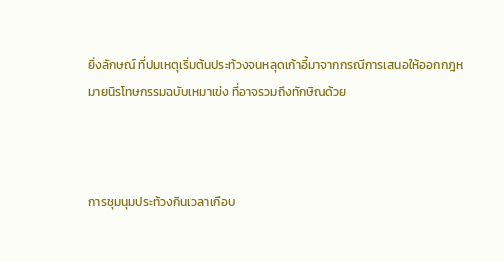ยิ่งลักษณ์ ที่ปมเหตุเริ่มต้นประท้วงจนหลุดเก้าอี้มาจากกรณีการเสนอให้ออกกฎหมายนิรโทษกรรมฉบับเหมาเข่ง ที่อาจรวมถึงทักษิณด้วย



การชุมนุมประท้วงกินเวลาเกือบ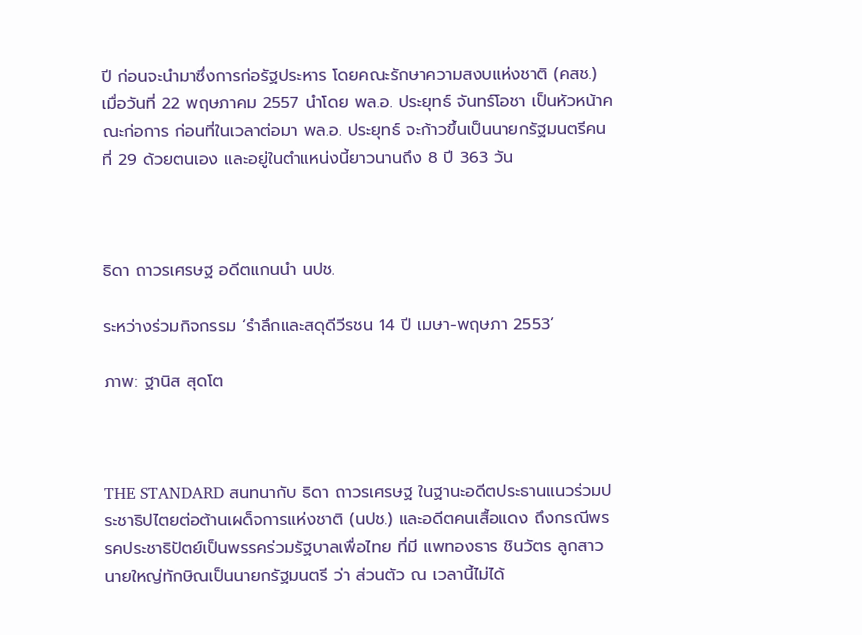ปี ก่อนจะนำมาซึ่งการก่อรัฐประหาร โดยคณะรักษาความสงบแห่งชาติ (คสช.) เมื่อวันที่ 22 พฤษภาคม 2557 นำโดย พล.อ. ประยุทธ์ จันทร์โอชา เป็นหัวหน้าคณะก่อการ ก่อนที่ในเวลาต่อมา พล.อ. ประยุทธ์ จะก้าวขึ้นเป็นนายกรัฐมนตรีคนที่ 29 ด้วยตนเอง และอยู่ในตำแหน่งนี้ยาวนานถึง 8 ปี 363 วัน



ธิดา ถาวรเศรษฐ อดีตแกนนำ นปช.

ระหว่างร่วมกิจกรรม ‘รำลึกและสดุดีวีรชน 14 ปี เมษา-พฤษภา 2553’

ภาพ: ฐานิส สุดโต



THE STANDARD สนทนากับ ธิดา ถาวรเศรษฐ ในฐานะอดีตประธานแนวร่วมประชาธิปไตยต่อต้านเผด็จการแห่งชาติ (นปช.) และอดีตคนเสื้อแดง ถึงกรณีพรรคประชาธิปัตย์เป็นพรรคร่วมรัฐบาลเพื่อไทย ที่มี แพทองธาร ชินวัตร ลูกสาวนายใหญ่ทักษิณเป็นนายกรัฐมนตรี ว่า ส่วนตัว ณ เวลานี้ไม่ได้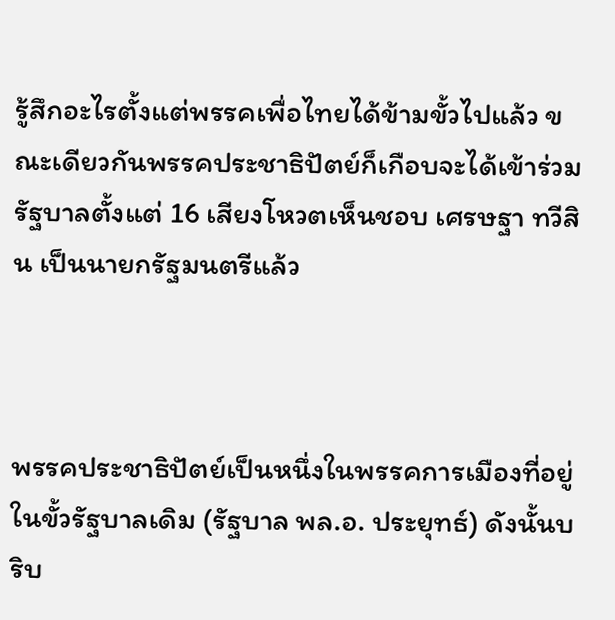รู้สึกอะไรตั้งแต่พรรคเพื่อไทยได้ข้ามขั้วไปแล้ว ขณะเดียวกันพรรคประชาธิปัตย์ก็เกือบจะได้เข้าร่วมรัฐบาลตั้งแต่ 16 เสียงโหวตเห็นชอบ เศรษฐา ทวีสิน เป็นนายกรัฐมนตรีแล้ว



พรรคประชาธิปัตย์เป็นหนึ่งในพรรคการเมืองที่อยู่ในขั้วรัฐบาลเดิม (รัฐบาล พล.อ. ประยุทธ์) ดังนั้นบริบ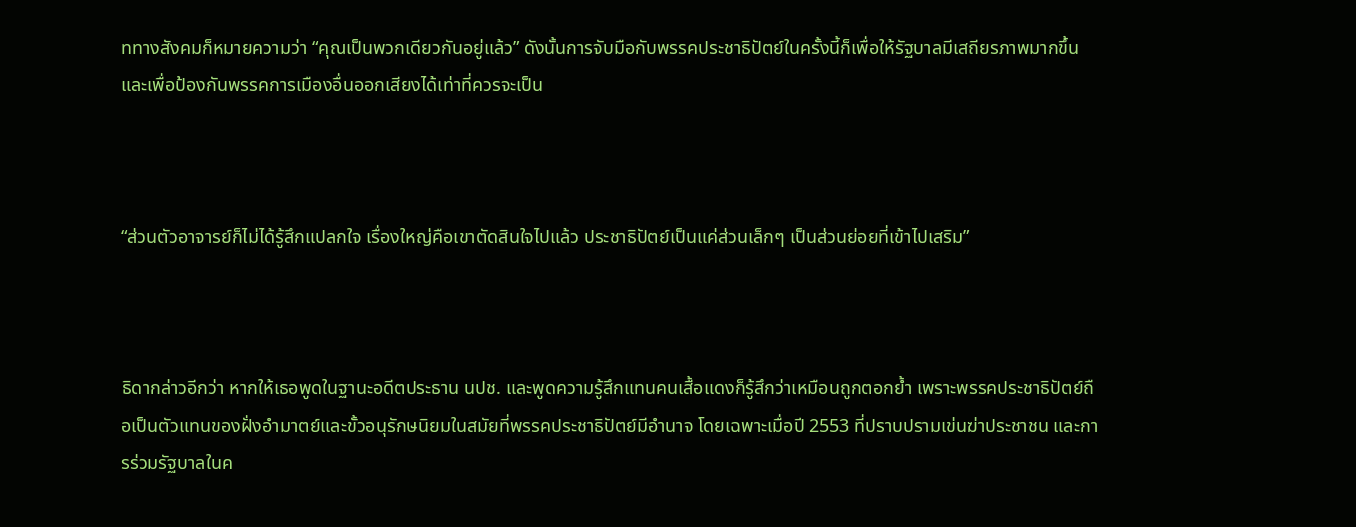ททางสังคมก็หมายความว่า “คุณเป็นพวกเดียวกันอยู่แล้ว” ดังนั้นการจับมือกับพรรคประชาธิปัตย์ในครั้งนี้ก็เพื่อให้รัฐบาลมีเสถียรภาพมากขึ้น และเพื่อป้องกันพรรคการเมืองอื่นออกเสียงได้เท่าที่ควรจะเป็น



“ส่วนตัวอาจารย์ก็ไม่ได้รู้สึกแปลกใจ เรื่องใหญ่คือเขาตัดสินใจไปแล้ว ประชาธิปัตย์เป็นแค่ส่วนเล็กๆ เป็นส่วนย่อยที่เข้าไปเสริม”



ธิดากล่าวอีกว่า หากให้เธอพูดในฐานะอดีตประธาน นปช. และพูดความรู้สึกแทนคนเสื้อแดงก็รู้สึกว่าเหมือนถูกตอกย้ำ เพราะพรรคประชาธิปัตย์ถือเป็นตัวแทนของฝั่งอำมาตย์และขั้วอนุรักษนิยมในสมัยที่พรรคประชาธิปัตย์มีอำนาจ โดยเฉพาะเมื่อปี 2553 ที่ปราบปรามเข่นฆ่าประชาชน และการร่วมรัฐบาลในค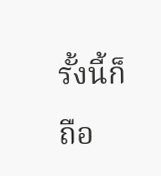รั้งนี้ก็ถือ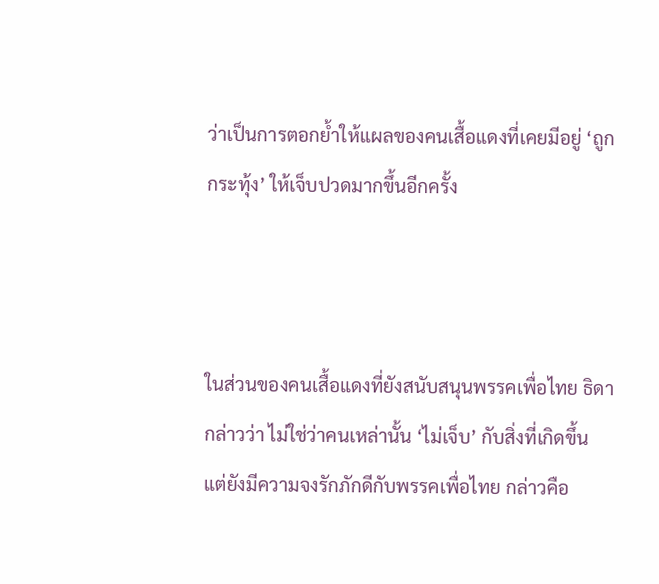ว่าเป็นการตอกย้ำให้แผลของคนเสื้อแดงที่เคยมีอยู่ ‘ถูกกระทุ้ง’ ให้เจ็บปวดมากขึ้นอีกครั้ง



ในส่วนของคนเสื้อแดงที่ยังสนับสนุนพรรคเพื่อไทย ธิดากล่าวว่า ไม่ใช่ว่าคนเหล่านั้น ‘ไม่เจ็บ’ กับสิ่งที่เกิดขึ้น แต่ยังมีความจงรักภักดีกับพรรคเพื่อไทย กล่าวคือ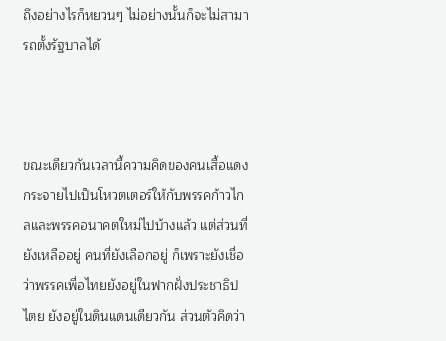ถึงอย่างไรก็หยวนๆ ไม่อย่างนั้นก็จะไม่สามารถตั้งรัฐบาลได้



ขณะเดียวกันเวลานี้ความคิดของคนเสื้อแดงกระจายไปเป็นโหวตเตอร์ให้กับพรรคก้าวไกลและพรรคอนาคตใหม่ไปบ้างแล้ว แต่ส่วนที่ยังเหลืออยู่ คนที่ยังเลือกอยู่ ก็เพราะยังเชื่อว่าพรรคเพื่อไทยยังอยู่ในฟากฝั่งประชาธิปไตย ยังอยู่ในดินแดนเดียวกัน ส่วนตัวคิดว่า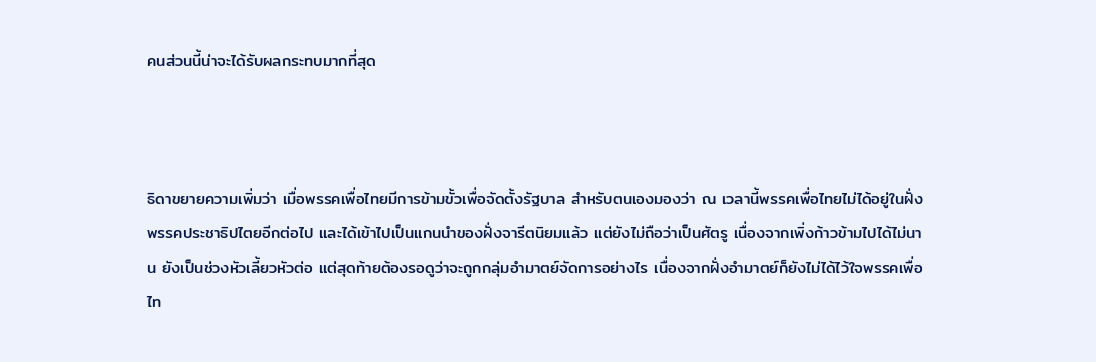คนส่วนนี้น่าจะได้รับผลกระทบมากที่สุด



ธิดาขยายความเพิ่มว่า เมื่อพรรคเพื่อไทยมีการข้ามขั้วเพื่อจัดตั้งรัฐบาล สำหรับตนเองมองว่า ณ เวลานี้พรรคเพื่อไทยไม่ได้อยู่ในฝั่งพรรคประชาธิปไตยอีกต่อไป และได้เข้าไปเป็นแกนนำของฝั่งจารีตนิยมแล้ว แต่ยังไม่ถือว่าเป็นศัตรู เนื่องจากเพิ่งก้าวข้ามไปได้ไม่นาน ยังเป็นช่วงหัวเลี้ยวหัวต่อ แต่สุดท้ายต้องรอดูว่าจะถูกกลุ่มอำมาตย์จัดการอย่างไร เนื่องจากฝั่งอำมาตย์ก็ยังไม่ได้ไว้ใจพรรคเพื่อไท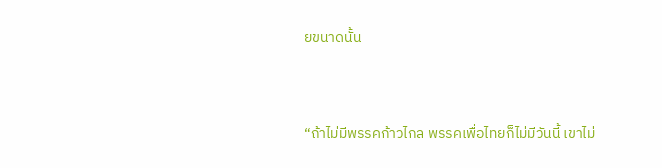ยขนาดนั้น



“ถ้าไม่มีพรรคก้าวไกล พรรคเพื่อไทยก็ไม่มีวันนี้ เขาไม่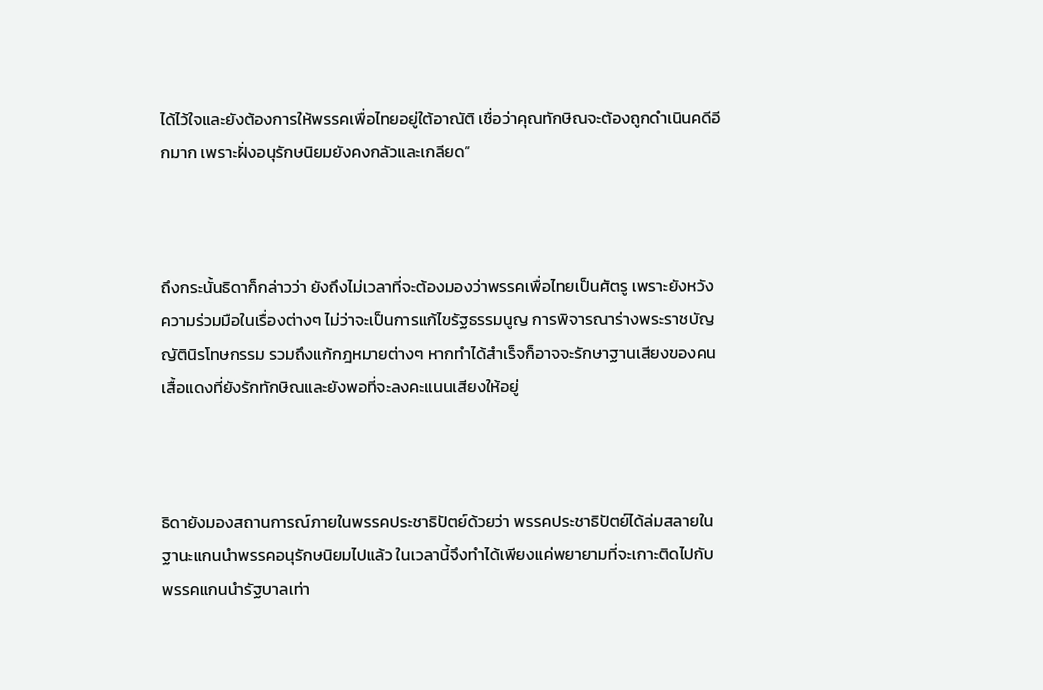ได้ไว้ใจและยังต้องการให้พรรคเพื่อไทยอยู่ใต้อาณัติ เชื่อว่าคุณทักษิณจะต้องถูกดำเนินคดีอีกมาก เพราะฝั่งอนุรักษนิยมยังคงกลัวและเกลียด”



ถึงกระนั้นธิดาก็กล่าวว่า ยังถึงไม่เวลาที่จะต้องมองว่าพรรคเพื่อไทยเป็นศัตรู เพราะยังหวังความร่วมมือในเรื่องต่างๆ ไม่ว่าจะเป็นการแก้ไขรัฐธรรมนูญ การพิจารณาร่างพระราชบัญญัตินิรโทษกรรม รวมถึงแก้กฎหมายต่างๆ หากทำได้สำเร็จก็อาจจะรักษาฐานเสียงของคนเสื้อแดงที่ยังรักทักษิณและยังพอที่จะลงคะแนนเสียงให้อยู่



ธิดายังมองสถานการณ์ภายในพรรคประชาธิปัตย์ด้วยว่า พรรคประชาธิปัตย์ได้ล่มสลายในฐานะแกนนำพรรคอนุรักษนิยมไปแล้ว ในเวลานี้จึงทำได้เพียงแค่พยายามที่จะเกาะติดไปกับพรรคแกนนำรัฐบาลเท่า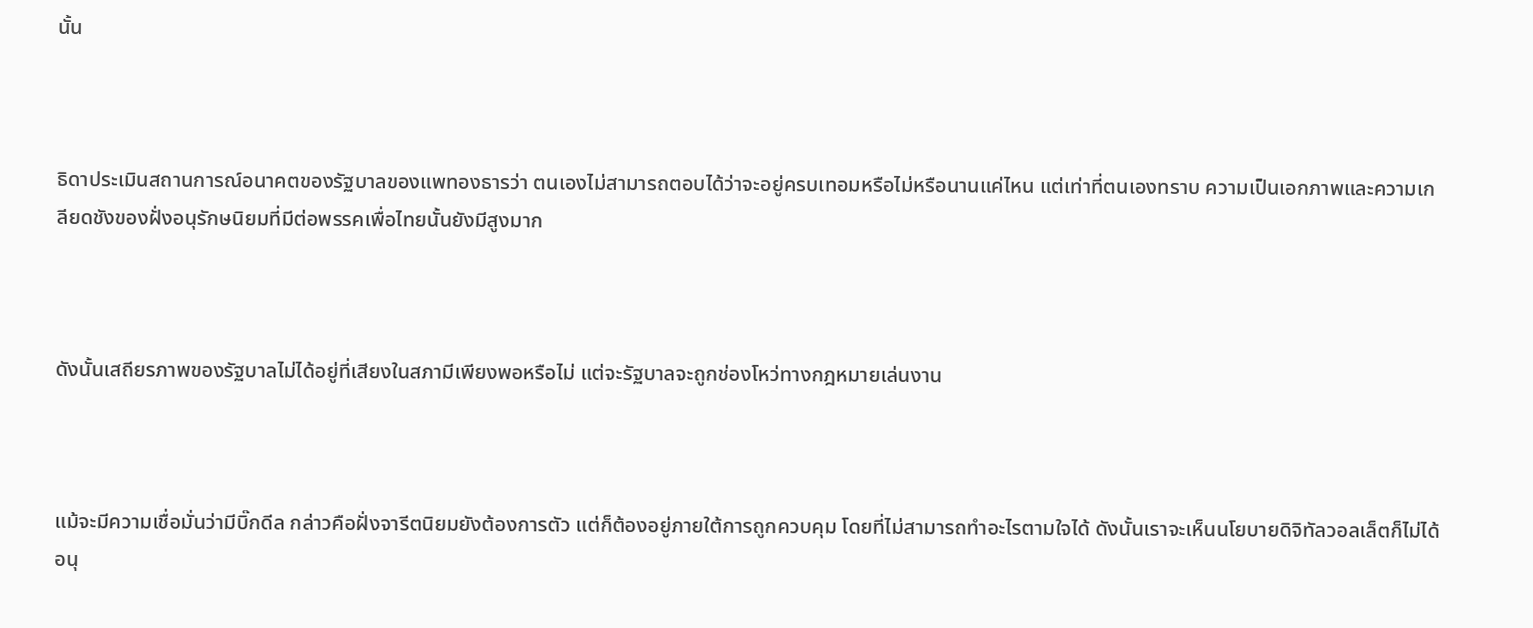นั้น



ธิดาประเมินสถานการณ์อนาคตของรัฐบาลของแพทองธารว่า ตนเองไม่สามารถตอบได้ว่าจะอยู่ครบเทอมหรือไม่หรือนานแค่ไหน แต่เท่าที่ตนเองทราบ ความเป็นเอกภาพและความเกลียดชังของฝั่งอนุรักษนิยมที่มีต่อพรรคเพื่อไทยนั้นยังมีสูงมาก



ดังนั้นเสถียรภาพของรัฐบาลไม่ได้อยู่ที่เสียงในสภามีเพียงพอหรือไม่ แต่จะรัฐบาลจะถูกช่องโหว่ทางกฎหมายเล่นงาน



แม้จะมีความเชื่อมั่นว่ามีบิ๊กดีล กล่าวคือฝั่งจารีตนิยมยังต้องการตัว แต่ก็ต้องอยู่ภายใต้การถูกควบคุม โดยที่ไม่สามารถทำอะไรตามใจได้ ดังนั้นเราจะเห็นนโยบายดิจิทัลวอลเล็ตก็ไม่ได้อนุ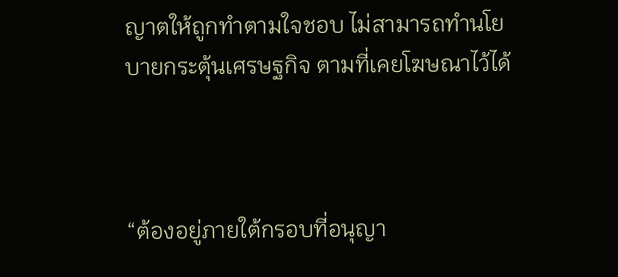ญาตให้ถูกทำตามใจชอบ ไม่สามารถทำนโยบายกระตุ้นเศรษฐกิจ ตามที่เคยโฆษณาไว้ได้



“ต้องอยู่ภายใต้กรอบที่อนุญา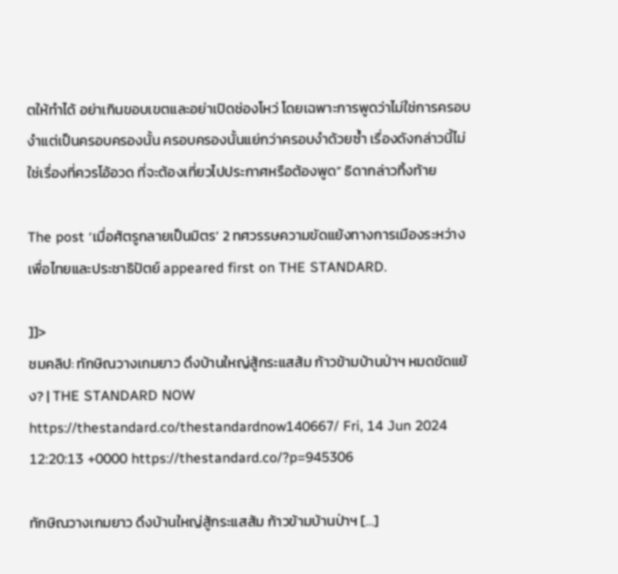ตให้ทำได้ อย่าเกินขอบเขตและอย่าเปิดช่องโหว่ โดยเฉพาะการพูดว่าไม่ใช่การครอบงำแต่เป็นครอบครองนั้น ครอบครองนั้นแย่กว่าครอบงำด้วยซ้ำ เรื่องดังกล่าวนี้ไม่ใช่เรื่องที่ควรโอ้อวด ที่จะต้องเที่ยวไปประกาศหรือต้องพูด” ธิดากล่าวทิ้งท้าย

The post ‘เมื่อศัตรูกลายเป็นมิตร’ 2 ทศวรรษความขัดแย้งทางการเมืองระหว่างเพื่อไทยและประชาธิปัตย์ appeared first on THE STANDARD.

]]>
ชมคลิป: ทักษิณวางเกมยาว ดึงบ้านใหญ่สู้กระแสส้ม ก้าวข้ามบ้านป่าฯ หมดขัดแย้ง? | THE STANDARD NOW https://thestandard.co/thestandardnow140667/ Fri, 14 Jun 2024 12:20:13 +0000 https://thestandard.co/?p=945306

ทักษิณวางเกมยาว ดึงบ้านใหญ่สู้กระแสส้ม ก้าวข้ามบ้านป่าฯ […]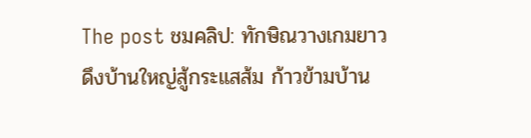The post ชมคลิป: ทักษิณวางเกมยาว ดึงบ้านใหญ่สู้กระแสส้ม ก้าวข้ามบ้าน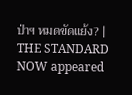ป่าฯ หมดขัดแย้ง? | THE STANDARD NOW appeared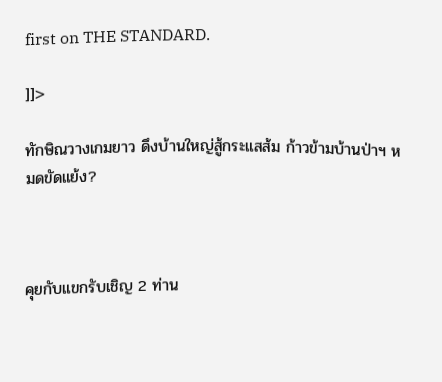first on THE STANDARD.

]]>

ทักษิณวางเกมยาว ดึงบ้านใหญ่สู้กระแสส้ม ก้าวข้ามบ้านป่าฯ หมดขัดแย้ง?



คุยกับแขกรับเชิญ 2 ท่าน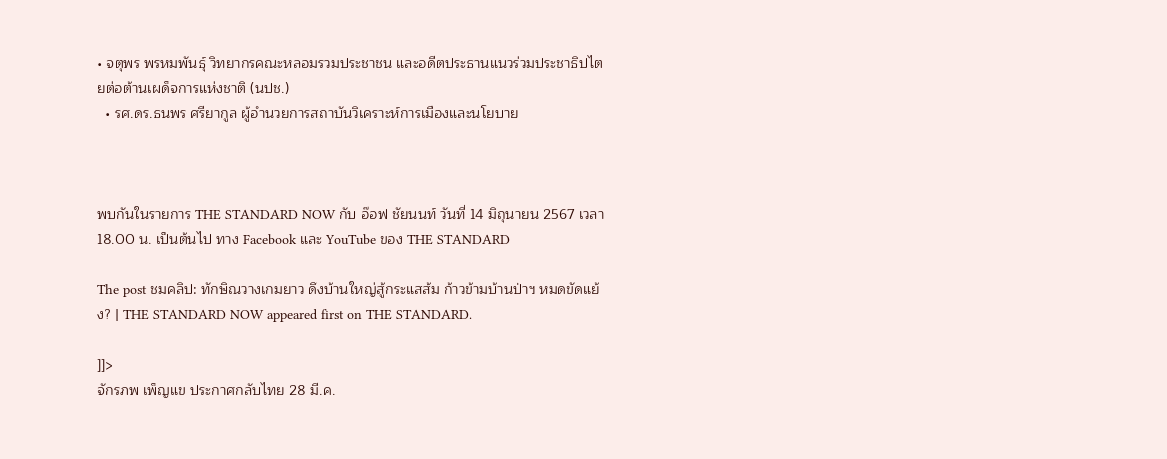• จตุพร พรหมพันธุ์ วิทยากรคณะหลอมรวมประชาชน และอดีตประธานแนวร่วมประชาธิปไตยต่อต้านเผด็จการแห่งชาติ (นปช.)
  • รศ.ดร.ธนพร ศรียากูล ผู้อำนวยการสถาบันวิเคราะห์การเมืองและนโยบาย



พบกันในรายการ THE STANDARD NOW กับ อ๊อฟ ชัยนนท์ วันที่ 14 มิถุนายน 2567 เวลา 18.00 น. เป็นต้นไป ทาง Facebook และ YouTube ของ THE STANDARD

The post ชมคลิป: ทักษิณวางเกมยาว ดึงบ้านใหญ่สู้กระแสส้ม ก้าวข้ามบ้านป่าฯ หมดขัดแย้ง? | THE STANDARD NOW appeared first on THE STANDARD.

]]>
จักรภพ เพ็ญแข ประกาศกลับไทย 28 มี.ค.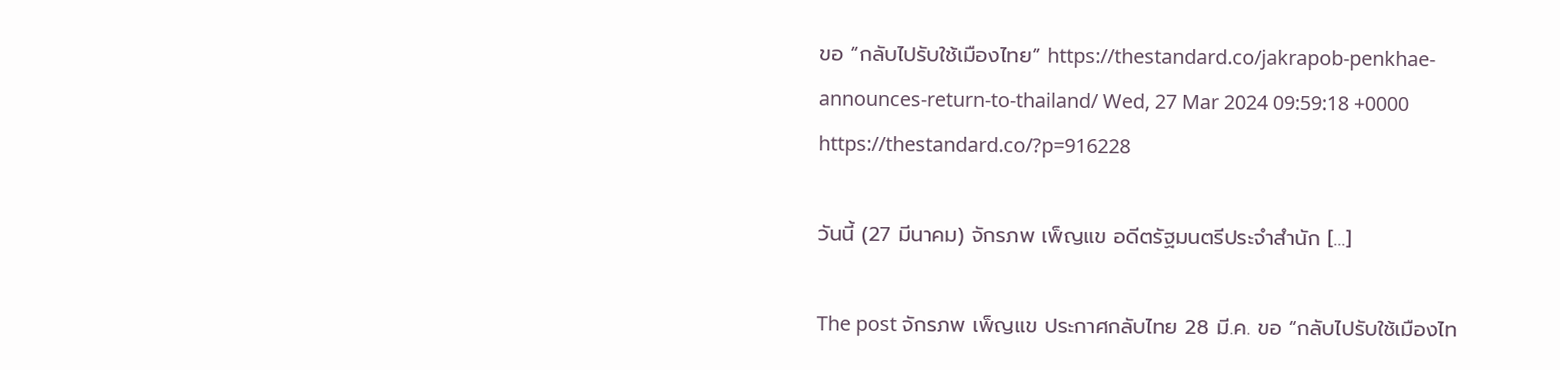ขอ “กลับไปรับใช้เมืองไทย” https://thestandard.co/jakrapob-penkhae-announces-return-to-thailand/ Wed, 27 Mar 2024 09:59:18 +0000 https://thestandard.co/?p=916228

วันนี้ (27 มีนาคม) จักรภพ เพ็ญแข อดีตรัฐมนตรีประจำสำนัก […]

The post จักรภพ เพ็ญแข ประกาศกลับไทย 28 มี.ค. ขอ “กลับไปรับใช้เมืองไท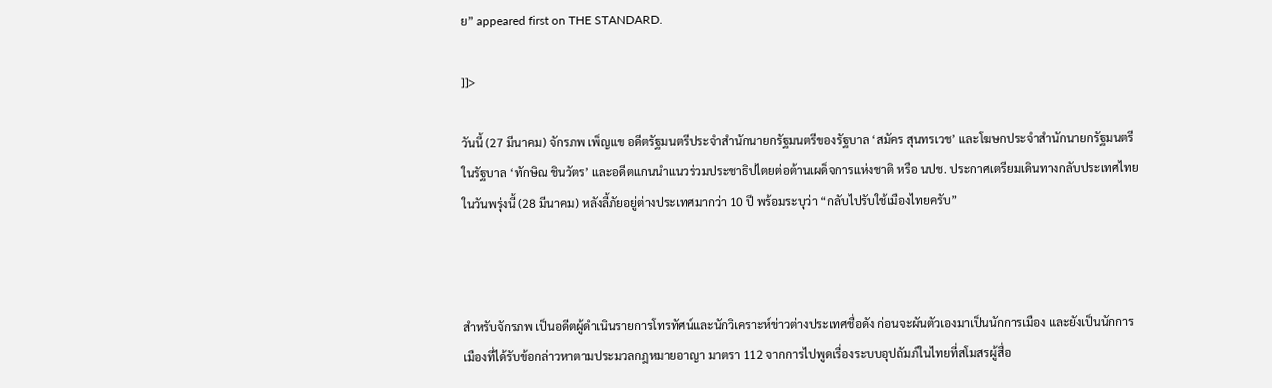ย” appeared first on THE STANDARD.

]]>

วันนี้ (27 มีนาคม) จักรภพ เพ็ญแข อดีตรัฐมนตรีประจำสำนักนายกรัฐมนตรีของรัฐบาล ‘สมัคร สุนทรเวช’ และโฆษกประจำสำนักนายกรัฐมนตรีในรัฐบาล ‘ทักษิณ ชินวัตร’ และอดีตแกนนำแนวร่วมประชาธิปไตยต่อต้านเผด็จการแห่งชาติ หรือ นปช. ประกาศเตรียมเดินทางกลับประเทศไทยในวันพรุ่งนี้ (28 มีนาคม) หลังลี้ภัยอยู่ต่างประเทศมากว่า 10 ปี พร้อมระบุว่า “กลับไปรับใช้เมืองไทยครับ”



สำหรับจักรภพ เป็นอดีตผู้ดำเนินรายการโทรทัศน์และนักวิเคราะห์ข่าวต่างประเทศชื่อดัง ก่อนจะผันตัวเองมาเป็นนักการเมือง และยังเป็นนักการเมืองที่ได้รับข้อกล่าวหาตามประมวลกฎหมายอาญา มาตรา 112 จากการไปพูดเรื่องระบบอุปถัมภ์ในไทยที่สโมสรผู้สื่อ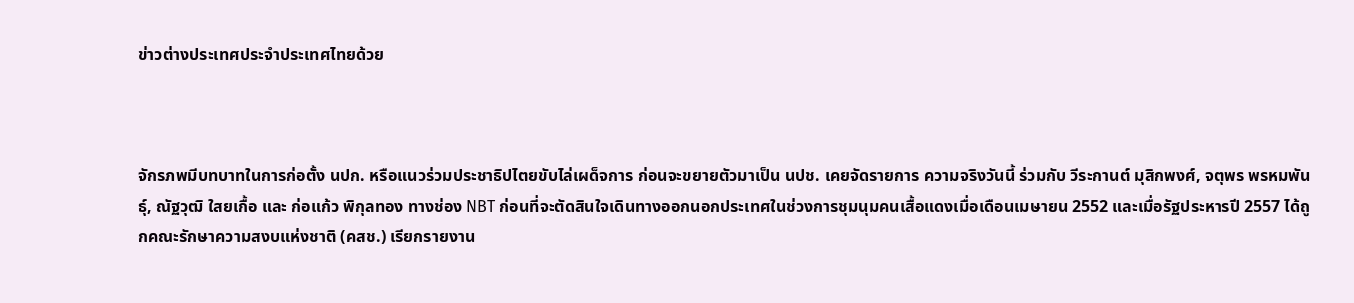ข่าวต่างประเทศประจำประเทศไทยด้วย



จักรภพมีบทบาทในการก่อตั้ง นปก. หรือแนวร่วมประชาธิปไตยขับไล่เผด็จการ ก่อนจะขยายตัวมาเป็น นปช. เคยจัดรายการ ความจริงวันนี้ ร่วมกับ วีระกานต์ มุสิกพงศ์, จตุพร พรหมพันธุ์, ณัฐวุฒิ ใสยเกื้อ และ ก่อแก้ว พิกุลทอง ทางช่อง NBT ก่อนที่จะตัดสินใจเดินทางออกนอกประเทศในช่วงการชุมนุมคนเสื้อแดงเมื่อเดือนเมษายน 2552 และเมื่อรัฐประหารปี 2557 ได้ถูกคณะรักษาความสงบแห่งชาติ (คสช.) เรียกรายงาน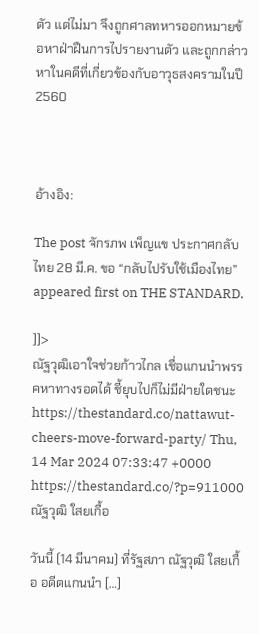ตัว แต่ไม่มา จึงถูกศาลทหารออกหมายข้อหาฝ่าฝืนการไปรายงานตัว และถูกกล่าวหาในคดีที่เกี่ยวข้องกับอาวุธสงครามในปี 2560



อ้างอิง:

The post จักรภพ เพ็ญแข ประกาศกลับไทย 28 มี.ค. ขอ “กลับไปรับใช้เมืองไทย” appeared first on THE STANDARD.

]]>
ณัฐวุฒิเอาใจช่วยก้าวไกล เชื่อแกนนำพรรคหาทางรอดได้ ชี้ยุบไปก็ไม่มีฝ่ายใดชนะ https://thestandard.co/nattawut-cheers-move-forward-party/ Thu, 14 Mar 2024 07:33:47 +0000 https://thestandard.co/?p=911000 ณัฐวุฒิ ใสยเกื้อ

วันนี้ (14 มีนาคม) ที่รัฐสภา ณัฐวุฒิ ใสยเกื้อ อดีตแกนนำ […]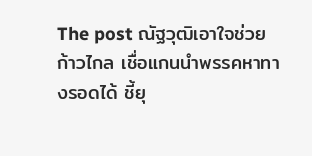The post ณัฐวุฒิเอาใจช่วยก้าวไกล เชื่อแกนนำพรรคหาทางรอดได้ ชี้ยุ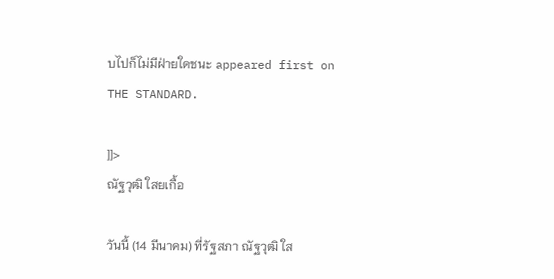บไปก็ไม่มีฝ่ายใดชนะ appeared first on THE STANDARD.

]]>
ณัฐวุฒิ ใสยเกื้อ

วันนี้ (14 มีนาคม) ที่รัฐสภา ณัฐวุฒิ ใส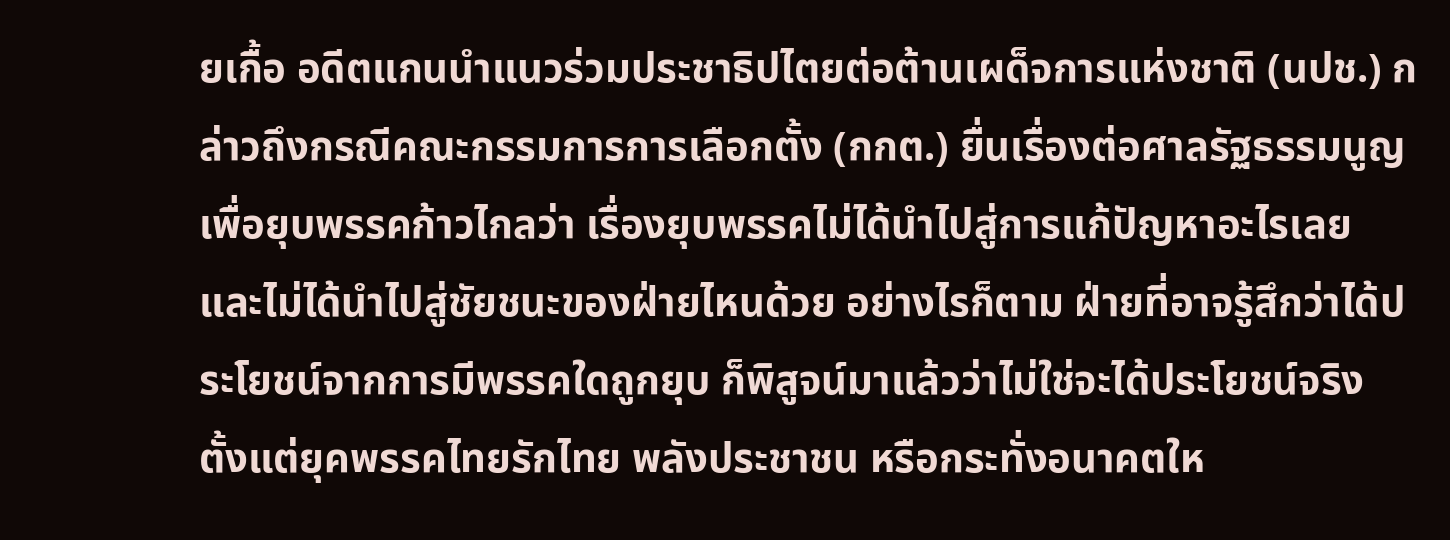ยเกื้อ อดีตแกนนำแนวร่วมประชาธิปไตยต่อต้านเผด็จการแห่งชาติ (นปช.) กล่าวถึงกรณีคณะกรรมการการเลือกตั้ง (กกต.) ยื่นเรื่องต่อศาลรัฐธรรมนูญเพื่อยุบพรรคก้าวไกลว่า เรื่องยุบพรรคไม่ได้นำไปสู่การแก้ปัญหาอะไรเลย และไม่ได้นำไปสู่ชัยชนะของฝ่ายไหนด้วย อย่างไรก็ตาม ฝ่ายที่อาจรู้สึกว่าได้ประโยชน์จากการมีพรรคใดถูกยุบ ก็พิสูจน์มาแล้วว่าไม่ใช่จะได้ประโยชน์จริง ตั้งแต่ยุคพรรคไทยรักไทย พลังประชาชน หรือกระทั่งอนาคตให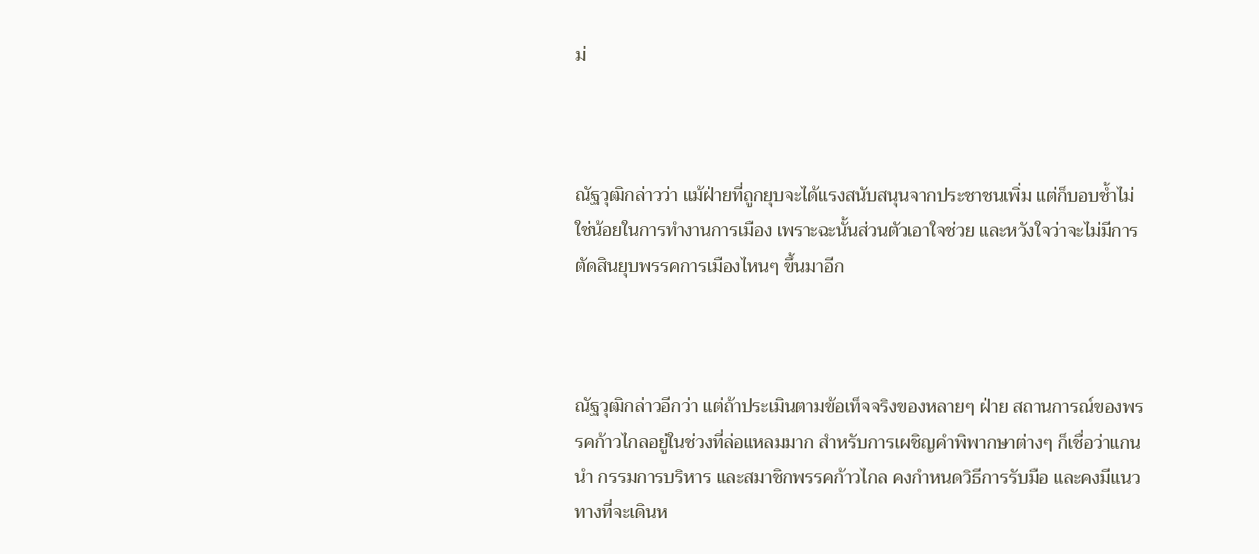ม่



ณัฐวุฒิกล่าวว่า แม้ฝ่ายที่ถูกยุบจะได้แรงสนับสนุนจากประชาชนเพิ่ม แต่ก็บอบช้ำไม่ใช่น้อยในการทำงานการเมือง เพราะฉะนั้นส่วนตัวเอาใจช่วย และหวังใจว่าจะไม่มีการตัดสินยุบพรรคการเมืองไหนๆ ขึ้นมาอีก



ณัฐวุฒิกล่าวอีกว่า แต่ถ้าประเมินตามข้อเท็จจริงของหลายๆ ฝ่าย สถานการณ์ของพรรคก้าวไกลอยู่ในช่วงที่ล่อแหลมมาก สำหรับการเผชิญคำพิพากษาต่างๆ ก็เชื่อว่าแกนนำ กรรมการบริหาร และสมาชิกพรรคก้าวไกล คงกำหนดวิธีการรับมือ และคงมีแนวทางที่จะเดินห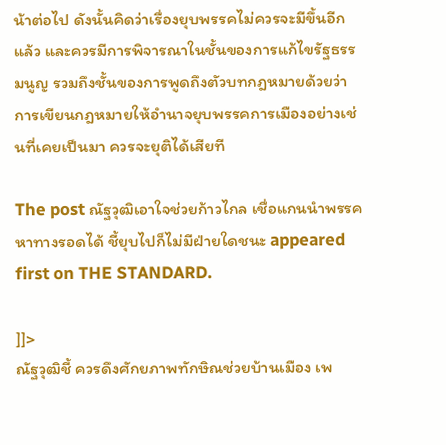น้าต่อไป ดังนั้นคิดว่าเรื่องยุบพรรคไม่ควรจะมีขึ้นอีกแล้ว และควรมีการพิจารณาในชั้นของการแก้ไขรัฐธรรมนูญ รวมถึงชั้นของการพูดถึงตัวบทกฎหมายด้วยว่า การเขียนกฎหมายให้อำนาจยุบพรรคการเมืองอย่างเช่นที่เคยเป็นมา ควรจะยุติได้เสียที

The post ณัฐวุฒิเอาใจช่วยก้าวไกล เชื่อแกนนำพรรคหาทางรอดได้ ชี้ยุบไปก็ไม่มีฝ่ายใดชนะ appeared first on THE STANDARD.

]]>
ณัฐวุฒิชี้ ควรดึงศักยภาพทักษิณช่วยบ้านเมือง เพ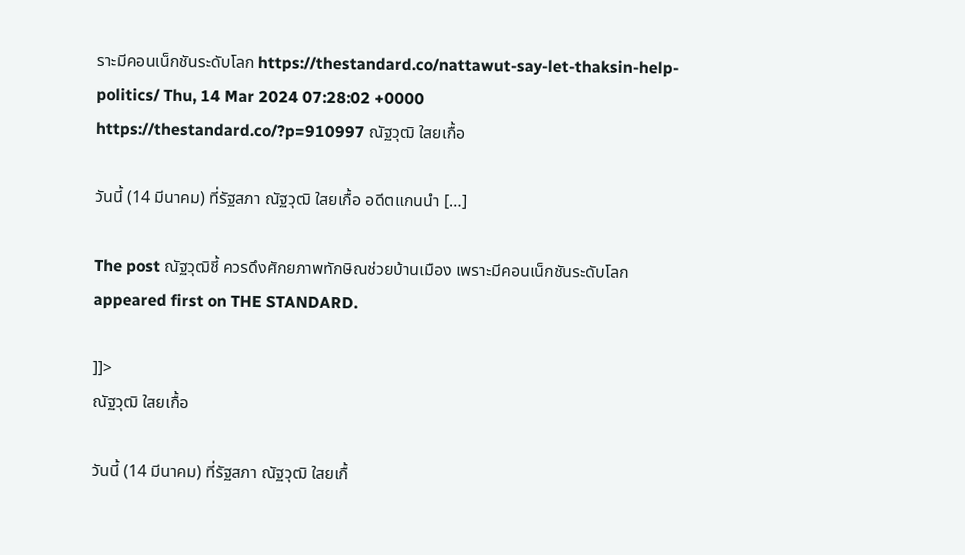ราะมีคอนเน็กชันระดับโลก https://thestandard.co/nattawut-say-let-thaksin-help-politics/ Thu, 14 Mar 2024 07:28:02 +0000 https://thestandard.co/?p=910997 ณัฐวุฒิ ใสยเกื้อ

วันนี้ (14 มีนาคม) ที่รัฐสภา ณัฐวุฒิ ใสยเกื้อ อดีตแกนนำ […]

The post ณัฐวุฒิชี้ ควรดึงศักยภาพทักษิณช่วยบ้านเมือง เพราะมีคอนเน็กชันระดับโลก appeared first on THE STANDARD.

]]>
ณัฐวุฒิ ใสยเกื้อ

วันนี้ (14 มีนาคม) ที่รัฐสภา ณัฐวุฒิ ใสยเกื้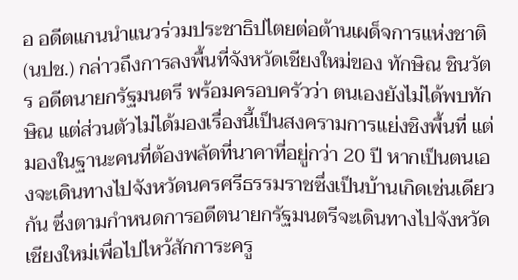อ อดีตแกนนำแนวร่วมประชาธิปไตยต่อต้านเผด็จการแห่งชาติ (นปช.) กล่าวถึงการลงพื้นที่จังหวัดเชียงใหม่ของ ทักษิณ ชินวัตร อดีตนายกรัฐมนตรี พร้อมครอบครัวว่า ตนเองยังไม่ได้พบทักษิณ แต่ส่วนตัวไม่ได้มองเรื่องนี้เป็นสงครามการแย่งชิงพื้นที่ แต่มองในฐานะคนที่ต้องพลัดที่นาคาที่อยู่กว่า 20 ปี หากเป็นตนเองจะเดินทางไปจังหวัดนครศรีธรรมราชซึ่งเป็นบ้านเกิดเช่นเดียวกัน ซึ่งตามกำหนดการอดีตนายกรัฐมนตรีจะเดินทางไปจังหวัดเชียงใหม่เพื่อไปไหว้สักการะครู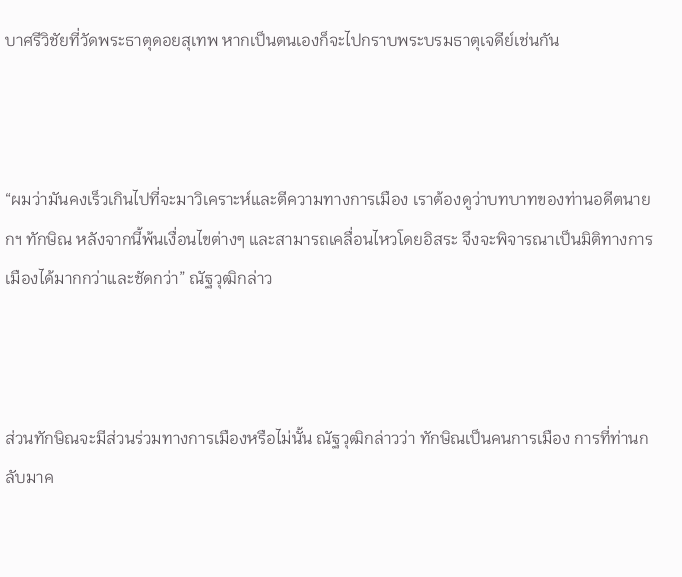บาศรีวิชัยที่วัดพระธาตุดอยสุเทพ หากเป็นตนเองก็จะไปกราบพระบรมธาตุเจดีย์เช่นกัน



“ผมว่ามันคงเร็วเกินไปที่จะมาวิเคราะห์และตีความทางการเมือง เราต้องดูว่าบทบาทของท่านอดีตนายกฯ ทักษิณ หลังจากนี้พ้นเงื่อนไขต่างๆ และสามารถเคลื่อนไหวโดยอิสระ จึงจะพิจารณาเป็นมิติทางการเมืองได้มากกว่าและชัดกว่า” ณัฐวุฒิกล่าว



ส่วนทักษิณจะมีส่วนร่วมทางการเมืองหรือไม่นั้น ณัฐวุฒิกล่าวว่า ทักษิณเป็นคนการเมือง การที่ท่านกลับมาค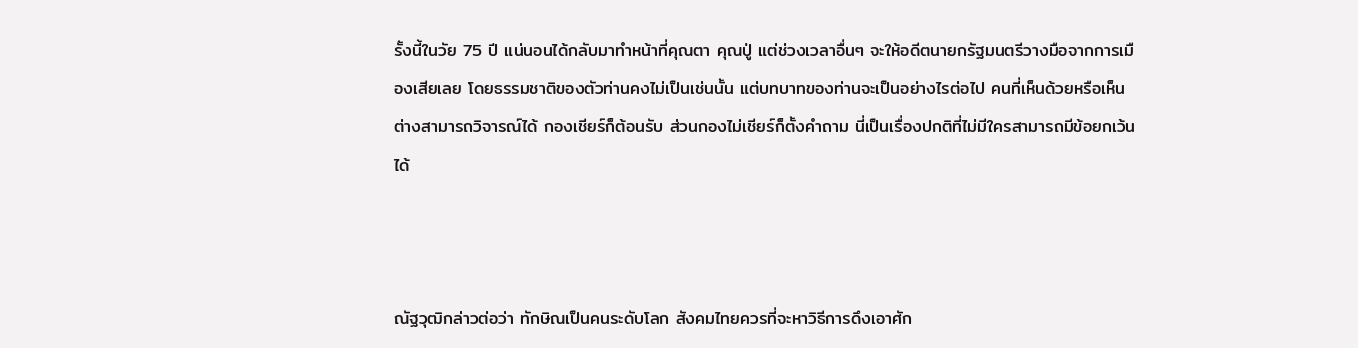รั้งนี้ในวัย 75 ปี แน่นอนได้กลับมาทำหน้าที่คุณตา คุณปู่ แต่ช่วงเวลาอื่นๆ จะให้อดีตนายกรัฐมนตรีวางมือจากการเมืองเสียเลย โดยธรรมชาติของตัวท่านคงไม่เป็นเช่นนั้น แต่บทบาทของท่านจะเป็นอย่างไรต่อไป คนที่เห็นด้วยหรือเห็นต่างสามารถวิจารณ์ได้ กองเชียร์ก็ต้อนรับ ส่วนกองไม่เชียร์ก็ตั้งคำถาม นี่เป็นเรื่องปกติที่ไม่มีใครสามารถมีข้อยกเว้นได้



ณัฐวุฒิกล่าวต่อว่า ทักษิณเป็นคนระดับโลก สังคมไทยควรที่จะหาวิธีการดึงเอาศัก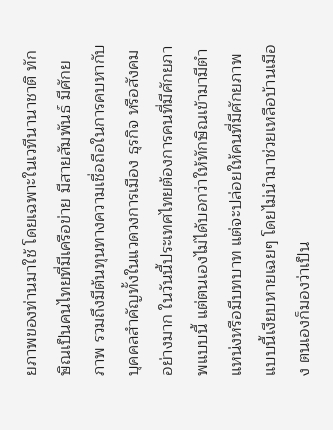ยภาพของท่านมาใช้ โดยเฉพาะในเวทีนานาชาติ ทักษิณเป็นคนไทยที่มีเครือข่าย มีสายสัมพันธ์ มีศักยภาพ รวมถึงมีต้นทุนทางความเชื่อถือในการคบหากับบุคคลสำคัญทั้งในแวดวงการเมือง ธุรกิจ หรือสังคมอย่างมาก ในวันนี้ประเทศไทยต้องการคนที่มีศักยภาพแบบนี้ แต่ตนเองไม่ได้บอกว่าให้ทักษิณเข้ามามีตำแหน่งหรือมีบทบาท แต่จะปล่อยให้คนที่มีศักยภาพแบบนี้เงียบหายเฉยๆ โดยไม่นำมาช่วยเหลือบ้านเมือง ตนเองก็มองว่าเป็น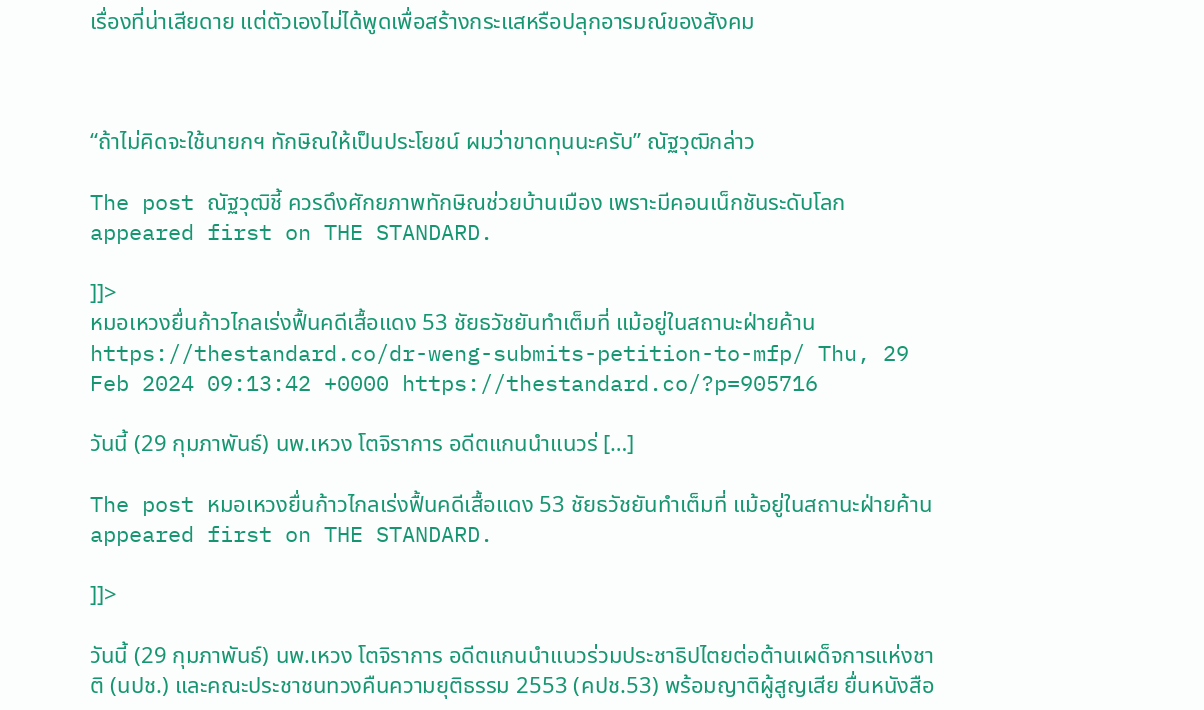เรื่องที่น่าเสียดาย แต่ตัวเองไม่ได้พูดเพื่อสร้างกระแสหรือปลุกอารมณ์ของสังคม



“ถ้าไม่คิดจะใช้นายกฯ ทักษิณให้เป็นประโยชน์ ผมว่าขาดทุนนะครับ” ณัฐวุฒิกล่าว

The post ณัฐวุฒิชี้ ควรดึงศักยภาพทักษิณช่วยบ้านเมือง เพราะมีคอนเน็กชันระดับโลก appeared first on THE STANDARD.

]]>
หมอเหวงยื่นก้าวไกลเร่งฟื้นคดีเสื้อแดง 53 ชัยธวัชยันทำเต็มที่ แม้อยู่ในสถานะฝ่ายค้าน https://thestandard.co/dr-weng-submits-petition-to-mfp/ Thu, 29 Feb 2024 09:13:42 +0000 https://thestandard.co/?p=905716

วันนี้ (29 กุมภาพันธ์) นพ.เหวง โตจิราการ อดีตแกนนำแนวร่ […]

The post หมอเหวงยื่นก้าวไกลเร่งฟื้นคดีเสื้อแดง 53 ชัยธวัชยันทำเต็มที่ แม้อยู่ในสถานะฝ่ายค้าน appeared first on THE STANDARD.

]]>

วันนี้ (29 กุมภาพันธ์) นพ.เหวง โตจิราการ อดีตแกนนำแนวร่วมประชาธิปไตยต่อต้านเผด็จการแห่งชาติ (นปช.) และคณะประชาชนทวงคืนความยุติธรรม 2553 (คปช.53) พร้อมญาติผู้สูญเสีย ยื่นหนังสือ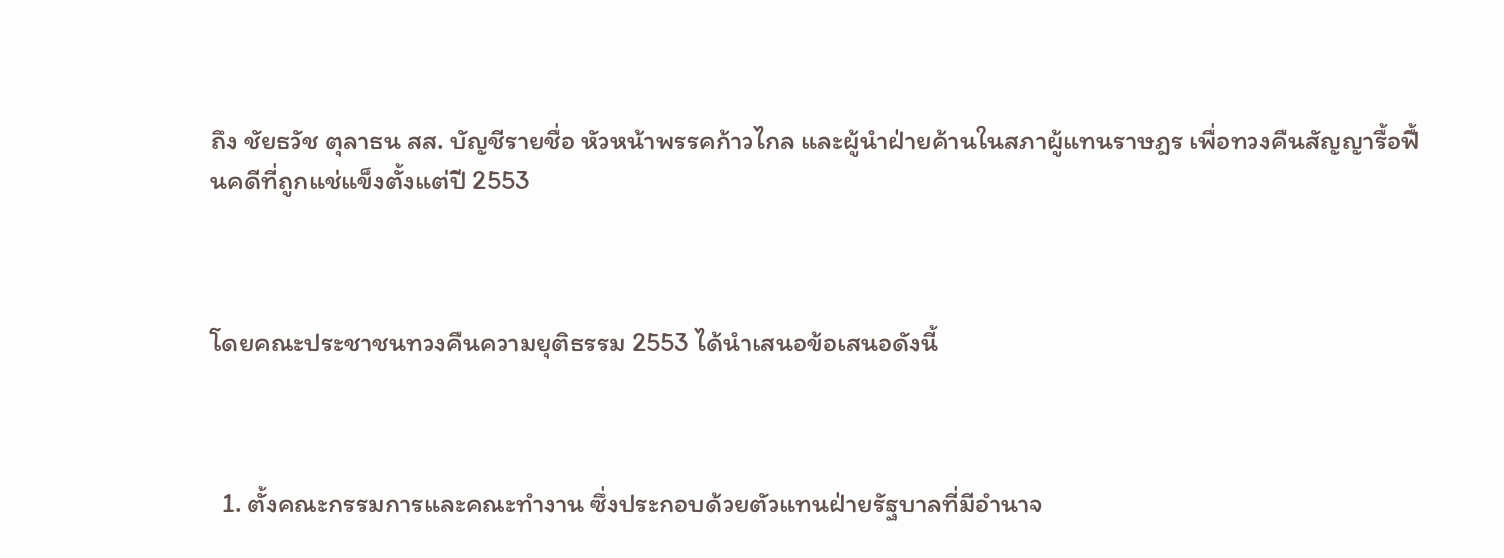ถึง ชัยธวัช ตุลาธน สส. บัญชีรายชื่อ หัวหน้าพรรคก้าวไกล และผู้นำฝ่ายค้านในสภาผู้แทนราษฎร เพื่อทวงคืนสัญญารื้อฟื้นคดีที่ถูกแช่แข็งตั้งแต่ปี 2553



โดยคณะประชาชนทวงคืนความยุติธรรม 2553 ได้นำเสนอข้อเสนอดังนี้



  1. ตั้งคณะกรรมการและคณะทำงาน ซึ่งประกอบด้วยตัวแทนฝ่ายรัฐบาลที่มีอำนาจ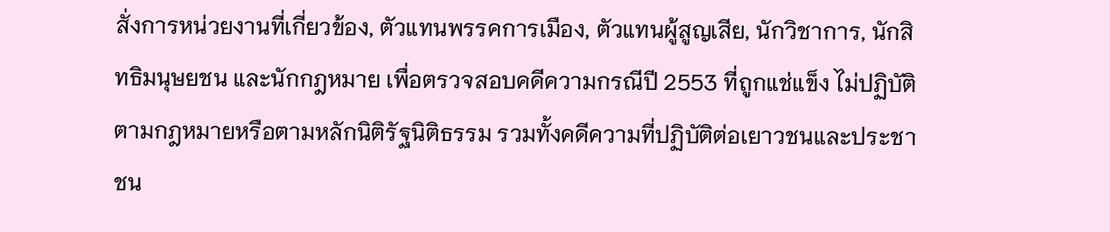สั่งการหน่วยงานที่เกี่ยวข้อง, ตัวแทนพรรคการเมือง, ตัวแทนผู้สูญเสีย, นักวิชาการ, นักสิทธิมนุษยชน และนักกฎหมาย เพื่อตรวจสอบคดีความกรณีปี 2553 ที่ถูกแช่แข็ง ไม่ปฏิบัติตามกฎหมายหรือตามหลักนิติรัฐนิติธรรม รวมทั้งคดีความที่ปฏิบัติต่อเยาวชนและประชาชน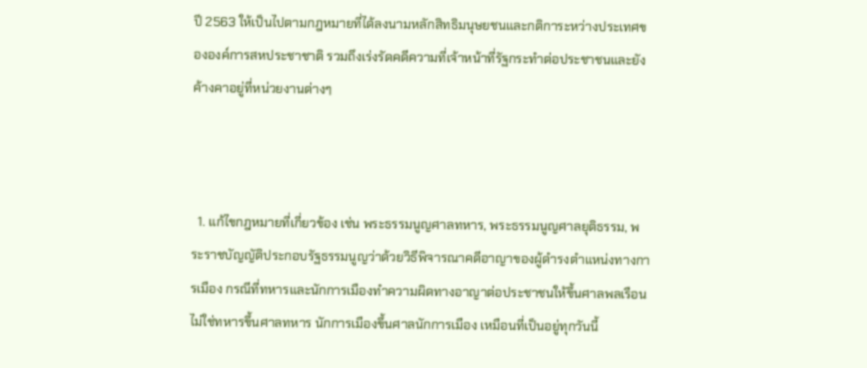ปี 2563 ให้เป็นไปตามกฎหมายที่ได้ลงนามหลักสิทธิมนุษยชนและกติการะหว่างประเทศขององค์การสหประชาชาติ รวมถึงเร่งรัดคดีความที่เจ้าหน้าที่รัฐกระทำต่อประชาชนและยังค้างคาอยู่ที่หน่วยงานต่างๆ



  1. แก้ไขกฎหมายที่เกี่ยวข้อง เช่น พระธรรมนูญศาลทหาร, พระธรรมนูญศาลยุติธรรม, พระราชบัญญัติประกอบรัฐธรรมนูญว่าด้วยวิธีพิจารณาคดีอาญาของผู้ดำรงตำแหน่งทางการเมือง กรณีที่ทหารและนักการเมืองทำความผิดทางอาญาต่อประชาชนให้ขึ้นศาลพลเรือน ไม่ใช่ทหารขึ้นศาลทหาร นักการเมืองขึ้นศาลนักการเมือง เหมือนที่เป็นอยู่ทุกวันนี้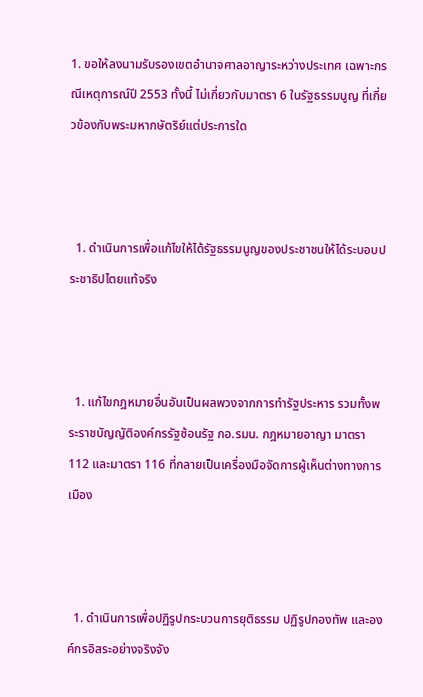1. ขอให้ลงนามรับรองเขตอำนาจศาลอาญาระหว่างประเทศ เฉพาะกรณีเหตุการณ์ปี 2553 ทั้งนี้ ไม่เกี่ยวกับมาตรา 6 ในรัฐธรรมนูญ ที่เกี่ยวข้องกับพระมหากษัตริย์แต่ประการใด



  1. ดำเนินการเพื่อแก้ไขให้ได้รัฐธรรมนูญของประชาชนให้ได้ระบอบประชาธิปไตยแท้จริง



  1. แก้ไขกฎหมายอื่นอันเป็นผลพวงจากการทำรัฐประหาร รวมทั้งพระราชบัญญัติองค์กรรัฐซ้อนรัฐ กอ.รมน. กฎหมายอาญา มาตรา 112 และมาตรา 116 ที่กลายเป็นเครื่องมือจัดการผู้เห็นต่างทางการเมือง



  1. ดำเนินการเพื่อปฏิรูปกระบวนการยุติธรรม ปฏิรูปกองทัพ และองค์กรอิสระอย่างจริงจัง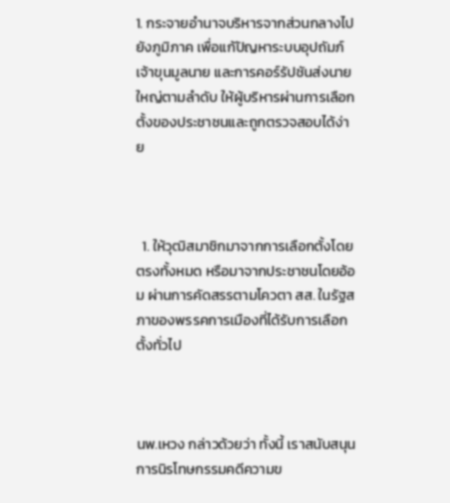1. กระจายอำนาจบริหารจากส่วนกลางไปยังภูมิภาค เพื่อแก้ปัญหาระบบอุปถัมภ์ เจ้าขุนมูลนาย และการคอร์รัปชันส่งนายใหญ่ตามลำดับ ให้ผู้บริหารผ่านการเลือกตั้งของประชาชนและถูกตรวจสอบได้ง่าย



  1. ให้วุฒิสมาชิกมาจากการเลือกตั้งโดยตรงทั้งหมด หรือมาจากประชาชนโดยอ้อม ผ่านการคัดสรรตามโควตา สส. ในรัฐสภาของพรรคการเมืองที่ได้รับการเลือกตั้งทั่วไป



นพ.เหวง กล่าวด้วยว่า ทั้งนี้ เราสนับสนุนการนิรโทษกรรมคดีความข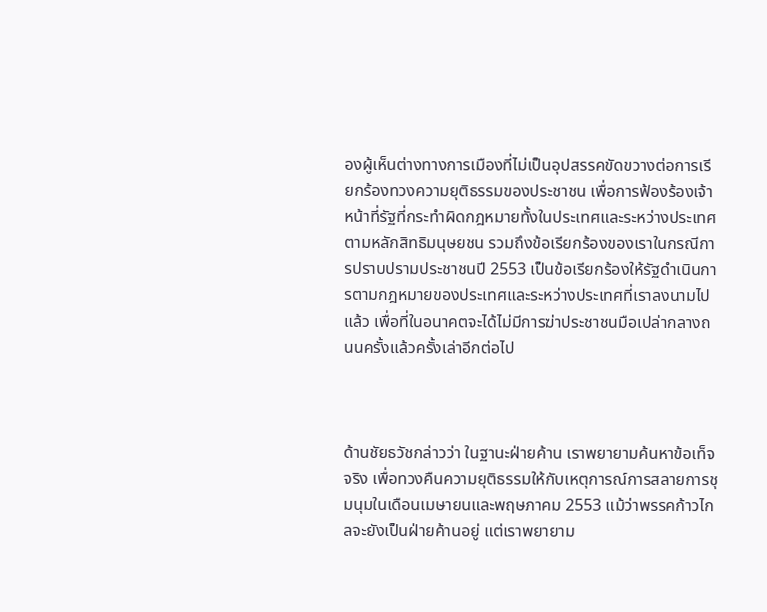องผู้เห็นต่างทางการเมืองที่ไม่เป็นอุปสรรคขัดขวางต่อการเรียกร้องทวงความยุติธรรมของประชาชน เพื่อการฟ้องร้องเจ้าหน้าที่รัฐที่กระทำผิดกฎหมายทั้งในประเทศและระหว่างประเทศตามหลักสิทธิมนุษยชน รวมถึงข้อเรียกร้องของเราในกรณีการปราบปรามประชาชนปี 2553 เป็นข้อเรียกร้องให้รัฐดำเนินการตามกฎหมายของประเทศและระหว่างประเทศที่เราลงนามไปแล้ว เพื่อที่ในอนาคตจะได้ไม่มีการฆ่าประชาชนมือเปล่ากลางถนนครั้งแล้วครั้งเล่าอีกต่อไป



ด้านชัยธวัชกล่าวว่า ในฐานะฝ่ายค้าน เราพยายามค้นหาข้อเท็จจริง เพื่อทวงคืนความยุติธรรมให้กับเหตุการณ์การสลายการชุมนุมในเดือนเมษายนและพฤษภาคม 2553 แม้ว่าพรรคก้าวไกลจะยังเป็นฝ่ายค้านอยู่ แต่เราพยายาม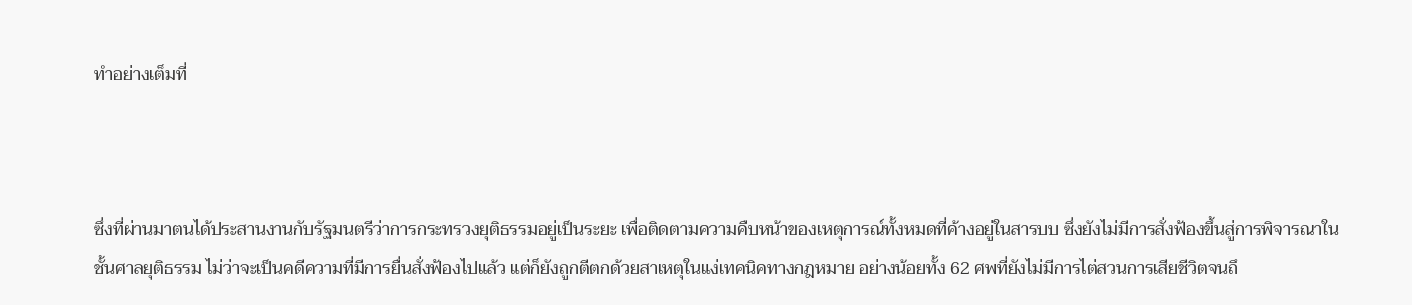ทำอย่างเต็มที่



ซึ่งที่ผ่านมาตนได้ประสานงานกับรัฐมนตรีว่าการกระทรวงยุติธรรมอยู่เป็นระยะ เพื่อติดตามความคืบหน้าของเหตุการณ์ทั้งหมดที่ค้างอยู่ในสารบบ ซึ่งยังไม่มีการสั่งฟ้องขึ้นสู่การพิจารณาในชั้นศาลยุติธรรม ไม่ว่าจะเป็นคดีความที่มีการยื่นสั่งฟ้องไปแล้ว แต่ก็ยังถูกตีตกด้วยสาเหตุในแง่เทคนิคทางกฎหมาย อย่างน้อยทั้ง 62 ศพที่ยังไม่มีการไต่สวนการเสียชีวิตจนถึ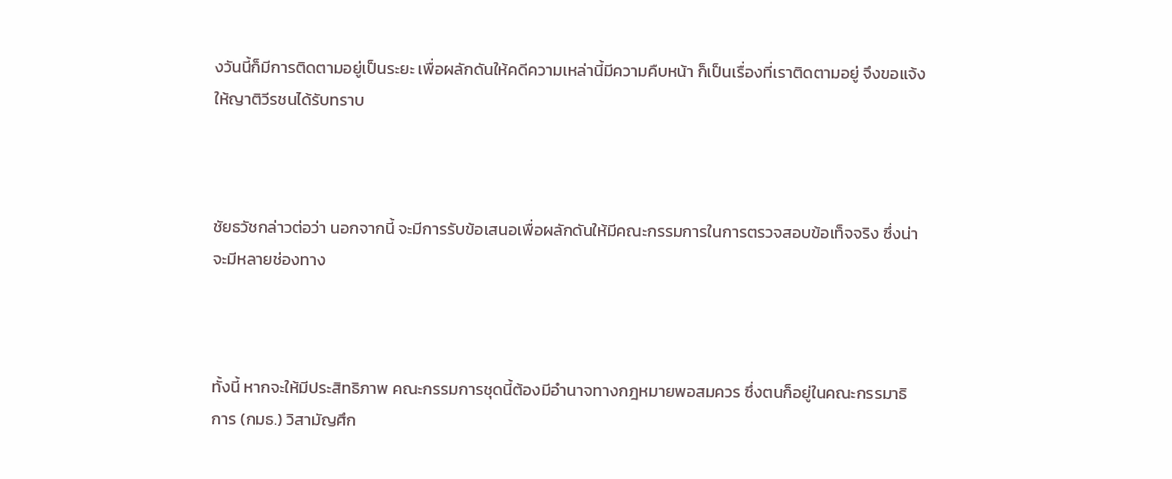งวันนี้ก็มีการติดตามอยู่เป็นระยะ เพื่อผลักดันให้คดีความเหล่านี้มีความคืบหน้า ก็เป็นเรื่องที่เราติดตามอยู่ จึงขอแจ้งให้ญาติวีรชนได้รับทราบ



ชัยธวัชกล่าวต่อว่า นอกจากนี้ จะมีการรับข้อเสนอเพื่อผลักดันให้มีคณะกรรมการในการตรวจสอบข้อเท็จจริง ซึ่งน่าจะมีหลายช่องทาง



ทั้งนี้ หากจะให้มีประสิทธิภาพ คณะกรรมการชุดนี้ต้องมีอำนาจทางกฎหมายพอสมควร ซึ่งตนก็อยู่ในคณะกรรมาธิการ (กมธ.) วิสามัญศึก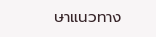ษาแนวทาง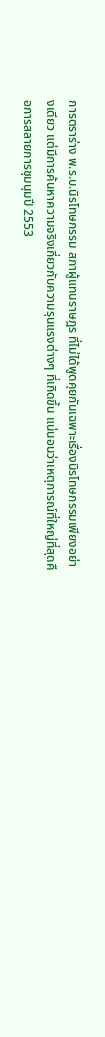การตราร่าง พ.ร.บ.นิรโทษกรรม สภาผู้แทนราษฎร ที่ไม่ได้พูดคุยกันเฉพาะเรื่องนิรโทษกรรมเพียงอย่างเดียว แต่มีการค้นหาความจริงเกี่ยวกับความรุนแรงต่างๆ ที่เกิดขึ้น แน่นอนว่าเหตุการณ์ที่ใหญ่ที่สุดคือการสลายการชุมนุมปี 2553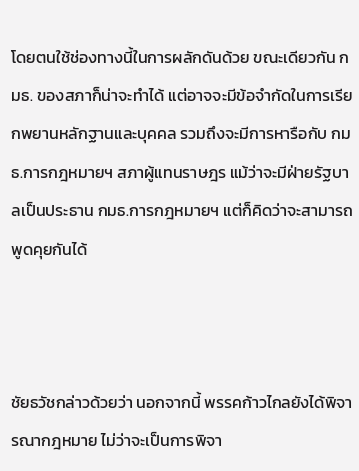โดยตนใช้ช่องทางนี้ในการผลักดันด้วย ขณะเดียวกัน กมธ. ของสภาก็น่าจะทำได้ แต่อาจจะมีข้อจำกัดในการเรียกพยานหลักฐานและบุคคล รวมถึงจะมีการหารือกับ กมธ.การกฎหมายฯ สภาผู้แทนราษฎร แม้ว่าจะมีฝ่ายรัฐบาลเป็นประธาน กมธ.การกฎหมายฯ แต่ก็คิดว่าจะสามารถพูดคุยกันได้



ชัยธวัชกล่าวด้วยว่า นอกจากนี้ พรรคก้าวไกลยังได้พิจารณากฎหมาย ไม่ว่าจะเป็นการพิจา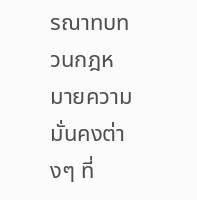รณาทบทวนกฎหมายความมั่นคงต่างๆ ที่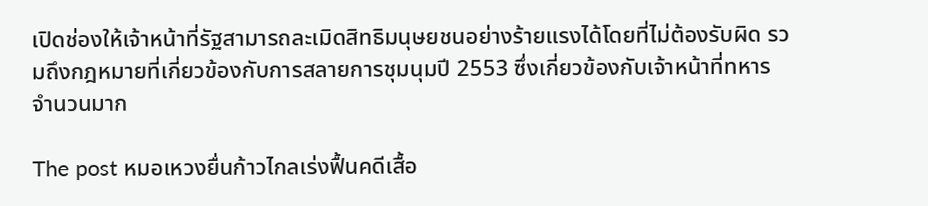เปิดช่องให้เจ้าหน้าที่รัฐสามารถละเมิดสิทธิมนุษยชนอย่างร้ายแรงได้โดยที่ไม่ต้องรับผิด รวมถึงกฎหมายที่เกี่ยวข้องกับการสลายการชุมนุมปี 2553 ซึ่งเกี่ยวข้องกับเจ้าหน้าที่ทหารจำนวนมาก

The post หมอเหวงยื่นก้าวไกลเร่งฟื้นคดีเสื้อ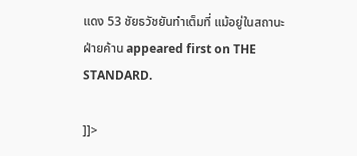แดง 53 ชัยธวัชยันทำเต็มที่ แม้อยู่ในสถานะฝ่ายค้าน appeared first on THE STANDARD.

]]>